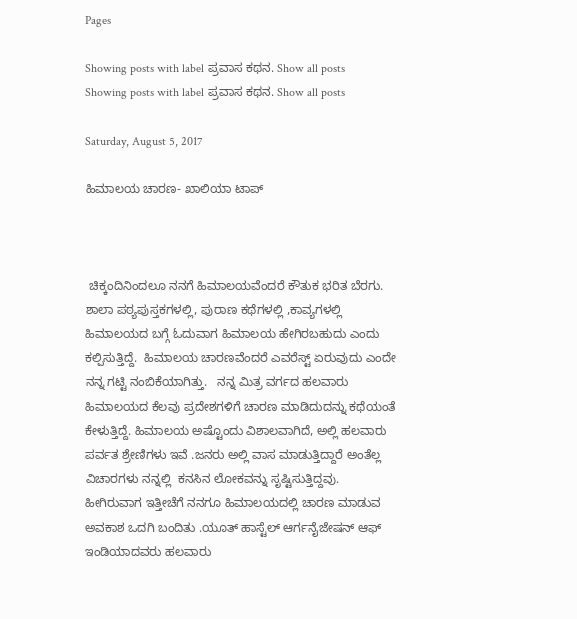Pages

Showing posts with label ಪ್ರವಾಸ ಕಥನ. Show all posts
Showing posts with label ಪ್ರವಾಸ ಕಥನ. Show all posts

Saturday, August 5, 2017

ಹಿಮಾಲಯ ಚಾರಣ- ಖಾಲಿಯಾ ಟಾಪ್



 ಚಿಕ್ಕಂದಿನಿಂದಲೂ ನನಗೆ ಹಿಮಾಲಯವೆಂದರೆ ಕೌತುಕ ಭರಿತ ಬೆರಗು. ಶಾಲಾ ಪಠ್ಯಪುಸ್ತಕಗಳಲ್ಲಿ, ಪುರಾಣ ಕಥೆಗಳಲ್ಲಿ ,ಕಾವ್ಯಗಳಲ್ಲಿ ಹಿಮಾಲಯದ ಬಗ್ಗೆ ಓದುವಾಗ ಹಿಮಾಲಯ ಹೇಗಿರಬಹುದು ಎಂದು ಕಲ್ಪಿಸುತ್ತಿದ್ದೆ.  ಹಿಮಾಲಯ ಚಾರಣವೆಂದರೆ ಎವರೆಸ್ಟ್ ಏರುವುದು ಎಂದೇ ನನ್ನ ಗಟ್ಟಿ ನಂಬಿಕೆಯಾಗಿತ್ತು.   ನನ್ನ ಮಿತ್ರ ವರ್ಗದ ಹಲವಾರು ಹಿಮಾಲಯದ ಕೆಲವು ಪ್ರದೇಶಗಳಿಗೆ ಚಾರಣ ಮಾಡಿದುದನ್ನು ಕಥೆಯಂತೆ ಕೇಳುತ್ತಿದ್ದೆ. ಹಿಮಾಲಯ ಅಷ್ಟೊಂದು ವಿಶಾಲವಾಗಿದೆ, ಅಲ್ಲಿ ಹಲವಾರು ಪರ್ವತ ಶ್ರೇಣಿಗಳು ಇವೆ .ಜನರು ಅಲ್ಲಿ ವಾಸ ಮಾಡುತ್ತಿದ್ದಾರೆ ಅಂತೆಲ್ಲ ವಿಚಾರಗಳು ನನ್ನಲ್ಲಿ  ಕನಸಿನ ಲೋಕವನ್ನು ಸೃಷ್ಟಿಸುತ್ತಿದ್ದವು.  ಹೀಗಿರುವಾಗ ಇತ್ತೀಚೆಗೆ ನನಗೂ ಹಿಮಾಲಯದಲ್ಲಿ ಚಾರಣ ಮಾಡುವ ಅವಕಾಶ ಒದಗಿ ಬಂದಿತು .ಯೂತ್ ಹಾಸ್ಟೆಲ್ ಆರ್ಗನೈಜೇಷನ್ ಆಫ್ ಇಂಡಿಯಾದವರು ಹಲವಾರು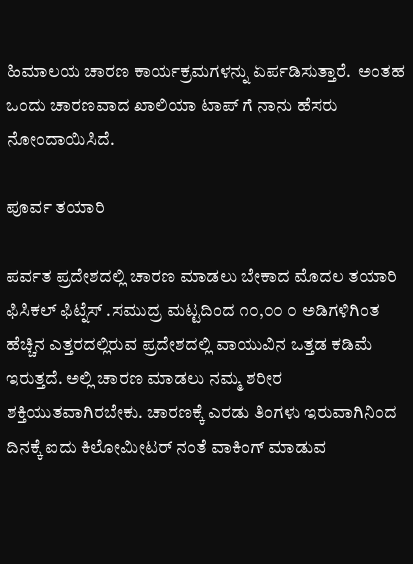ಹಿಮಾಲಯ ಚಾರಣ ಕಾರ್ಯಕ್ರಮಗಳನ್ನು ಏರ್ಪಡಿಸುತ್ತಾರೆ.  ಅಂತಹ ಒಂದು ಚಾರಣವಾದ ಖಾಲಿಯಾ ಟಾಪ್ ಗೆ ನಾನು ಹೆಸರು ನೋಂದಾಯಿಸಿದೆ.

ಪೂರ್ವ ತಯಾರಿ

ಪರ್ವತ ಪ್ರದೇಶದಲ್ಲಿ ಚಾರಣ ಮಾಡಲು ಬೇಕಾದ ಮೊದಲ ತಯಾರಿ ಫಿಸಿಕಲ್ ಫಿಟ್ನೆಸ್ .ಸಮುದ್ರ ಮಟ್ಟದಿಂದ ೧೦,೦೦ ೦ ಅಡಿಗಳಿಗಿಂತ ಹೆಚ್ಚಿನ ಎತ್ತರದಲ್ಲಿರುವ ಪ್ರದೇಶದಲ್ಲಿ ವಾಯುವಿನ ಒತ್ತಡ ಕಡಿಮೆ ಇರುತ್ತದೆ. ಅಲ್ಲಿ ಚಾರಣ ಮಾಡಲು ನಮ್ಮ ಶರೀರ ಶಕ್ತಿಯುತವಾಗಿರಬೇಕು. ಚಾರಣಕ್ಕೆ ಎರಡು ತಿಂಗಳು ಇರುವಾಗಿನಿಂದ ದಿನಕ್ಕೆ ಐದು ಕಿಲೋಮೀಟರ್ ನಂತೆ ವಾಕಿಂಗ್ ಮಾಡುವ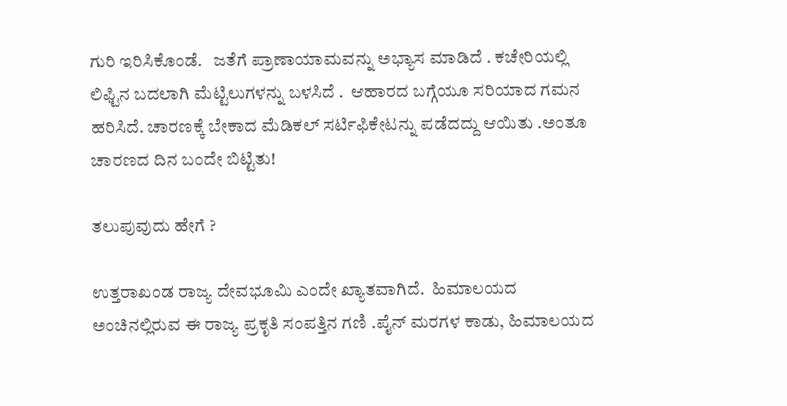ಗುರಿ ಇರಿಸಿಕೊಂಡೆ.   ಜತೆಗೆ ಪ್ರಾಣಾಯಾಮವನ್ನು ಅಭ್ಯಾಸ ಮಾಡಿದೆ . ಕಚೇರಿಯಲ್ಲಿ ಲಿಫ್ಟಿನ ಬದಲಾಗಿ ಮೆಟ್ಟಿಲುಗಳನ್ನು ಬಳಸಿದೆ .  ಆಹಾರದ ಬಗ್ಗೆಯೂ ಸರಿಯಾದ ಗಮನ ಹರಿಸಿದೆ. ಚಾರಣಕ್ಕೆ ಬೇಕಾದ ಮೆಡಿಕಲ್ ಸರ್ಟಿಫಿಕೇಟನ್ನು ಪಡೆದದ್ದು ಆಯಿತು .ಅಂತೂ ಚಾರಣದ ದಿನ ಬಂದೇ ಬಿಟ್ಟಿತು!

ತಲುಪುವುದು ಹೇಗೆ ?

ಉತ್ತರಾಖಂಡ ರಾಜ್ಯ ದೇವಭೂಮಿ ಎಂದೇ ಖ್ಯಾತವಾಗಿದೆ.  ಹಿಮಾಲಯದ ಅಂಚಿನಲ್ಲಿರುವ ಈ ರಾಜ್ಯ ಪ್ರಕೃತಿ ಸಂಪತ್ತಿನ ಗಣಿ .ಪೈನ್ ಮರಗಳ ಕಾಡು, ಹಿಮಾಲಯದ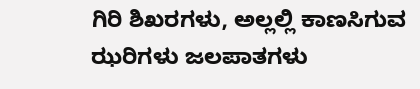ಗಿರಿ ಶಿಖರಗಳು, ಅಲ್ಲಲ್ಲಿ ಕಾಣಸಿಗುವ ಝರಿಗಳು ಜಲಪಾತಗಳು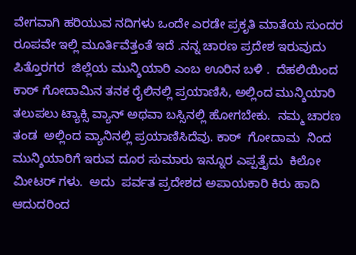ವೇಗವಾಗಿ ಹರಿಯುವ ನದಿಗಳು ಒಂದೇ ಎರಡೇ ಪ್ರಕೃತಿ ಮಾತೆಯ ಸುಂದರ ರೂಪವೇ ಇಲ್ಲಿ ಮೂರ್ತಿವೆತ್ತಂತೆ ಇದೆ .ನನ್ನ ಚಾರಣ ಪ್ರದೇಶ ಇರುವುದು  ಪಿತ್ತೊರಗರ  ಜಿಲ್ಲೆಯ ಮುನ್ಶಿಯಾರಿ ಎಂಬ ಊರಿನ ಬಳಿ .  ದೆಹಲಿಯಿಂದ ಕಾಠ್ ಗೋದಾಮಿನ ತನಕ ರೈಲಿನಲ್ಲಿ ಪ್ರಯಾಣಿಸಿ, ಅಲ್ಲಿಂದ ಮುನ್ಶಿಯಾರಿ ತಲುಪಲು ಟ್ಯಾಕ್ಸಿ ವ್ಯಾನ್ ಅಥವಾ ಬಸ್ಸಿನಲ್ಲಿ ಹೋಗಬೇಕು.  ನಮ್ಮ ಚಾರಣ ತಂಡ  ಅಲ್ಲಿಂದ ವ್ಯಾನಿನಲ್ಲಿ ಪ್ರಯಾಣಿಸಿದೆವು. ಕಾಠ್  ಗೋದಾಮ  ನಿಂದ   ಮುನ್ಶಿಯಾರಿಗೆ ಇರುವ ದೂರ ಸುಮಾರು ಇನ್ನೂರ ಎಪ್ಪತ್ತೈದು  ಕಿಲೋ ಮೀಟರ್ ಗಳು.  ಅದು  ಪರ್ವತ ಪ್ರದೇಶದ ಅಪಾಯಕಾರಿ ಕಿರು ಹಾದಿ ಆದುದರಿಂದ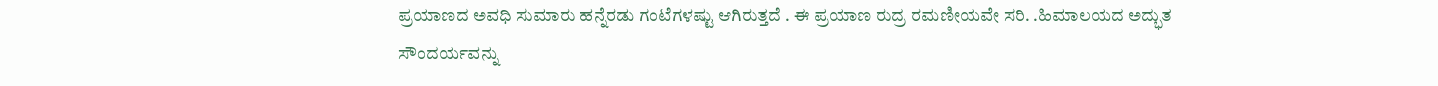ಪ್ರಯಾಣದ ಅವಧಿ ಸುಮಾರು ಹನ್ನೆರಡು ಗಂಟೆಗಳಷ್ಟು ಆಗಿರುತ್ತದೆ . ಈ ಪ್ರಯಾಣ ರುದ್ರ ರಮಣೀಯವೇ ಸರಿ. .ಹಿಮಾಲಯದ ಅದ್ಭುತ ಸೌಂದರ್ಯವನ್ನು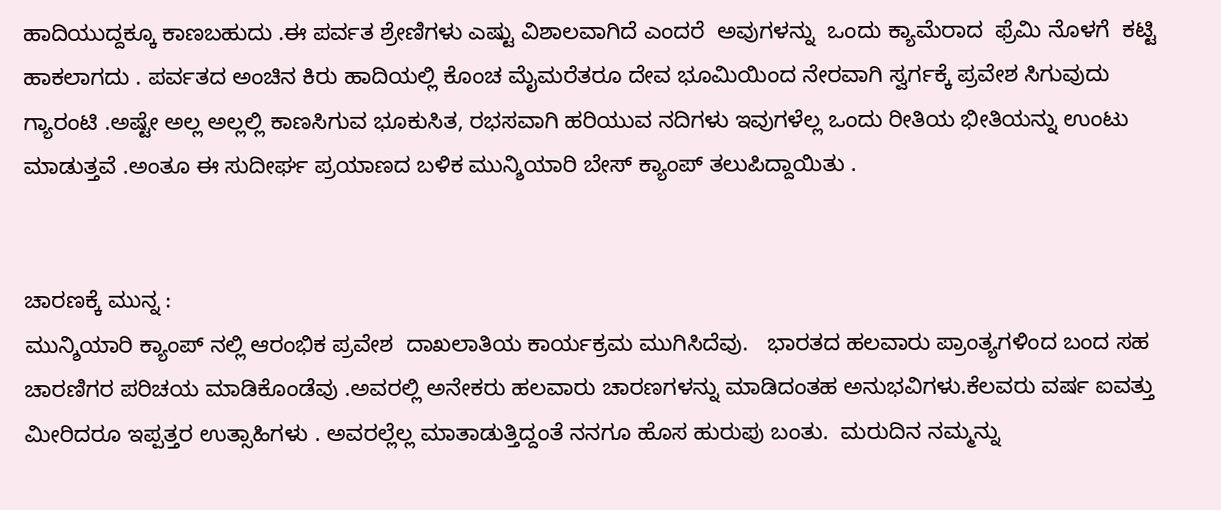ಹಾದಿಯುದ್ದಕ್ಕೂ ಕಾಣಬಹುದು .ಈ ಪರ್ವತ ಶ್ರೇಣಿಗಳು ಎಷ್ಟು ವಿಶಾಲವಾಗಿದೆ ಎಂದರೆ  ಅವುಗಳನ್ನು  ಒಂದು ಕ್ಯಾಮೆರಾದ  ಫ್ರೆಮಿ ನೊಳಗೆ  ಕಟ್ಟಿ ಹಾಕಲಾಗದು . ಪರ್ವತದ ಅಂಚಿನ ಕಿರು ಹಾದಿಯಲ್ಲಿ ಕೊಂಚ ಮೈಮರೆತರೂ ದೇವ ಭೂಮಿಯಿಂದ ನೇರವಾಗಿ ಸ್ವರ್ಗಕ್ಕೆ ಪ್ರವೇಶ ಸಿಗುವುದು ಗ್ಯಾರಂಟಿ .ಅಷ್ಟೇ ಅಲ್ಲ ಅಲ್ಲಲ್ಲಿ ಕಾಣಸಿಗುವ ಭೂಕುಸಿತ, ರಭಸವಾಗಿ ಹರಿಯುವ ನದಿಗಳು ಇವುಗಳೆಲ್ಲ ಒಂದು ರೀತಿಯ ಭೀತಿಯನ್ನು ಉಂಟು ಮಾಡುತ್ತವೆ .ಅಂತೂ ಈ ಸುದೀರ್ಘ ಪ್ರಯಾಣದ ಬಳಿಕ ಮುನ್ಶಿಯಾರಿ ಬೇಸ್ ಕ್ಯಾಂಪ್ ತಲುಪಿದ್ದಾಯಿತು .


ಚಾರಣಕ್ಕೆ ಮುನ್ನ :
ಮುನ್ಶಿಯಾರಿ ಕ್ಯಾಂಪ್ ನಲ್ಲಿ ಆರಂಭಿಕ ಪ್ರವೇಶ  ದಾಖಲಾತಿಯ ಕಾರ್ಯಕ್ರಮ ಮುಗಿಸಿದೆವು.   ಭಾರತದ ಹಲವಾರು ಪ್ರಾಂತ್ಯಗಳಿಂದ ಬಂದ ಸಹ ಚಾರಣಿಗರ ಪರಿಚಯ ಮಾಡಿಕೊಂಡೆವು .ಅವರಲ್ಲಿ ಅನೇಕರು ಹಲವಾರು ಚಾರಣಗಳನ್ನು ಮಾಡಿದಂತಹ ಅನುಭವಿಗಳು.ಕೆಲವರು ವರ್ಷ ಐವತ್ತು ಮೀರಿದರೂ ಇಪ್ಪತ್ತರ ಉತ್ಸಾಹಿಗಳು . ಅವರಲ್ಲೆಲ್ಲ ಮಾತಾಡುತ್ತಿದ್ದಂತೆ ನನಗೂ ಹೊಸ ಹುರುಪು ಬಂತು.  ಮರುದಿನ ನಮ್ಮನ್ನು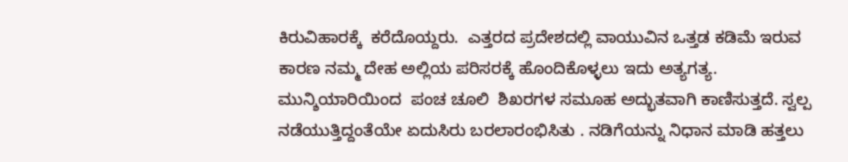ಕಿರುವಿಹಾರಕ್ಕೆ  ಕರೆದೊಯ್ದರು.  ಎತ್ತರದ ಪ್ರದೇಶದಲ್ಲಿ ವಾಯುವಿನ ಒತ್ತಡ ಕಡಿಮೆ ಇರುವ ಕಾರಣ ನಮ್ಮ ದೇಹ ಅಲ್ಲಿಯ ಪರಿಸರಕ್ಕೆ ಹೊಂದಿಕೊಳ್ಳಲು ಇದು ಅತ್ಯಗತ್ಯ. ಮುನ್ಶಿಯಾರಿಯಿಂದ  ಪಂಚ ಚೂಲಿ  ಶಿಖರಗಳ ಸಮೂಹ ಅದ್ಭುತವಾಗಿ ಕಾಣಿಸುತ್ತದೆ. ಸ್ವಲ್ಪ ನಡೆಯುತ್ತಿದ್ದಂತೆಯೇ ಏದುಸಿರು ಬರಲಾರಂಭಿಸಿತು . ನಡಿಗೆಯನ್ನು ನಿಧಾನ ಮಾಡಿ ಹತ್ತಲು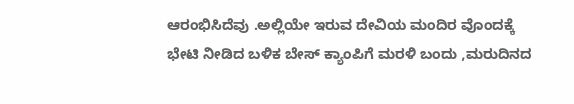ಆರಂಭಿಸಿದೆವು .ಅಲ್ಲಿಯೇ ಇರುವ ದೇವಿಯ ಮಂದಿರ ವೊಂದಕ್ಕೆ ಭೇಟಿ ನೀಡಿದ ಬಳಿಕ ಬೇಸ್ ಕ್ಯಾಂಪಿಗೆ ಮರಳಿ ಬಂದು ,ಮರುದಿನದ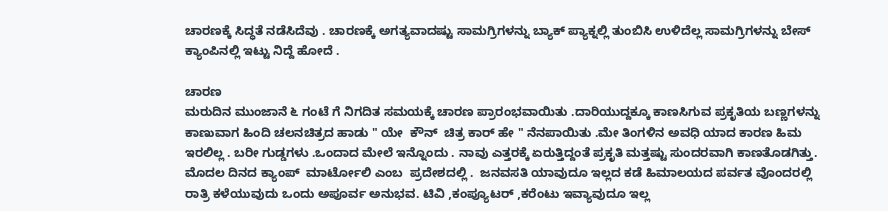ಚಾರಣಕ್ಕೆ ಸಿದ್ಧತೆ ನಡೆಸಿದೆವು . ಚಾರಣಕ್ಕೆ ಅಗತ್ಯವಾದಷ್ಟು ಸಾಮಗ್ರಿಗಳನ್ನು ಬ್ಯಾಕ್ ಪ್ಯಾಕ್ನಲ್ಲಿ ತುಂಬಿಸಿ ಉಳಿದೆಲ್ಲ ಸಾಮಗ್ರಿಗಳನ್ನು ಬೇಸ್ ಕ್ಯಾಂಪಿನಲ್ಲಿ ಇಟ್ಟು ನಿದ್ದೆ ಹೋದೆ .

ಚಾರಣ
ಮರುದಿನ ಮುಂಜಾನೆ ೬ ಗಂಟೆ ಗೆ ನಿಗದಿತ ಸಮಯಕ್ಕೆ ಚಾರಣ ಪ್ರಾರಂಭವಾಯಿತು .ದಾರಿಯುದ್ದಕ್ಕೂ ಕಾಣಸಿಗುವ ಪ್ರಕೃತಿಯ ಬಣ್ಣಗಳನ್ನು ಕಾಣುವಾಗ ಹಿಂದಿ ಚಲನಚಿತ್ರದ ಹಾಡು " ಯೇ  ಕೌನ್  ಚಿತ್ರ ಕಾರ್ ಹೇ " ನೆನಪಾಯಿತು .ಮೇ ತಿಂಗಳಿನ ಅವಧಿ ಯಾದ ಕಾರಣ ಹಿಮ ಇರಲಿಲ್ಲ . ಬರೀ ಗುಡ್ಡಗಳು .ಒಂದಾದ ಮೇಲೆ ಇನ್ನೊಂದು . ನಾವು ಎತ್ತರಕ್ಕೆ ಏರುತ್ತಿದ್ದಂತೆ ಪ್ರಕೃತಿ ಮತ್ತಷ್ಟು ಸುಂದರವಾಗಿ ಕಾಣತೊಡಗಿತ್ತು.  ಮೊದಲ ದಿನದ ಕ್ಯಾಂಪ್  ಮಾರ್ಟೋಲಿ ಎಂಬ  ಪ್ರದೇಶದಲ್ಲಿ .  ಜನವಸತಿ ಯಾವುದೂ ಇಲ್ಲದ ಕಡೆ ಹಿಮಾಲಯದ ಪರ್ವತ ವೊಂದರಲ್ಲಿ ರಾತ್ರಿ ಕಳೆಯುವುದು ಒಂದು ಅಪೂರ್ವ ಅನುಭವ. ಟಿವಿ ,ಕಂಪ್ಯೂಟರ್ ,ಕರೆಂಟು ಇವ್ಯಾವುದೂ ಇಲ್ಲ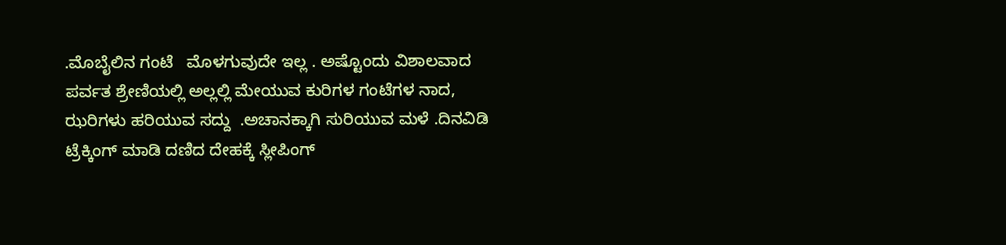.ಮೊಬೈಲಿನ ಗಂಟೆ   ಮೊಳಗುವುದೇ ಇಲ್ಲ . ಅಷ್ಟೊಂದು ವಿಶಾಲವಾದ  ಪರ್ವತ ಶ್ರೇಣಿಯಲ್ಲಿ ಅಲ್ಲಲ್ಲಿ ಮೇಯುವ ಕುರಿಗಳ ಗಂಟೆಗಳ ನಾದ, ಝರಿಗಳು ಹರಿಯುವ ಸದ್ದು  .ಅಚಾನಕ್ಕಾಗಿ ಸುರಿಯುವ ಮಳೆ .ದಿನವಿಡಿ ಟ್ರೆಕ್ಕಿಂಗ್ ಮಾಡಿ ದಣಿದ ದೇಹಕ್ಕೆ ಸ್ಲೀಪಿಂಗ್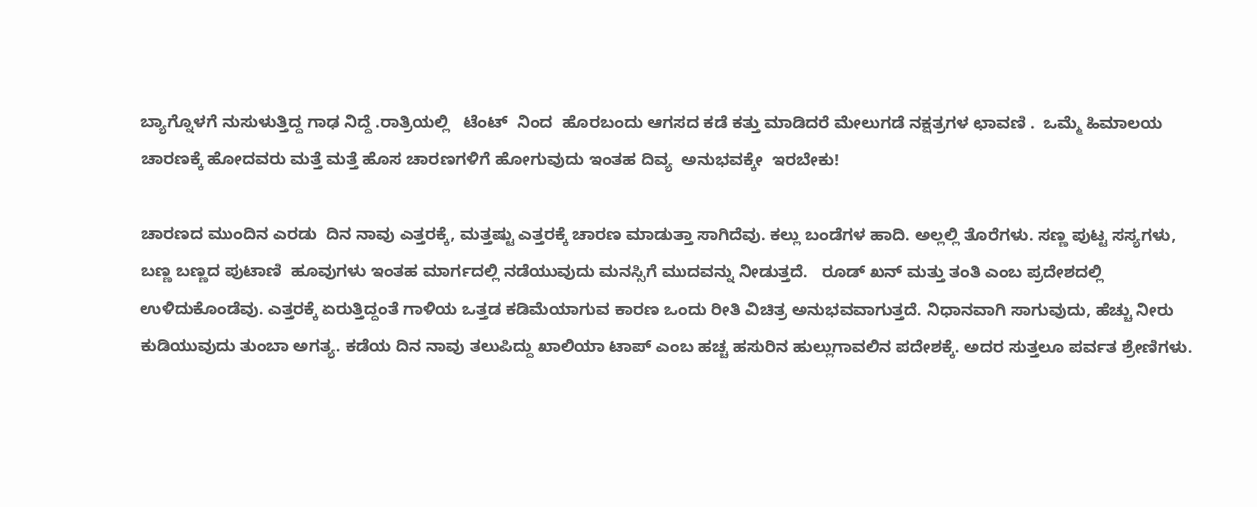ಬ್ಯಾಗ್ನೊಳಗೆ ನುಸುಳುತ್ತಿದ್ದ ಗಾಢ ನಿದ್ದೆ .ರಾತ್ರಿಯಲ್ಲಿ   ಟೆಂಟ್  ನಿಂದ  ಹೊರಬಂದು ಆಗಸದ ಕಡೆ ಕತ್ತು ಮಾಡಿದರೆ ಮೇಲುಗಡೆ ನಕ್ಷತ್ರಗಳ ಛಾವಣಿ .  ಒಮ್ಮೆ ಹಿಮಾಲಯ ಚಾರಣಕ್ಕೆ ಹೋದವರು ಮತ್ತೆ ಮತ್ತೆ ಹೊಸ ಚಾರಣಗಳಿಗೆ ಹೋಗುವುದು ಇಂತಹ ದಿವ್ಯ  ಅನುಭವಕ್ಕೇ  ಇರಬೇಕು!

ಚಾರಣದ ಮುಂದಿನ ಎರಡು  ದಿನ ನಾವು ಎತ್ತರಕ್ಕೆ, ಮತ್ತಷ್ಟು ಎತ್ತರಕ್ಕೆ ಚಾರಣ ಮಾಡುತ್ತಾ ಸಾಗಿದೆವು. ಕಲ್ಲು ಬಂಡೆಗಳ ಹಾದಿ. ಅಲ್ಲಲ್ಲಿ ತೊರೆಗಳು. ಸಣ್ಣ ಪುಟ್ಟ ಸಸ್ಯಗಳು, ಬಣ್ಣ ಬಣ್ಣದ ಪುಟಾಣಿ  ಹೂವುಗಳು ಇಂತಹ ಮಾರ್ಗದಲ್ಲಿ ನಡೆಯುವುದು ಮನಸ್ಸಿಗೆ ಮುದವನ್ನು ನೀಡುತ್ತದೆ.   ರೂಡ್ ಖನ್ ಮತ್ತು ತಂತಿ ಎಂಬ ಪ್ರದೇಶದಲ್ಲಿ ಉಳಿದುಕೊಂಡೆವು. ಎತ್ತರಕ್ಕೆ ಏರುತ್ತಿದ್ದಂತೆ ಗಾಳಿಯ ಒತ್ತಡ ಕಡಿಮೆಯಾಗುವ ಕಾರಣ ಒಂದು ರೀತಿ ವಿಚಿತ್ರ ಅನುಭವವಾಗುತ್ತದೆ. ನಿಧಾನವಾಗಿ ಸಾಗುವುದು, ಹೆಚ್ಚು ನೀರು ಕುಡಿಯುವುದು ತುಂಬಾ ಅಗತ್ಯ. ಕಡೆಯ ದಿನ ನಾವು ತಲುಪಿದ್ದು ಖಾಲಿಯಾ ಟಾಪ್ ಎಂಬ ಹಚ್ಚ ಹಸುರಿನ ಹುಲ್ಲುಗಾವಲಿನ ಪದೇಶಕ್ಕೆ. ಅದರ ಸುತ್ತಲೂ ಪರ್ವತ ಶ್ರೇಣಿಗಳು.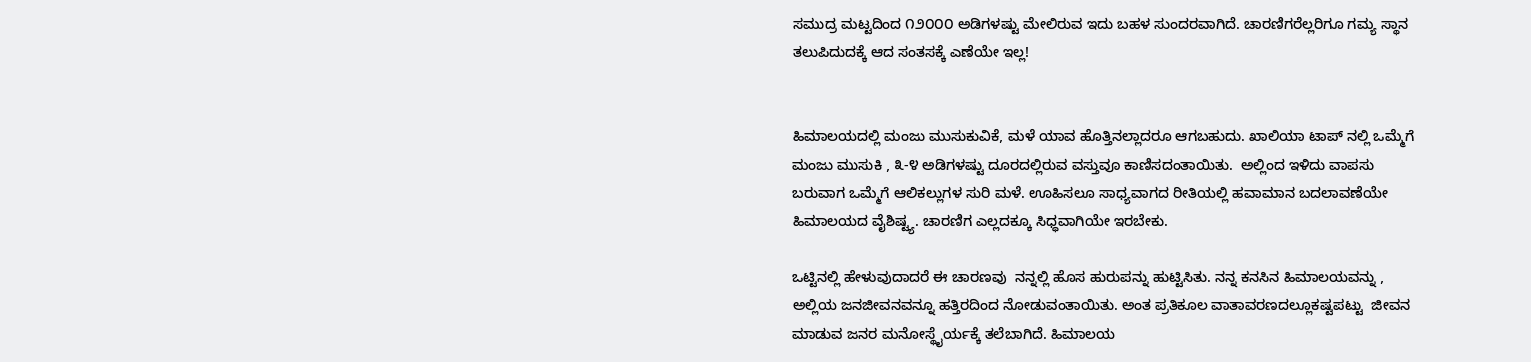ಸಮುದ್ರ ಮಟ್ಟದಿಂದ ೧೨೦೦೦ ಅಡಿಗಳಷ್ಟು ಮೇಲಿರುವ ಇದು ಬಹಳ ಸುಂದರವಾಗಿದೆ. ಚಾರಣಿಗರೆಲ್ಲರಿಗೂ ಗಮ್ಯ ಸ್ಥಾನ ತಲುಪಿದುದಕ್ಕೆ ಆದ ಸಂತಸಕ್ಕೆ ಎಣೆಯೇ ಇಲ್ಲ!


ಹಿಮಾಲಯದಲ್ಲಿ ಮಂಜು ಮುಸುಕುವಿಕೆ, ಮಳೆ ಯಾವ ಹೊತ್ತಿನಲ್ಲಾದರೂ ಆಗಬಹುದು. ಖಾಲಿಯಾ ಟಾಪ್ ನಲ್ಲಿ ಒಮ್ಮೆಗೆ ಮಂಜು ಮುಸುಕಿ , ೩-೪ ಅಡಿಗಳಷ್ಟು ದೂರದಲ್ಲಿರುವ ವಸ್ತುವೂ ಕಾಣಿಸದಂತಾಯಿತು.  ಅಲ್ಲಿಂದ ಇಳಿದು ವಾಪಸು ಬರುವಾಗ ಒಮ್ಮೆಗೆ ಆಲಿಕಲ್ಲುಗಳ ಸುರಿ ಮಳೆ. ಊಹಿಸಲೂ ಸಾಧ್ಯವಾಗದ ರೀತಿಯಲ್ಲಿ ಹವಾಮಾನ ಬದಲಾವಣೆಯೇ ಹಿಮಾಲಯದ ವೈಶಿಷ್ಟ್ಯ. ಚಾರಣಿಗ ಎಲ್ಲದಕ್ಕೂ ಸಿಧ್ಧವಾಗಿಯೇ ಇರಬೇಕು.

ಒಟ್ಟಿನಲ್ಲಿ ಹೇಳುವುದಾದರೆ ಈ ಚಾರಣವು  ನನ್ನಲ್ಲಿ ಹೊಸ ಹುರುಪನ್ನು ಹುಟ್ಟಿಸಿತು. ನನ್ನ ಕನಸಿನ ಹಿಮಾಲಯವನ್ನು , ಅಲ್ಲಿಯ ಜನಜೀವನವನ್ನೂ ಹತ್ತಿರದಿಂದ ನೋಡುವಂತಾಯಿತು. ಅಂತ ಪ್ರತಿಕೂಲ ವಾತಾವರಣದಲ್ಲೂಕಷ್ಟಪಟ್ಟು  ಜೀವನ ಮಾಡುವ ಜನರ ಮನೋಸ್ಥೈರ್ಯಕ್ಕೆ ತಲೆಬಾಗಿದೆ. ಹಿಮಾಲಯ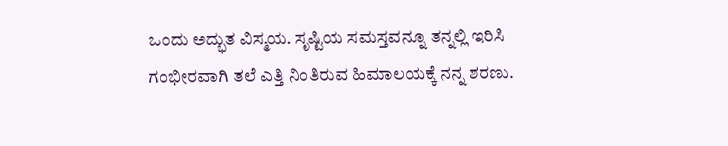ಒಂದು ಅದ್ಭುತ ವಿಸ್ಮಯ. ಸೃಷ್ಟಿಯ ಸಮಸ್ತವನ್ನೂ ತನ್ನಲ್ಲಿ ಇರಿಸಿ ಗಂಭೀರವಾಗಿ ತಲೆ ಎತ್ತಿ ನಿಂತಿರುವ ಹಿಮಾಲಯಕ್ಕೆ ನನ್ನ ಶರಣು.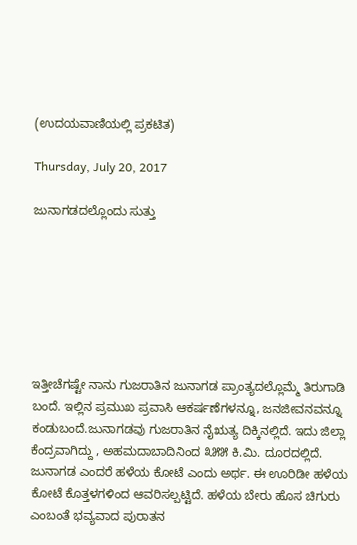(ಉದಯವಾಣಿಯಲ್ಲಿ ಪ್ರಕಟಿತ)

Thursday, July 20, 2017

ಜುನಾಗಡದಲ್ಲೊಂದು ಸುತ್ತು







ಇತ್ತೀಚೆಗಷ್ಟೇ ನಾನು ಗುಜರಾತಿನ ಜುನಾಗಡ ಪ್ರಾಂತ್ಯದಲ್ಲೊಮ್ಮೆ ತಿರುಗಾಡಿ ಬಂದೆ. ಇಲ್ಲಿನ ಪ್ರಮುಖ ಪ್ರವಾಸಿ ಆಕರ್ಷಣೆಗಳನ್ನೂ, ಜನಜೀವನವನ್ನೂ ಕಂಡುಬಂದೆ.ಜುನಾಗಡವು ಗುಜರಾತಿನ ನೈಋತ್ಯ ದಿಕ್ಕಿನಲ್ಲಿದೆ. ಇದು ಜಿಲ್ಲಾ ಕೆಂದ್ರವಾಗಿದ್ದು , ಅಹಮದಾಬಾದಿನಿಂದ ೩೫೫ ಕಿ.ಮಿ. ದೂರದಲ್ಲಿದೆ.  ಜುನಾಗಡ ಎಂದರೆ ಹಳೆಯ ಕೋಟೆ ಎಂದು ಅರ್ಥ. ಈ ಊರಿಡೀ ಹಳೆಯ ಕೋಟೆ ಕೊತ್ತಳಗಳಿಂದ ಆವರಿಸಲ್ಪಟ್ಟಿದೆ. ಹಳೆಯ ಬೇರು ಹೊಸ ಚಿಗುರು ಎಂಬಂತೆ ಭವ್ಯವಾದ ಪುರಾತನ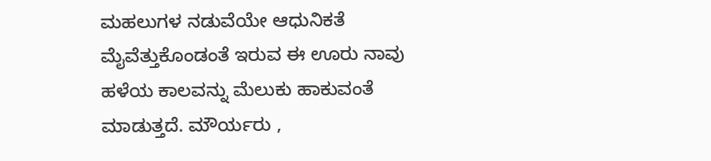ಮಹಲುಗಳ ನಡುವೆಯೇ ಆಧುನಿಕತೆ ಮೈವೆತ್ತುಕೊಂಡಂತೆ ಇರುವ ಈ ಊರು ನಾವು  ಹಳೆಯ ಕಾಲವನ್ನು ಮೆಲುಕು ಹಾಕುವಂತೆ ಮಾಡುತ್ತದೆ. ಮೌರ್ಯರು ,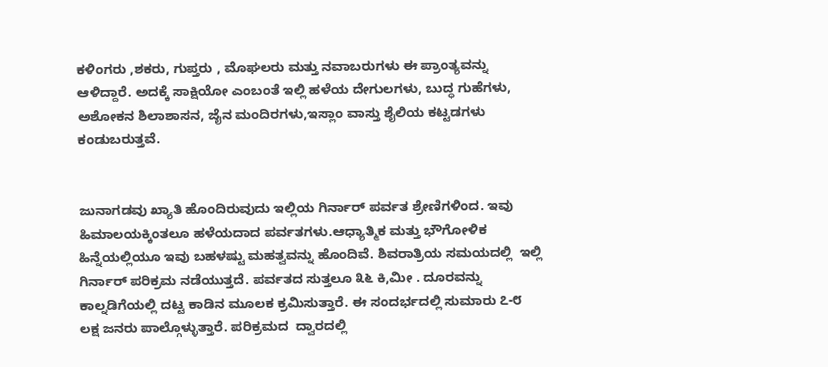ಕಳಿಂಗರು ,ಶಕರು, ಗುಪ್ತರು , ಮೊಘಲರು ಮತ್ತು ನವಾಬರುಗಳು ಈ ಪ್ರಾಂತ್ಯವನ್ನು ಆಳಿದ್ದಾರೆ. ಅದಕ್ಕೆ ಸಾಕ್ಷಿಯೋ ಎಂಬಂತೆ ಇಲ್ಲಿ ಹಳೆಯ ದೇಗುಲಗಳು, ಬುದ್ಧ ಗುಹೆಗಳು, ಅಶೋಕನ ಶಿಲಾಶಾಸನ, ಜೈನ ಮಂದಿರಗಳು,ಇಸ್ಲಾಂ ವಾಸ್ತು ಶೈಲಿಯ ಕಟ್ಟಡಗಳು ಕಂಡುಬರುತ್ತವೆ.


ಜುನಾಗಡವು ಖ್ಯಾತಿ ಹೊಂದಿರುವುದು ಇಲ್ಲಿಯ ಗಿರ್ನಾರ್ ಪರ್ವತ ಶ್ರೇಣಿಗಳಿಂದ. ಇವು ಹಿಮಾಲಯಕ್ಕಿಂತಲೂ ಹಳೆಯದಾದ ಪರ್ವತಗಳು.ಆಧ್ಯಾತ್ಮಿಕ ಮತ್ತು ಭೌಗೋಳಿಕ ಹಿನ್ನೆಯಲ್ಲಿಯೂ ಇವು ಬಹಳಷ್ಟು ಮಹತ್ವವನ್ನು ಹೊಂದಿವೆ. ಶಿವರಾತ್ರಿಯ ಸಮಯದಲ್ಲಿ  ಇಲ್ಲಿ ಗಿರ್ನಾರ್ ಪರಿಕ್ರಮ ನಡೆಯುತ್ತದೆ. ಪರ್ವತದ ಸುತ್ತಲೂ ೩೬ ಕಿ,ಮೀ . ದೂರವನ್ನು ಕಾಲ್ನಡಿಗೆಯಲ್ಲಿ ದಟ್ಟ ಕಾಡಿನ ಮೂಲಕ ಕ್ರಮಿಸುತ್ತಾರೆ. ಈ ಸಂದರ್ಭದಲ್ಲಿ ಸುಮಾರು ೭-೮ ಲಕ್ಷ ಜನರು ಪಾಲ್ಗೊಳ್ಳುತ್ತಾರೆ. ಪರಿಕ್ರಮದ  ದ್ವಾರದಲ್ಲಿ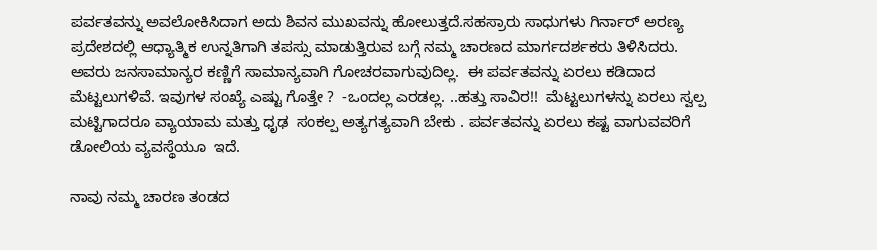ಪರ್ವತವನ್ನು ಅವಲೋಕಿಸಿದಾಗ ಅದು ಶಿವನ ಮುಖವನ್ನು ಹೋಲುತ್ತದೆ.ಸಹಸ್ರಾರು ಸಾಧುಗಳು ಗಿರ್ನಾರ್ ಅರಣ್ಯ ಪ್ರದೇಶದಲ್ಲಿ ಆಧ್ಯಾತ್ಮಿಕ ಉನ್ನತಿಗಾಗಿ ತಪಸ್ಸು ಮಾಡುತ್ತಿರುವ ಬಗ್ಗೆ ನಮ್ಮ ಚಾರಣದ ಮಾರ್ಗದರ್ಶಕರು ತಿಳಿಸಿದರು. ಅವರು ಜನಸಾಮಾನ್ಯರ ಕಣ್ಣಿಗೆ ಸಾಮಾನ್ಯವಾಗಿ ಗೋಚರವಾಗುವುದಿಲ್ಲ.  ಈ ಪರ್ವತವನ್ನು ಏರಲು ಕಡಿದಾದ ಮೆಟ್ಟಲುಗಳಿವೆ. ಇವುಗಳ ಸಂಖ್ಯೆ ಎಷ್ಟು ಗೊತ್ತೇ ?  -ಒಂದಲ್ಲ ಎರಡಲ್ಲ. ..ಹತ್ತು ಸಾವಿರ!!  ಮೆಟ್ಟಲುಗಳನ್ನು ಏರಲು ಸ್ವಲ್ಪ ಮಟ್ಟಿಗಾದರೂ ವ್ಯಾಯಾಮ ಮತ್ತು ಧೃಢ  ಸಂಕಲ್ಪ ಅತ್ಯಗತ್ಯವಾಗಿ ಬೇಕು . ಪರ್ವತವನ್ನು ಏರಲು ಕಷ್ಟ ವಾಗುವವರಿಗೆ ಡೋಲಿಯ ವ್ಯವಸ್ಥೆಯೂ  ಇದೆ.

ನಾವು ನಮ್ಮ ಚಾರಣ ತಂಡದ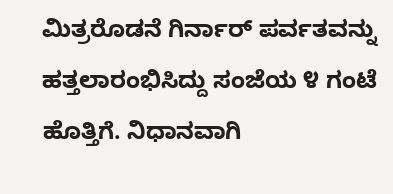ಮಿತ್ರರೊಡನೆ ಗಿರ್ನಾರ್ ಪರ್ವತವನ್ನು ಹತ್ತಲಾರಂಭಿಸಿದ್ದು ಸಂಜೆಯ ೪ ಗಂಟೆ ಹೊತ್ತಿಗೆ. ನಿಧಾನವಾಗಿ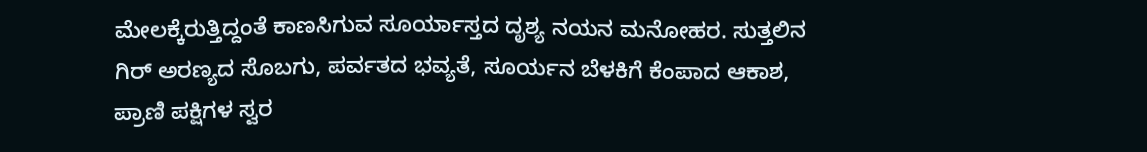ಮೇಲಕ್ಕೆರುತ್ತಿದ್ದಂತೆ ಕಾಣಸಿಗುವ ಸೂರ್ಯಾಸ್ತದ ದೃಶ್ಯ ನಯನ ಮನೋಹರ. ಸುತ್ತಲಿನ ಗಿರ್ ಅರಣ್ಯದ ಸೊಬಗು, ಪರ್ವತದ ಭವ್ಯತೆ, ಸೂರ್ಯನ ಬೆಳಕಿಗೆ ಕೆಂಪಾದ ಆಕಾಶ, ಪ್ರಾಣಿ ಪಕ್ಷಿಗಳ ಸ್ವರ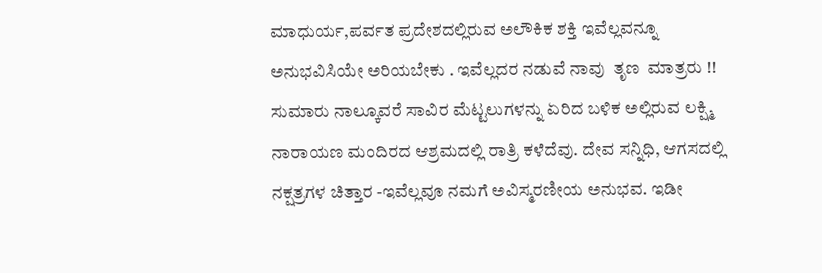ಮಾಧುರ್ಯ,ಪರ್ವತ ಪ್ರದೇಶದಲ್ಲಿರುವ ಅಲೌಕಿಕ ಶಕ್ತಿ ಇವೆಲ್ಲವನ್ನೂ ಅನುಭವಿಸಿಯೇ ಅರಿಯಬೇಕು . ಇವೆಲ್ಲದರ ನಡುವೆ ನಾವು  ತೃಣ  ಮಾತ್ರರು !! ಸುಮಾರು ನಾಲ್ಕೂವರೆ ಸಾವಿರ ಮೆಟ್ಟಲುಗಳನ್ನು ಏರಿದ ಬಳಿಕ ಅಲ್ಲಿರುವ ಲಕ್ಷ್ಮಿ ನಾರಾಯಣ ಮಂದಿರದ ಆಶ್ರಮದಲ್ಲಿ ರಾತ್ರಿ ಕಳೆದೆವು. ದೇವ ಸನ್ನಿಧಿ, ಆಗಸದಲ್ಲಿ ನಕ್ಷತ್ರಗಳ ಚಿತ್ತಾರ -ಇವೆಲ್ಲವೂ ನಮಗೆ ಅವಿಸ್ಮರಣೀಯ ಅನುಭವ. ಇಡೀ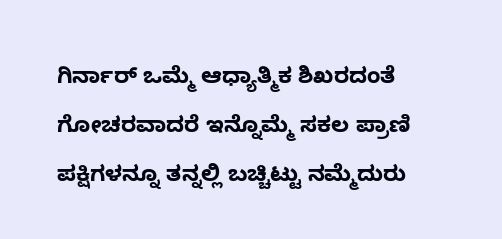ಗಿರ್ನಾರ್ ಒಮ್ಮೆ ಆಧ್ಯಾತ್ಮಿಕ ಶಿಖರದಂತೆ ಗೋಚರವಾದರೆ ಇನ್ನೊಮ್ಮೆ ಸಕಲ ಪ್ರಾಣಿ ಪಕ್ಷಿಗಳನ್ನೂ ತನ್ನಲ್ಲಿ ಬಚ್ಚಿಟ್ಟು ನಮ್ಮೆದುರು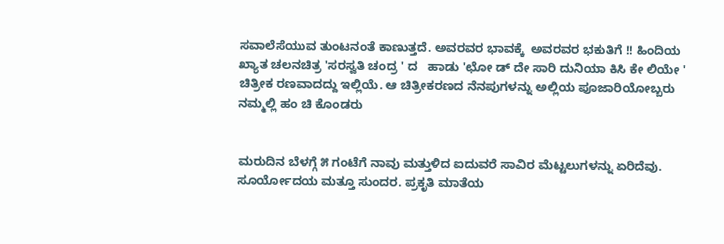ಸವಾಲೆಸೆಯುವ ತುಂಟನಂತೆ ಕಾಣುತ್ತದೆ. ಅವರವರ ಭಾವಕ್ಕೆ  ಅವರವರ ಭಕುತಿಗೆ !! ಹಿಂದಿಯ ಖ್ಯಾತ ಚಲನಚಿತ್ರ 'ಸರಸ್ವತಿ ಚಂದ್ರ ' ದ   ಹಾಡು 'ಛೋ ಡ್ ದೇ ಸಾರಿ ದುನಿಯಾ ಕಿಸಿ ಕೇ ಲಿಯೇ '  ಚಿತ್ರೀಕ ರಣವಾದದ್ದು ಇಲ್ಲಿಯೆ. ಆ ಚಿತ್ರೀಕರಣದ ನೆನಪುಗಳನ್ನು ಅಲ್ಲಿಯ ಪೂಜಾರಿಯೋಬ್ಬರು ನಮ್ಮಲ್ಲಿ ಹಂ ಚಿ ಕೊಂಡರು


ಮರುದಿನ ಬೆಳಗ್ಗೆ ೫ ಗಂಟೆಗೆ ನಾವು ಮತ್ತುಳಿದ ಐದುವರೆ ಸಾವಿರ ಮೆಟ್ಟಲುಗಳನ್ನು ಏರಿದೆವು. ಸೂರ್ಯೋದಯ ಮತ್ತೂ ಸುಂದರ. ಪ್ರಕೃತಿ ಮಾತೆಯ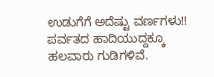ಉಡುಗೆಗೆ ಅದೆಷ್ಟು ವರ್ಣಗಳು!!  ಪರ್ವತದ ಹಾದಿಯುದ್ದಕ್ಕೂ ಹಲವಾರು ಗುಡಿಗಳಿವೆ.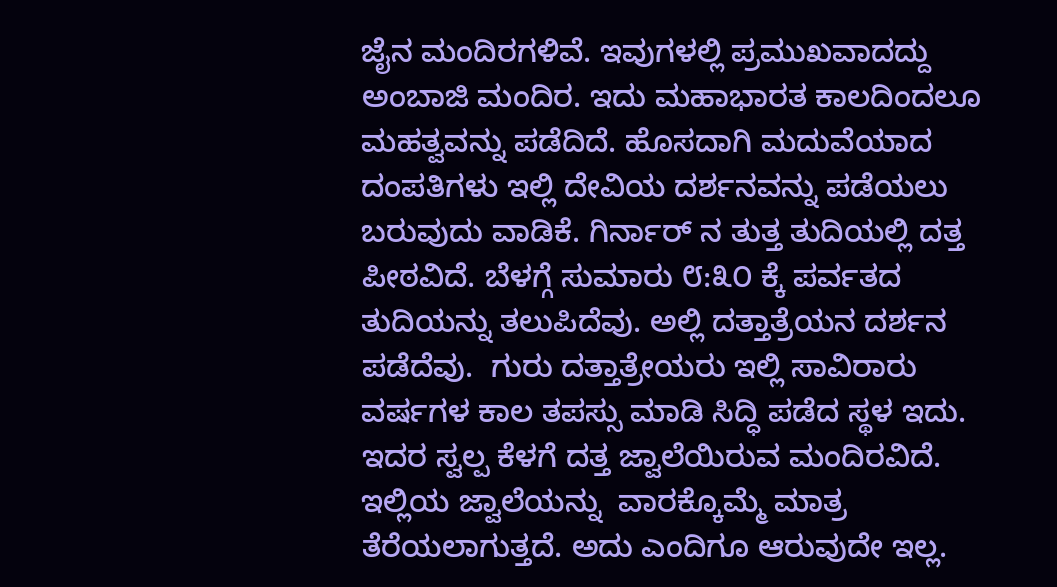ಜೈನ ಮಂದಿರಗಳಿವೆ. ಇವುಗಳಲ್ಲಿ ಪ್ರಮುಖವಾದದ್ದು ಅಂಬಾಜಿ ಮಂದಿರ. ಇದು ಮಹಾಭಾರತ ಕಾಲದಿಂದಲೂ ಮಹತ್ವವನ್ನು ಪಡೆದಿದೆ. ಹೊಸದಾಗಿ ಮದುವೆಯಾದ ದಂಪತಿಗಳು ಇಲ್ಲಿ ದೇವಿಯ ದರ್ಶನವನ್ನು ಪಡೆಯಲು ಬರುವುದು ವಾಡಿಕೆ. ಗಿರ್ನಾರ್ ನ ತುತ್ತ ತುದಿಯಲ್ಲಿ ದತ್ತ ಪೀಠವಿದೆ. ಬೆಳಗ್ಗೆ ಸುಮಾರು ೮:೩೦ ಕ್ಕೆ ಪರ್ವತದ ತುದಿಯನ್ನು ತಲುಪಿದೆವು. ಅಲ್ಲಿ ದತ್ತಾತ್ರೆಯನ ದರ್ಶನ ಪಡೆದೆವು.  ಗುರು ದತ್ತಾತ್ರೇಯರು ಇಲ್ಲಿ ಸಾವಿರಾರು ವರ್ಷಗಳ ಕಾಲ ತಪಸ್ಸು ಮಾಡಿ ಸಿದ್ಧಿ ಪಡೆದ ಸ್ಥಳ ಇದು. ಇದರ ಸ್ವಲ್ಪ ಕೆಳಗೆ ದತ್ತ ಜ್ವಾಲೆಯಿರುವ ಮಂದಿರವಿದೆ. ಇಲ್ಲಿಯ ಜ್ವಾಲೆಯನ್ನು  ವಾರಕ್ಕೊಮ್ಮೆ ಮಾತ್ರ ತೆರೆಯಲಾಗುತ್ತದೆ. ಅದು ಎಂದಿಗೂ ಆರುವುದೇ ಇಲ್ಲ.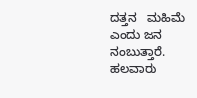ದತ್ತನ   ಮಹಿಮೆ ಎಂದು ಜನ ನಂಬುತ್ತಾರೆ. ಹಲವಾರು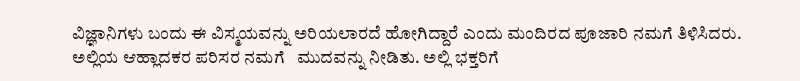ವಿಜ್ಞಾನಿಗಳು ಬಂದು ಈ ವಿಸ್ಮಯವನ್ನು ಅರಿಯಲಾರದೆ ಹೋಗಿದ್ದಾರೆ ಎಂದು ಮಂದಿರದ ಪೂಜಾರಿ ನಮಗೆ ತಿಳಿಸಿದರು. ಅಲ್ಲಿಯ ಆಹ್ಲಾದಕರ ಪರಿಸರ ನಮಗೆ   ಮುದವನ್ನು ನೀಡಿತು. ಅಲ್ಲಿ ಭಕ್ತರಿಗೆ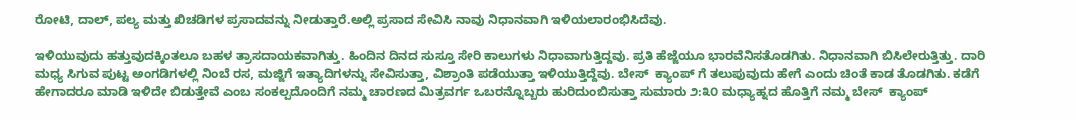ರೋಟಿ, ದಾಲ್, ಪಲ್ಯ ಮತ್ತು ಖಿಚಡಿಗಳ ಪ್ರಸಾದವನ್ನು ನೀಡುತ್ತಾರೆ.ಅಲ್ಲಿ ಪ್ರಸಾದ ಸೇವಿಸಿ ನಾವು ನಿಧಾನವಾಗಿ ಇಳಿಯಲಾರಂಭಿಸಿದೆವು.

ಇಳಿಯುವುದು ಹತ್ತುವುದಕ್ಕಿಂತಲೂ ಬಹಳ ತ್ರಾಸದಾಯಕವಾಗಿತ್ತು. ಹಿಂದಿನ ದಿನದ ಸುಸ್ತೂ ಸೇರಿ ಕಾಲುಗಳು ನಿಧಾವಾಗುತ್ತಿದ್ದವು. ಪ್ರತಿ ಹೆಜ್ಜೆಯೂ ಭಾರವೆನಿಸತೊಡಗಿತು. ನಿಧಾನವಾಗಿ ಬಿಸಿಲೇರುತ್ತಿತ್ತು. ದಾರಿ ಮಧ್ಯ ಸಿಗುವ ಪುಟ್ಟ ಅಂಗಡಿಗಳಲ್ಲಿ ನಿಂಬೆ ರಸ, ಮಜ್ಜಿಗೆ ಇತ್ಯಾದಿಗಳನ್ನು ಸೇವಿಸುತ್ತಾ, ವಿಶ್ರಾಂತಿ ಪಡೆಯುತ್ತಾ ಇಳಿಯುತ್ತಿದ್ದೆವು. ಬೇಸ್  ಕ್ಯಾಂಪ್ ಗೆ ತಲುಪುವುದು ಹೇಗೆ ಎಂದು ಚಿಂತೆ ಕಾಡ ತೊಡಗಿತು. ಕಡೆಗೆ ಹೇಗಾದರೂ ಮಾಡಿ ಇಳಿದೇ ಬಿಡುತ್ತೇವೆ ಎಂಬ ಸಂಕಲ್ಪದೊಂದಿಗೆ ನಮ್ಮ ಚಾರಣದ ಮಿತ್ರವರ್ಗ ಒಬರನ್ನೊಬ್ಬರು ಹುರಿದುಂಬಿಸುತ್ತಾ ಸುಮಾರು ೨:೩೦ ಮಧ್ಯಾಹ್ನದ ಹೊತ್ತಿಗೆ ನಮ್ಮ ಬೇಸ್  ಕ್ಯಾಂಪ್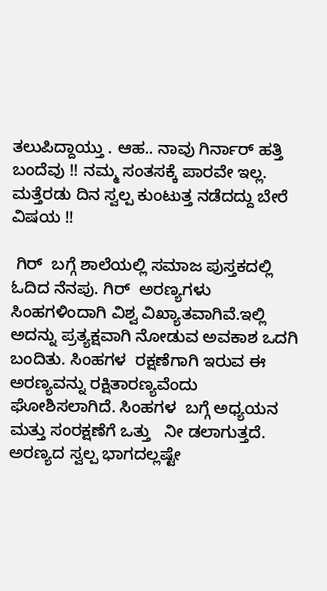ತಲುಪಿದ್ದಾಯ್ತು . ಆಹ.. ನಾವು ಗಿರ್ನಾರ್ ಹತ್ತಿ ಬಂದೆವು !! ನಮ್ಮ ಸಂತಸಕ್ಕೆ ಪಾರವೇ ಇಲ್ಲ. ಮತ್ತೆರಡು ದಿನ ಸ್ವಲ್ಪ ಕುಂಟುತ್ತ ನಡೆದದ್ದು ಬೇರೆ ವಿಷಯ !!

 ಗಿರ್  ಬಗ್ಗೆ ಶಾಲೆಯಲ್ಲಿ ಸಮಾಜ ಪುಸ್ತಕದಲ್ಲಿ ಓದಿದ ನೆನಪು. ಗಿರ್  ಅರಣ್ಯಗಳು ಸಿಂಹಗಳಿಂದಾಗಿ ವಿಶ್ವ ವಿಖ್ಯಾತವಾಗಿವೆ.ಇಲ್ಲಿ ಅದನ್ನು ಪ್ರತ್ಯಕ್ಷವಾಗಿ ನೋಡುವ ಅವಕಾಶ ಒದಗಿ ಬಂದಿತು. ಸಿಂಹಗಳ  ರಕ್ಷಣೆಗಾಗಿ ಇರುವ ಈ ಅರಣ್ಯವನ್ನು ರಕ್ಷಿತಾರಣ್ಯವೆಂದು ಘೋಶಿಸಲಾಗಿದೆ. ಸಿಂಹಗಳ  ಬಗ್ಗೆ ಅಧ್ಯಯನ ಮತ್ತು ಸಂರಕ್ಷಣೆಗೆ ಒತ್ತು   ನೀ ಡಲಾಗುತ್ತದೆ. ಅರಣ್ಯದ ಸ್ವಲ್ಪ ಭಾಗದಲ್ಲಷ್ಟೇ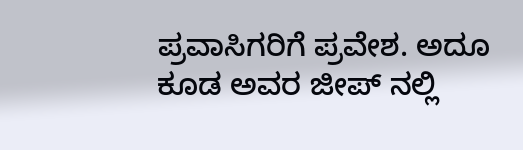ಪ್ರವಾಸಿಗರಿಗೆ ಪ್ರವೇಶ. ಅದೂ ಕೂಡ ಅವರ ಜೀಪ್ ನಲ್ಲಿ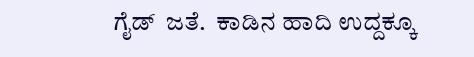ಗೈಡ್  ಜತೆ.  ಕಾಡಿನ ಹಾದಿ ಉದ್ದಕ್ಕೂ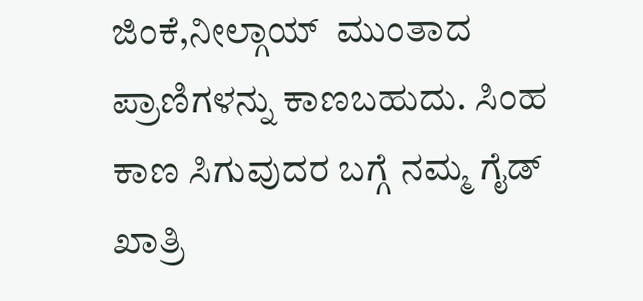ಜಿಂಕೆ,ನೀಲ್ಗಾಯ್  ಮುಂತಾದ ಪ್ರಾಣಿಗಳನ್ನು ಕಾಣಬಹುದು. ಸಿಂಹ ಕಾಣ ಸಿಗುವುದರ ಬಗ್ಗೆ ನಮ್ಮ ಗೈಡ್ ಖಾತ್ರಿ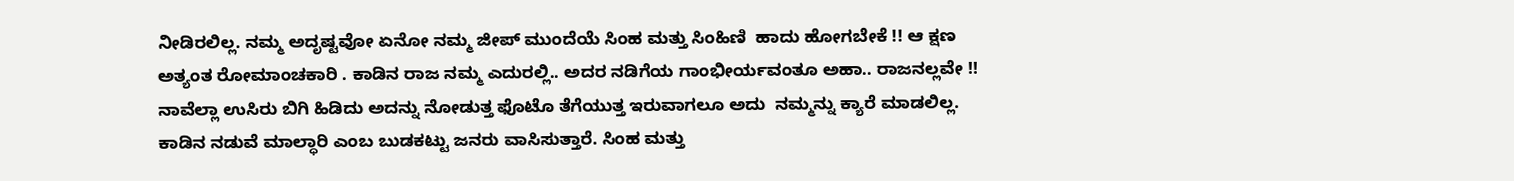ನೀಡಿರಲಿಲ್ಲ. ನಮ್ಮ ಅದೃಷ್ಟವೋ ಏನೋ ನಮ್ಮ ಜೀಪ್ ಮುಂದೆಯೆ ಸಿಂಹ ಮತ್ತು ಸಿಂಹಿಣಿ  ಹಾದು ಹೋಗಬೇಕೆ !! ಆ ಕ್ಷಣ ಅತ್ಯಂತ ರೋಮಾಂಚಕಾರಿ . ಕಾಡಿನ ರಾಜ ನಮ್ಮ ಎದುರಲ್ಲಿ.. ಅದರ ನಡಿಗೆಯ ಗಾಂಭೀರ್ಯವಂತೂ ಅಹಾ.. ರಾಜನಲ್ಲವೇ !! ನಾವೆಲ್ಲಾ ಉಸಿರು ಬಿಗಿ ಹಿಡಿದು ಅದನ್ನು ನೋಡುತ್ತ ಫೊಟೊ ತೆಗೆಯುತ್ತ ಇರುವಾಗಲೂ ಅದು  ನಮ್ಮನ್ನು ಕ್ಯಾರೆ ಮಾಡಲಿಲ್ಲ.  ಕಾಡಿನ ನಡುವೆ ಮಾಲ್ಧಾರಿ ಎಂಬ ಬುಡಕಟ್ಟು ಜನರು ವಾಸಿಸುತ್ತಾರೆ. ಸಿಂಹ ಮತ್ತು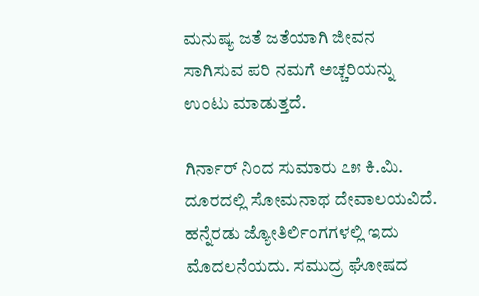ಮನುಷ್ಯ ಜತೆ ಜತೆಯಾಗಿ ಜೀವನ ಸಾಗಿಸುವ ಪರಿ ನಮಗೆ ಅಚ್ಚರಿಯನ್ನು ಉಂಟು ಮಾಡುತ್ತದೆ.

ಗಿರ್ನಾರ್ ನಿಂದ ಸುಮಾರು ೭೫ ಕಿ.ಮಿ. ದೂರದಲ್ಲಿ ಸೋಮನಾಥ ದೇವಾಲಯವಿದೆ. ಹನ್ನೆರಡು ಜ್ಯೋತಿರ್ಲಿಂಗಗಳಲ್ಲಿ ಇದು ಮೊದಲನೆಯದು. ಸಮುದ್ರ ಘೋಷದ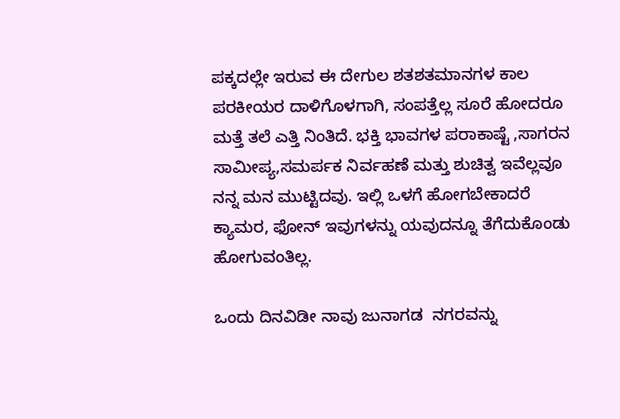ಪಕ್ಕದಲ್ಲೇ ಇರುವ ಈ ದೇಗುಲ ಶತಶತಮಾನಗಳ ಕಾಲ ಪರಕೀಯರ ದಾಳಿಗೊಳಗಾಗಿ, ಸಂಪತ್ತೆಲ್ಲ ಸೂರೆ ಹೋದರೂ ಮತ್ತೆ ತಲೆ ಎತ್ತಿ ನಿಂತಿದೆ. ಭಕ್ತಿ ಭಾವಗಳ ಪರಾಕಾಷ್ಟೆ ,ಸಾಗರನ  ಸಾಮೀಪ್ಯ,ಸಮರ್ಪಕ ನಿರ್ವಹಣೆ ಮತ್ತು ಶುಚಿತ್ವ ಇವೆಲ್ಲವೂ ನನ್ನ ಮನ ಮುಟ್ಟಿದವು. ಇಲ್ಲಿ ಒಳಗೆ ಹೋಗಬೇಕಾದರೆ ಕ್ಯಾಮರ, ಫೋನ್ ಇವುಗಳನ್ನು ಯವುದನ್ನೂ ತೆಗೆದುಕೊಂಡು  ಹೋಗುವಂತಿಲ್ಲ.

ಒಂದು ದಿನವಿಡೀ ನಾವು ಜುನಾಗಡ  ನಗರವನ್ನು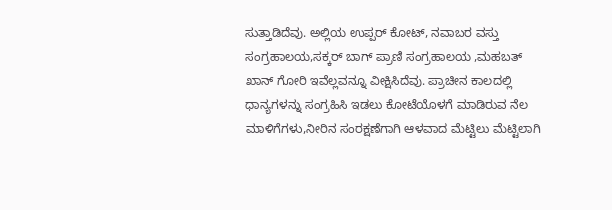ಸುತ್ತಾಡಿದೆವು. ಅಲ್ಲಿಯ ಉಪ್ಪರ್ ಕೋಟ್, ನವಾಬರ ವಸ್ತು  ಸಂಗ್ರಹಾಲಯ,ಸಕ್ಕರ್ ಬಾಗ್ ಪ್ರಾಣಿ ಸಂಗ್ರಹಾಲಯ ,ಮಹಬತ್ ಖಾನ್ ಗೋರಿ ಇವೆಲ್ಲವನ್ನೂ ವೀಕ್ಷಿಸಿದೆವು. ಪ್ರಾಚೀನ ಕಾಲದಲ್ಲಿ ಧಾನ್ಯಗಳನ್ನು ಸಂಗ್ರಹಿಸಿ ಇಡಲು ಕೋಟೆಯೊಳಗೆ ಮಾಡಿರುವ ನೆಲ  ಮಾಳಿಗೆಗಳು,ನೀರಿನ ಸಂರಕ್ಷಣೆಗಾಗಿ ಆಳವಾದ ಮೆಟ್ಟಿಲು ಮೆಟ್ಟಿಲಾಗಿ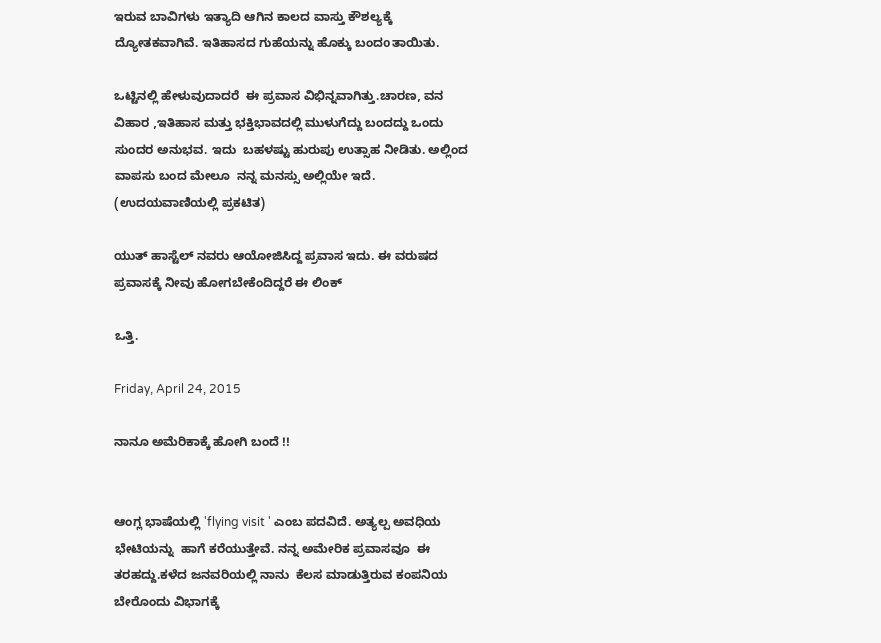ಇರುವ ಬಾವಿಗಳು ಇತ್ಯಾದಿ ಆಗಿನ ಕಾಲದ ವಾಸ್ತು ಕೌಶಲ್ಯಕ್ಕೆ ದ್ಯೋತಕವಾಗಿವೆ. ಇತಿಹಾಸದ ಗುಹೆಯನ್ನು ಹೊಕ್ಕು ಬಂದoತಾಯಿತು.

ಒಟ್ಟಿನಲ್ಲಿ ಹೇಳುವುದಾದರೆ  ಈ ಪ್ರವಾಸ ವಿಭಿನ್ನವಾಗಿತ್ತು.ಚಾರಣ, ವನ ವಿಹಾರ ,ಇತಿಹಾಸ ಮತ್ತು ಭಕ್ತಿಭಾವದಲ್ಲಿ ಮುಳುಗೆದ್ದು ಬಂದದ್ದು ಒಂದು ಸುಂದರ ಅನುಭವ. ಇದು  ಬಹಳಷ್ಟು ಹುರುಪು ಉತ್ಸಾಹ ನೀಡಿತು. ಅಲ್ಲಿಂದ ವಾಪಸು ಬಂದ ಮೇಲೂ  ನನ್ನ ಮನಸ್ಸು ಅಲ್ಲಿಯೇ ಇದೆ.
(ಉದಯವಾಣಿಯಲ್ಲಿ ಪ್ರಕಟಿತ)

ಯುತ್ ಹಾಸ್ಟೆಲ್ ನವರು ಆಯೋಜಿಸಿದ್ದ ಪ್ರವಾಸ ಇದು. ಈ ವರುಷದ ಪ್ರವಾಸಕ್ಕೆ ನೀವು ಹೋಗಬೇಕೆಂದಿದ್ದರೆ ಈ ಲಿಂಕ್

ಒತ್ತಿ.

Friday, April 24, 2015

ನಾನೂ ಅಮೆರಿಕಾಕ್ಕೆ ಹೋಗಿ ಬಂದೆ !!


ಆಂಗ್ಲ ಭಾಷೆಯಲ್ಲಿ 'flying visit ' ಎಂಬ ಪದವಿದೆ. ಅತ್ಯಲ್ಪ ಅವಧಿಯ ಭೇಟಿಯನ್ನು  ಹಾಗೆ ಕರೆಯುತ್ತೇವೆ. ನನ್ನ ಅಮೇರಿಕ ಪ್ರವಾಸವೂ  ಈ ತರಹದ್ದು.ಕಳೆದ ಜನವರಿಯಲ್ಲಿ ನಾನು  ಕೆಲಸ ಮಾಡುತ್ತಿರುವ ಕಂಪನಿಯ ಬೇರೊಂದು ವಿಭಾಗಕ್ಕೆ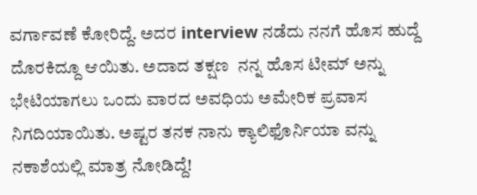ವರ್ಗಾವಣೆ ಕೋರಿದ್ದೆ. ಅದರ interview ನಡೆದು ನನಗೆ ಹೊಸ ಹುದ್ದೆ ದೊರಕಿದ್ದೂ ಆಯಿತು. ಅದಾದ ತಕ್ಷಣ  ನನ್ನ ಹೊಸ ಟೀಮ್ ಅನ್ನು ಭೇಟಿಯಾಗಲು ಒಂದು ವಾರದ ಅವಧಿಯ ಅಮೇರಿಕ ಪ್ರವಾಸ ನಿಗದಿಯಾಯಿತು. ಅಷ್ಟರ ತನಕ ನಾನು ಕ್ಯಾಲಿಫೊರ್ನಿಯಾ ವನ್ನು ನಕಾಶೆಯಲ್ಲಿ ಮಾತ್ರ ನೋಡಿದ್ದೆ!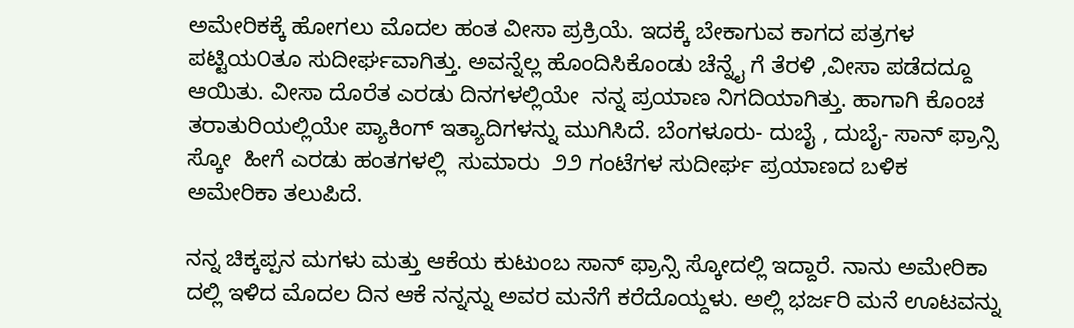ಅಮೇರಿಕಕ್ಕೆ ಹೋಗಲು ಮೊದಲ ಹಂತ ವೀಸಾ ಪ್ರಕ್ರಿಯೆ. ಇದಕ್ಕೆ ಬೇಕಾಗುವ ಕಾಗದ ಪತ್ರಗಳ ಪಟ್ಟಿಯ೦ತೂ ಸುದೀರ್ಘವಾಗಿತ್ತು. ಅವನ್ನೆಲ್ಲ ಹೊಂದಿಸಿಕೊಂಡು ಚೆನ್ನೈ ಗೆ ತೆರಳಿ ,ವೀಸಾ ಪಡೆದದ್ದೂ ಆಯಿತು. ವೀಸಾ ದೊರೆತ ಎರಡು ದಿನಗಳಲ್ಲಿಯೇ  ನನ್ನ ಪ್ರಯಾಣ ನಿಗದಿಯಾಗಿತ್ತು. ಹಾಗಾಗಿ ಕೊಂಚ ತರಾತುರಿಯಲ್ಲಿಯೇ ಪ್ಯಾಕಿಂಗ್ ಇತ್ಯಾದಿಗಳನ್ನು ಮುಗಿಸಿದೆ. ಬೆಂಗಳೂರು- ದುಬೈ , ದುಬೈ- ಸಾನ್ ಫ್ರಾನ್ಸಿ ಸ್ಕೋ  ಹೀಗೆ ಎರಡು ಹಂತಗಳಲ್ಲಿ  ಸುಮಾರು  ೨೨ ಗಂಟೆಗಳ ಸುದೀರ್ಘ ಪ್ರಯಾಣದ ಬಳಿಕ ಅಮೇರಿಕಾ ತಲುಪಿದೆ.

ನನ್ನ ಚಿಕ್ಕಪ್ಪನ ಮಗಳು ಮತ್ತು ಆಕೆಯ ಕುಟುಂಬ ಸಾನ್ ಫ್ರಾನ್ಸಿ ಸ್ಕೋದಲ್ಲಿ ಇದ್ದಾರೆ. ನಾನು ಅಮೇರಿಕಾ ದಲ್ಲಿ ಇಳಿದ ಮೊದಲ ದಿನ ಆಕೆ ನನ್ನನ್ನು ಅವರ ಮನೆಗೆ ಕರೆದೊಯ್ದಳು. ಅಲ್ಲಿ ಭರ್ಜರಿ ಮನೆ ಊಟವನ್ನು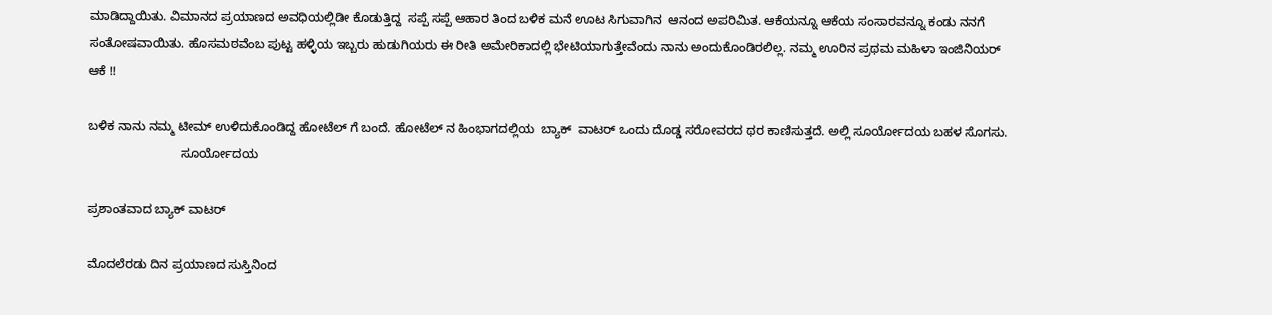ಮಾಡಿದ್ದಾಯಿತು. ವಿಮಾನದ ಪ್ರಯಾಣದ ಅವಧಿಯಲ್ಲಿಡೀ ಕೊಡುತ್ತಿದ್ದ  ಸಪ್ಪೆ ಸಪ್ಪೆ ಆಹಾರ ತಿಂದ ಬಳಿಕ ಮನೆ ಊಟ ಸಿಗುವಾಗಿನ  ಆನಂದ ಅಪರಿಮಿತ. ಆಕೆಯನ್ನೂ ಆಕೆಯ ಸಂಸಾರವನ್ನೂ ಕಂಡು ನನಗೆ ಸಂತೋಷವಾಯಿತು. ಹೊಸಮಠವೆಂಬ ಪುಟ್ಟ ಹಳ್ಳಿಯ ಇಬ್ಬರು ಹುಡುಗಿಯರು ಈ ರೀತಿ ಅಮೇರಿಕಾದಲ್ಲಿ ಭೇಟಿಯಾಗುತ್ತೇವೆಂದು ನಾನು ಅಂದುಕೊಂಡಿರಲಿಲ್ಲ. ನಮ್ಮ ಊರಿನ ಪ್ರಥಮ ಮಹಿಳಾ ಇಂಜಿನಿಯರ್ ಆಕೆ !!

ಬಳಿಕ ನಾನು ನಮ್ಮ ಟೀಮ್ ಉಳಿದುಕೊಂಡಿದ್ದ ಹೋಟೆಲ್ ಗೆ ಬಂದೆ. ಹೋಟೆಲ್ ನ ಹಿಂಭಾಗದಲ್ಲಿಯ  ಬ್ಯಾಕ್  ವಾಟರ್ ಒಂದು ದೊಡ್ಡ ಸರೋವರದ ಥರ ಕಾಣಿಸುತ್ತದೆ. ಅಲ್ಲಿ ಸೂರ್ಯೋದಯ ಬಹಳ ಸೊಗಸು.
                           ಸೂರ್ಯೋದಯ

ಪ್ರಶಾಂತವಾದ ಬ್ಯಾಕ್ ವಾಟರ್

ಮೊದಲೆರಡು ದಿನ ಪ್ರಯಾಣದ ಸುಸ್ತಿನಿಂದ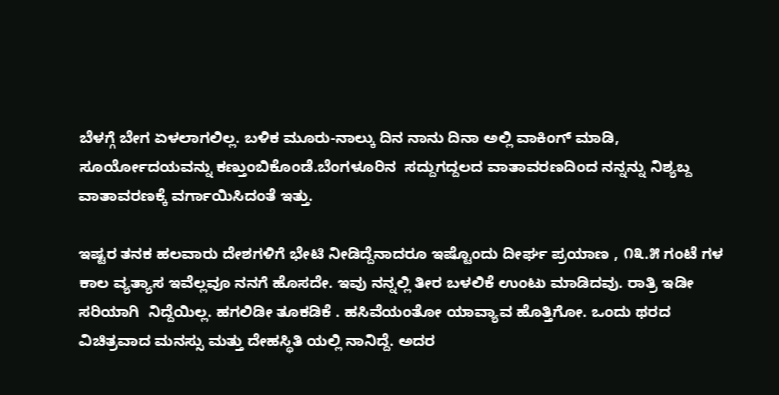ಬೆಳಗ್ಗೆ ಬೇಗ ಏಳಲಾಗಲಿಲ್ಲ. ಬಳಿಕ ಮೂರು-ನಾಲ್ಕು ದಿನ ನಾನು ದಿನಾ ಅಲ್ಲಿ ವಾಕಿಂಗ್ ಮಾಡಿ, ಸೂರ್ಯೋದಯವನ್ನು ಕಣ್ತುಂಬಿಕೊಂಡೆ.ಬೆಂಗಳೂರಿನ  ಸದ್ದುಗದ್ದಲದ ವಾತಾವರಣದಿಂದ ನನ್ನನ್ನು ನಿಶ್ಯಬ್ದ ವಾತಾವರಣಕ್ಕೆ ವರ್ಗಾಯಿಸಿದಂತೆ ಇತ್ತು.

ಇಷ್ಟರ ತನಕ ಹಲವಾರು ದೇಶಗಳಿಗೆ ಭೇಟಿ ನೀಡಿದ್ದೆನಾದರೂ ಇಷ್ಟೊಂದು ದೀರ್ಘ ಪ್ರಯಾಣ , ೧೩.೫ ಗಂಟೆ ಗಳ ಕಾಲ ವ್ಯತ್ಯಾಸ ಇವೆಲ್ಲವೂ ನನಗೆ ಹೊಸದೇ. ಇವು ನನ್ನಲ್ಲಿ ತೀರ ಬಳಲಿಕೆ ಉಂಟು ಮಾಡಿದವು. ರಾತ್ರಿ ಇಡೀ ಸರಿಯಾಗಿ  ನಿದ್ದೆಯಿಲ್ಲ. ಹಗಲಿಡೀ ತೂಕಡಿಕೆ . ಹಸಿವೆಯಂತೋ ಯಾವ್ಯಾವ ಹೊತ್ತಿಗೋ. ಒಂದು ಥರದ ವಿಚಿತ್ರವಾದ ಮನಸ್ಸು ಮತ್ತು ದೇಹಸ್ಥಿತಿ ಯಲ್ಲಿ ನಾನಿದ್ದೆ. ಅದರ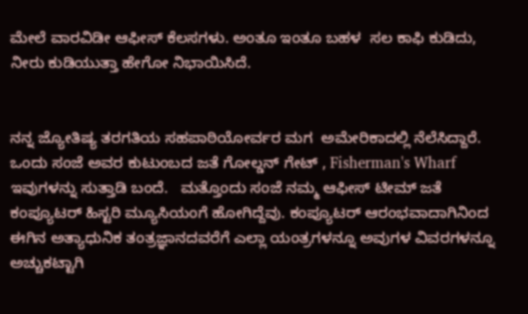ಮೇಲೆ ವಾರವಿಡೀ ಆಫೀಸ್ ಕೆಲಸಗಳು. ಅಂತೂ ಇಂತೂ ಬಹಳ  ಸಲ ಕಾಫಿ ಕುಡಿದು, ನೀರು ಕುಡಿಯುತ್ತಾ ಹೇಗೋ ನಿಭಾಯಿಸಿದೆ.


ನನ್ನ ಜ್ಯೋತಿಷ್ಯ ತರಗತಿಯ ಸಹಪಾಠಿಯೋರ್ವರ ಮಗ  ಅಮೇರಿಕಾದಲ್ಲಿ ನೆಲೆಸಿದ್ದಾರೆ. ಒಂದು ಸಂಜೆ ಅವರ ಕುಟುಂಬದ ಜತೆ ಗೋಲ್ಡನ್ ಗೇಟ್ , Fisherman's Wharf  ಇವುಗಳನ್ನು ಸುತ್ತಾಡಿ ಬಂದೆ.   ಮತ್ತೊಂದು ಸಂಜೆ ನಮ್ಮ ಆಫೀಸ್ ಟೀಮ್ ಜತೆ ಕಂಪ್ಯೂಟರ್ ಹಿಸ್ಟರಿ ಮ್ಯೂಸಿಯಂಗೆ ಹೋಗಿದ್ದೆವು. ಕಂಪ್ಯೂಟರ್ ಆರಂಭವಾದಾಗಿನಿಂದ ಈಗಿನ ಅತ್ಯಾಧುನಿಕ ತಂತ್ರಜ್ಞಾನದವರೆಗೆ ಎಲ್ಲಾ ಯಂತ್ರಗಳನ್ನೂ ಅವುಗಳ ವಿವರಗಳನ್ನೂ ಅಚ್ಚುಕಟ್ಟಾಗಿ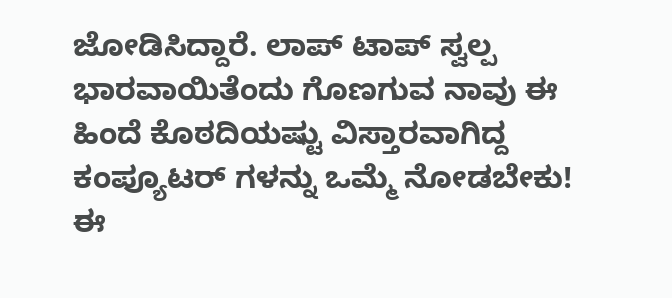ಜೋಡಿಸಿದ್ದಾರೆ. ಲಾಪ್ ಟಾಪ್ ಸ್ವಲ್ಪ ಭಾರವಾಯಿತೆಂದು ಗೊಣಗುವ ನಾವು ಈ ಹಿಂದೆ ಕೊಠದಿಯಷ್ಟು ವಿಸ್ತಾರವಾಗಿದ್ದ ಕಂಪ್ಯೂಟರ್ ಗಳನ್ನು ಒಮ್ಮೆ ನೋಡಬೇಕು! ಈ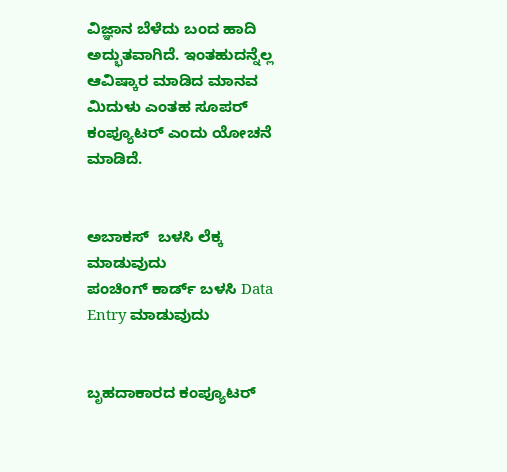ವಿಜ್ಞಾನ ಬೆಳೆದು ಬಂದ ಹಾದಿ ಅದ್ಭುತವಾಗಿದೆ. ಇಂತಹುದನ್ನೆಲ್ಲ ಆವಿಷ್ಕಾರ ಮಾಡಿದ ಮಾನವ ಮಿದುಳು ಎಂತಹ ಸೂಪರ್ ಕಂಪ್ಯೂಟರ್ ಎಂದು ಯೋಚನೆ ಮಾಡಿದೆ.


ಅಬಾಕಸ್  ಬಳಸಿ ಲೆಕ್ಕ ಮಾಡುವುದು
ಪಂಚಿಂಗ್ ಕಾರ್ಡ್ ಬಳಸಿ Data Entry ಮಾಡುವುದು


ಬೃಹದಾಕಾರದ ಕಂಪ್ಯೂಟರ್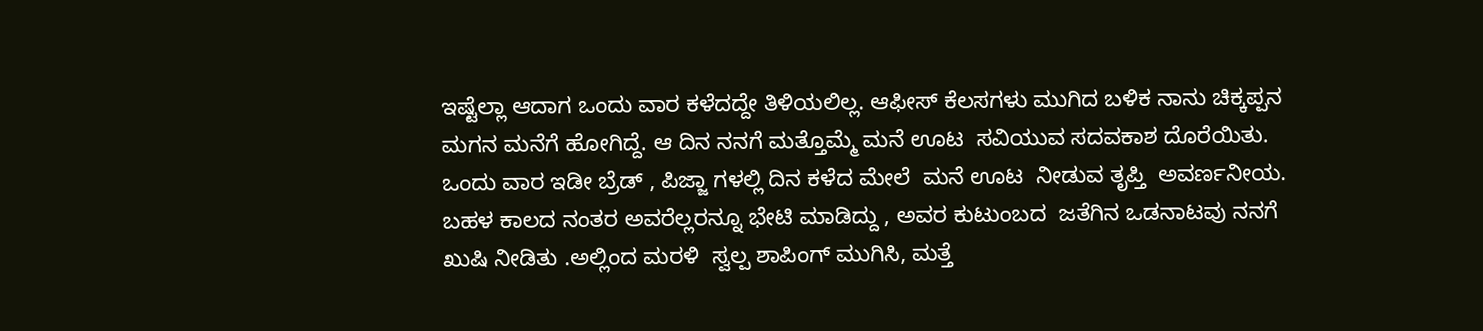ಇಷ್ಟೆಲ್ಲಾ ಆದಾಗ ಒಂದು ವಾರ ಕಳೆದದ್ದೇ ತಿಳಿಯಲಿಲ್ಲ. ಆಫೀಸ್ ಕೆಲಸಗಳು ಮುಗಿದ ಬಳಿಕ ನಾನು ಚಿಕ್ಕಪ್ಪನ ಮಗನ ಮನೆಗೆ ಹೋಗಿದ್ದೆ. ಆ ದಿನ ನನಗೆ ಮತ್ತೊಮ್ಮೆ ಮನೆ ಊಟ  ಸವಿಯುವ ಸದವಕಾಶ ದೊರೆಯಿತು. ಒಂದು ವಾರ ಇಡೀ ಬ್ರೆಡ್ , ಪಿಜ್ಜಾ ಗಳಲ್ಲಿ ದಿನ ಕಳೆದ ಮೇಲೆ  ಮನೆ ಊಟ  ನೀಡುವ ತೃಪ್ತಿ  ಅವರ್ಣನೀಯ. ಬಹಳ ಕಾಲದ ನಂತರ ಅವರೆಲ್ಲರನ್ನೂ ಭೇಟಿ ಮಾಡಿದ್ದು , ಅವರ ಕುಟುಂಬದ  ಜತೆಗಿನ ಒಡನಾಟವು ನನಗೆ ಖುಷಿ ನೀಡಿತು .ಅಲ್ಲಿಂದ ಮರಳಿ  ಸ್ವಲ್ಪ ಶಾಪಿಂಗ್ ಮುಗಿಸಿ, ಮತ್ತೆ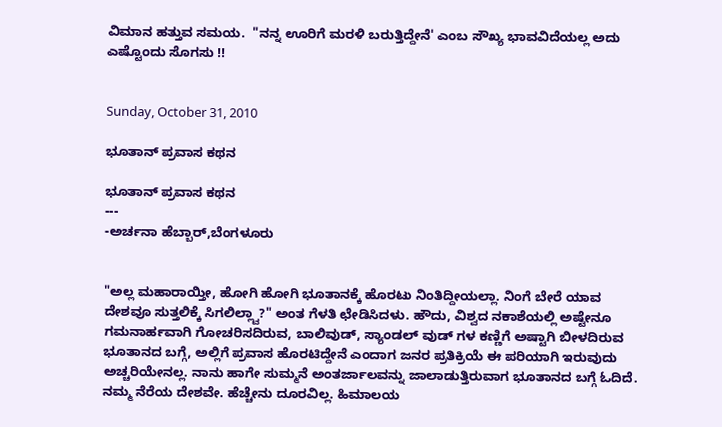ವಿಮಾನ ಹತ್ತುವ ಸಮಯ.  "ನನ್ನ ಊರಿಗೆ ಮರಳಿ ಬರುತ್ತಿದ್ದೇನೆ' ಎಂಬ ಸೌಖ್ಯ ಭಾವವಿದೆಯಲ್ಲ ಅದು ಎಷ್ಟೊಂದು ಸೊಗಸು !!


Sunday, October 31, 2010

ಭೂತಾನ್ ಪ್ರವಾಸ ಕಥನ

ಭೂತಾನ್ ಪ್ರವಾಸ ಕಥನ
---
-ಅರ್ಚನಾ ಹೆಬ್ಬಾರ್,ಬೆಂಗಳೂರು


"ಅಲ್ಲ ಮಹಾರಾಯ್ತೀ, ಹೋಗಿ ಹೋಗಿ ಭೂತಾನಕ್ಕೆ ಹೊರಟು ನಿಂತಿದ್ದೀಯಲ್ಲಾ. ನಿಂಗೆ ಬೇರೆ ಯಾವ ದೇಶವೂ ಸುತ್ತಲಿಕ್ಕೆ ಸಿಗಲಿಲ್ಲ್ವಾ?" ಅಂತ ಗೆಳತಿ ಛೇಡಿಸಿದಳು. ಹೌದು, ವಿಶ್ವದ ನಕಾಶೆಯಲ್ಲಿ ಅಷ್ಟೇನೂ ಗಮನಾರ್ಹವಾಗಿ ಗೋಚರಿಸದಿರುವ, ಬಾಲಿವುಡ್, ಸ್ಯಾಂಡಲ್ ವುಡ್ ಗಳ ಕಣ್ಣಿಗೆ ಅಷ್ಟಾಗಿ ಬೀಳದಿರುವ ಭೂತಾನದ ಬಗ್ಗೆ, ಅಲ್ಲಿಗೆ ಪ್ರವಾಸ ಹೊರಟಿದ್ದೇನೆ ಎಂದಾಗ ಜನರ ಪ್ರತಿಕ್ರಿಯೆ ಈ ಪರಿಯಾಗಿ ಇರುವುದು ಅಚ್ಚರಿಯೇನಲ್ಲ. ನಾನು ಹಾಗೇ ಸುಮ್ಮನೆ ಅಂತರ್ಜಾಲವನ್ನು ಜಾಲಾಡುತ್ತಿರುವಾಗ ಭೂತಾನದ ಬಗ್ಗೆ ಓದಿದೆ. ನಮ್ಮ ನೆರೆಯ ದೇಶವೇ. ಹೆಚ್ಚೇನು ದೂರವಿಲ್ಲ. ಹಿಮಾಲಯ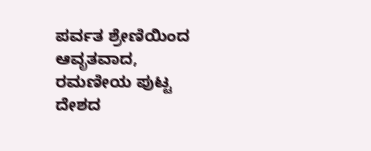ಪರ್ವತ ಶ್ರೇಣಿಯಿಂದ ಆವೃತವಾದ, ರಮಣೀಯ ಪುಟ್ಟ ದೇಶದ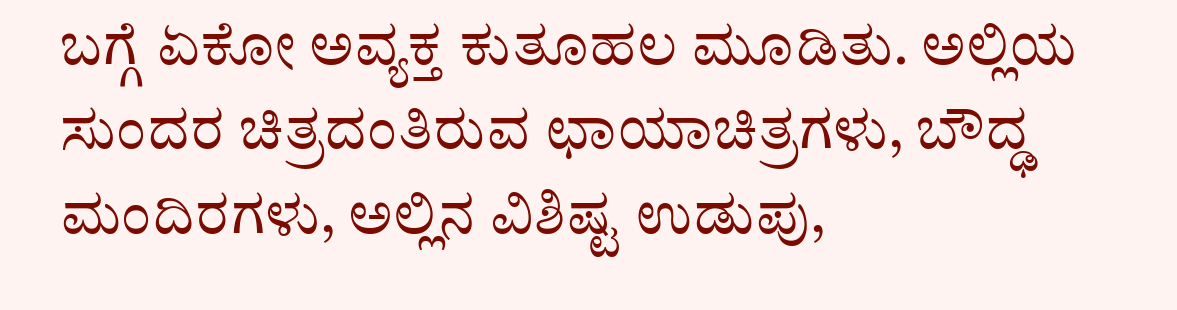ಬಗ್ಗೆ ಏಕೋ ಅವ್ಯಕ್ತ ಕುತೂಹಲ ಮೂಡಿತು. ಅಲ್ಲಿಯ ಸುಂದರ ಚಿತ್ರದಂತಿರುವ ಛಾಯಾಚಿತ್ರಗಳು, ಬೌದ್ಢ ಮಂದಿರಗಳು, ಅಲ್ಲಿನ ವಿಶಿಷ್ಟ ಉಡುಪು,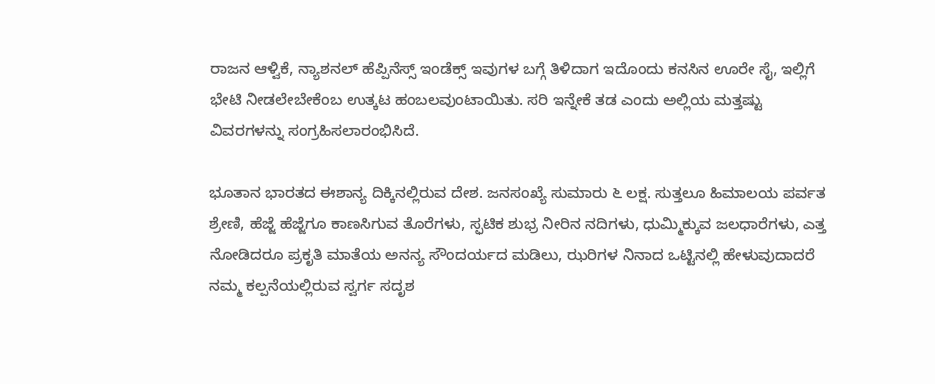ರಾಜನ ಆಳ್ವಿಕೆ, ನ್ಯಾಶನಲ್ ಹೆಪ್ಪಿನೆಸ್ಸ್ ಇಂಡೆಕ್ಸ್ ಇವುಗಳ ಬಗ್ಗೆ ತಿಳಿದಾಗ ಇದೊಂದು ಕನಸಿನ ಊರೇ ಸೈ, ಇಲ್ಲಿಗೆ ಭೇಟಿ ನೀಡಲೇಬೇಕೆಂಬ ಉತ್ಕಟ ಹಂಬಲವುಂಟಾಯಿತು. ಸರಿ ಇನ್ನೇಕೆ ತಡ ಎಂದು ಅಲ್ಲಿಯ ಮತ್ತಷ್ಟು ವಿವರಗಳನ್ನು ಸಂಗ್ರಹಿಸಲಾರಂಭಿಸಿದೆ.

ಭೂತಾನ ಭಾರತದ ಈಶಾನ್ಯ ದಿಕ್ಕಿನಲ್ಲಿರುವ ದೇಶ. ಜನಸಂಖ್ಯೆ ಸುಮಾರು ೬ ಲಕ್ಷ. ಸುತ್ತಲೂ ಹಿಮಾಲಯ ಪರ್ವತ ಶ್ರೇಣಿ, ಹೆಜ್ಜೆ ಹೆಜ್ಜೆಗೂ ಕಾಣಸಿಗುವ ತೊರೆಗಳು, ಸ್ಫಟಿಕ ಶುಭ್ರ ನೀರಿನ ನದಿಗಳು, ಧುಮ್ಮಿಕ್ಕುವ ಜಲಧಾರೆಗಳು, ಎತ್ತ ನೋಡಿದರೂ ಪ್ರಕೃತಿ ಮಾತೆಯ ಅನನ್ಯ ಸೌಂದರ್ಯದ ಮಡಿಲು, ಝರಿಗಳ ನಿನಾದ ಒಟ್ಟಿನಲ್ಲಿ ಹೇಳುವುದಾದರೆ ನಮ್ಮ ಕಲ್ಪನೆಯಲ್ಲಿರುವ ಸ್ವರ್ಗ ಸದೃಶ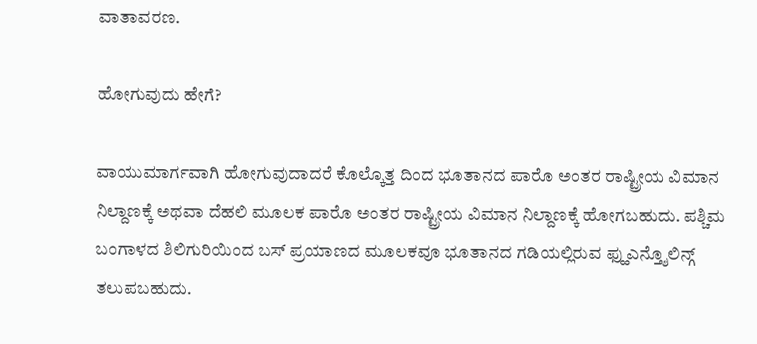ವಾತಾವರಣ.

ಹೋಗುವುದು ಹೇಗೆ?

ವಾಯುಮಾರ್ಗವಾಗಿ ಹೋಗುವುದಾದರೆ ಕೊಲ್ಕೊತ್ತ ದಿಂದ ಭೂತಾನದ ಪಾರೊ ಅಂತರ ರಾಷ್ಟ್ರೀಯ ವಿಮಾನ ನಿಲ್ದಾಣಕ್ಕೆ ಅಥವಾ ದೆಹಲಿ ಮೂಲಕ ಪಾರೊ ಅಂತರ ರಾಷ್ಟ್ರೀಯ ವಿಮಾನ ನಿಲ್ದಾಣಕ್ಕೆ ಹೋಗಬಹುದು. ಪಶ್ಚಿಮ ಬಂಗಾಳದ ಶಿಲಿಗುರಿಯಿಂದ ಬಸ್ ಪ್ರಯಾಣದ ಮೂಲಕವೂ ಭೂತಾನದ ಗಡಿಯಲ್ಲಿರುವ ಫ್ಹುಎನ್ತ್ಶೊಲಿನ್ಗ್ ತಲುಪಬಹುದು.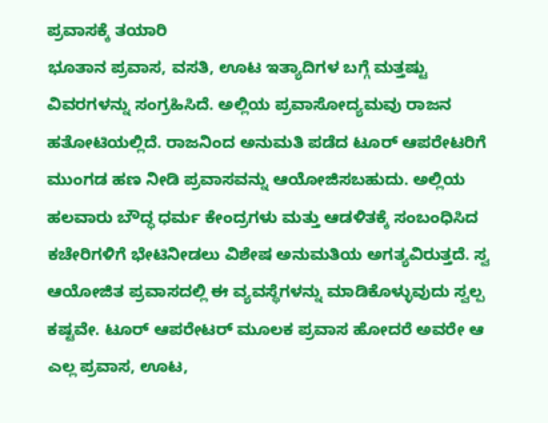ಪ್ರವಾಸಕ್ಕೆ ತಯಾರಿ
ಭೂತಾನ ಪ್ರವಾಸ, ವಸತಿ, ಊಟ ಇತ್ಯಾದಿಗಳ ಬಗ್ಗೆ ಮತ್ತಷ್ಟು ವಿವರಗಳನ್ನು ಸಂಗ್ರಹಿಸಿದೆ. ಅಲ್ಲಿಯ ಪ್ರವಾಸೋದ್ಯಮವು ರಾಜನ ಹತೋಟಿಯಲ್ಲಿದೆ. ರಾಜನಿಂದ ಅನುಮತಿ ಪಡೆದ ಟೂರ್ ಆಪರೇಟರಿಗೆ ಮುಂಗಡ ಹಣ ನೀಡಿ ಪ್ರವಾಸವನ್ನು ಆಯೋಜಿಸಬಹುದು. ಅಲ್ಲಿಯ ಹಲವಾರು ಬೌದ್ಧ ಧರ್ಮ ಕೇಂದ್ರಗಳು ಮತ್ತು ಆಡಳಿತಕ್ಕೆ ಸಂಬಂಧಿಸಿದ ಕಚೇರಿಗಳಿಗೆ ಭೇಟಿನೀಡಲು ವಿಶೇಷ ಅನುಮತಿಯ ಅಗತ್ಯವಿರುತ್ತದೆ. ಸ್ವ ಆಯೋಜಿತ ಪ್ರವಾಸದಲ್ಲಿ ಈ ವ್ಯವಸ್ಥೆಗಳನ್ನು ಮಾಡಿಕೊಳ್ಳುವುದು ಸ್ವಲ್ಪ ಕಷ್ಟವೇ. ಟೂರ್ ಆಪರೇಟರ್ ಮೂಲಕ ಪ್ರವಾಸ ಹೋದರೆ ಅವರೇ ಆ ಎಲ್ಲ ಪ್ರವಾಸ, ಊಟ,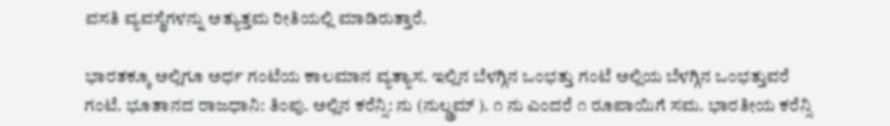ವಸತಿ ವ್ಯವಸ್ಥೆಗಳನ್ನು ಅತ್ಯುತ್ತಮ ರೀತಿಯಲ್ಲಿ ಮಾಡಿರುತ್ತಾರೆ.

ಭಾರತಕ್ಕೂ ಅಲ್ಲಿಗೂ ಅರ್ಧ ಗಂಟೆಯ ಕಾಲಮಾನ ವ್ಯತ್ಯಾಸ. ಇಲ್ಲಿನ ಬೆಳಗ್ಗಿನ ಒಂಭತ್ತು ಗಂಟೆ ಅಲ್ಲಿಯ ಬೆಳಗ್ಗಿನ ಒಂಭತ್ತುವರೆ ಗಂಟೆ. ಭೂತಾನದ ರಾಜಧಾನಿ: ತಿಂಪು. ಅಲ್ಲಿನ ಕರೆನ್ಸಿ: ನು (ನುಲ್ಡ್ರಮ್ ). ೧ ನು ಎಂದರೆ ೧ ರೂಪಾಯಿಗೆ ಸಮ. ಭಾರತೀಯ ಕರೆನ್ಸಿ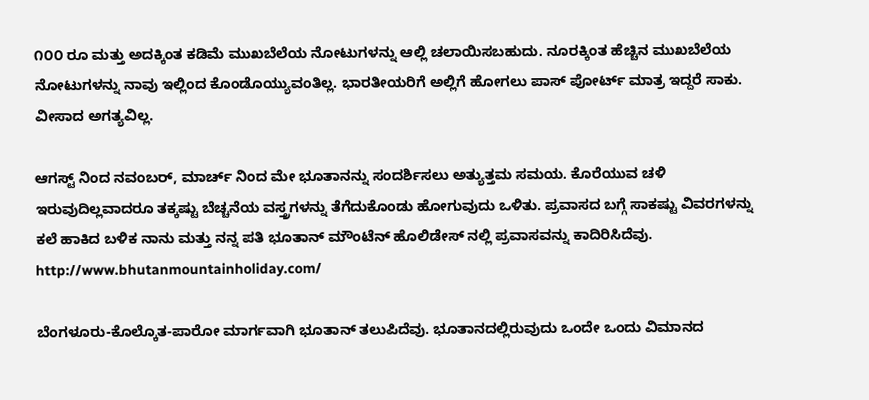೧೦೦ ರೂ ಮತ್ತು ಅದಕ್ಕಿಂತ ಕಡಿಮೆ ಮುಖಬೆಲೆಯ ನೋಟುಗಳನ್ನು ಆಲ್ಲಿ ಚಲಾಯಿಸಬಹುದು. ನೂರಕ್ಕಿಂತ ಹೆಚ್ಚಿನ ಮುಖಬೆಲೆಯ ನೋಟುಗಳನ್ನು ನಾವು ಇಲ್ಲಿಂದ ಕೊಂಡೊಯ್ಯುವಂತಿಲ್ಲ. ಭಾರತೀಯರಿಗೆ ಅಲ್ಲಿಗೆ ಹೋಗಲು ಪಾಸ್ ಪೋರ್ಟ್ ಮಾತ್ರ ಇದ್ದರೆ ಸಾಕು. ವೀಸಾದ ಅಗತ್ಯವಿಲ್ಲ.

ಆಗಸ್ಟ್ ನಿಂದ ನವಂಬರ್, ಮಾರ್ಚ್ ನಿಂದ ಮೇ ಭೂತಾನನ್ನು ಸಂದರ್ಶಿಸಲು ಅತ್ಯುತ್ತಮ ಸಮಯ. ಕೊರೆಯುವ ಚಳಿ ಇರುವುದಿಲ್ಲವಾದರೂ ತಕ್ಕಷ್ಟು ಬೆಚ್ಚನೆಯ ವಸ್ತ್ರಗಳನ್ನು ತೆಗೆದುಕೊಂಡು ಹೋಗುವುದು ಒಳಿತು. ಪ್ರವಾಸದ ಬಗ್ಗೆ ಸಾಕಷ್ಟು ವಿವರಗಳನ್ನು ಕಲೆ ಹಾಕಿದ ಬಳಿಕ ನಾನು ಮತ್ತು ನನ್ನ ಪತಿ ಭೂತಾನ್ ಮೌಂಟೆನ್ ಹೊಲಿಡೇಸ್ ನಲ್ಲಿ ಪ್ರವಾಸವನ್ನು ಕಾದಿರಿಸಿದೆವು. http://www.bhutanmountainholiday.com/

ಬೆಂಗಳೂರು-ಕೊಲ್ಕೊತ-ಪಾರೋ ಮಾರ್ಗವಾಗಿ ಭೂತಾನ್ ತಲುಪಿದೆವು. ಭೂತಾನದಲ್ಲಿರುವುದು ಒಂದೇ ಒಂದು ವಿಮಾನದ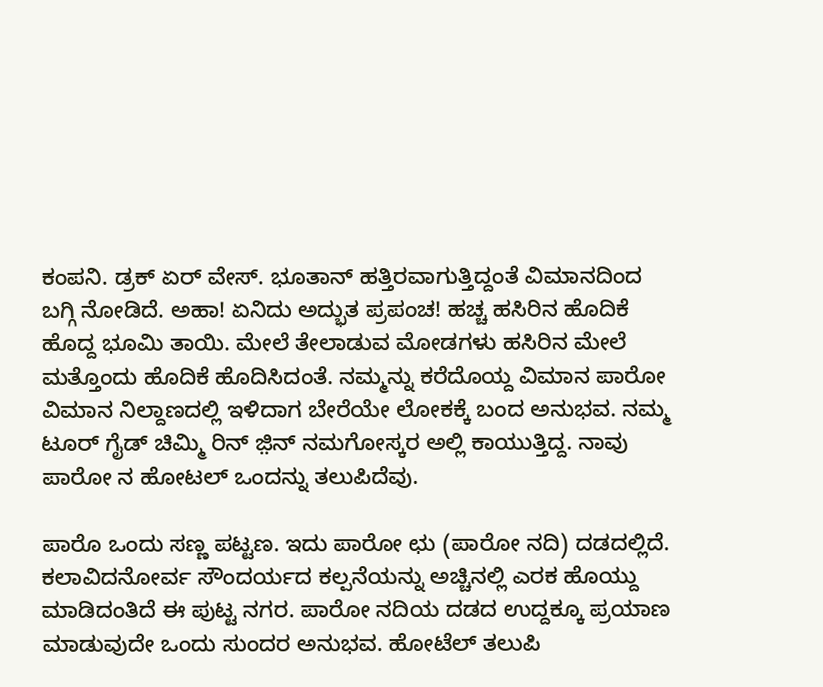ಕಂಪನಿ. ಡ್ರಕ್ ಏರ್ ವೇಸ್. ಭೂತಾನ್ ಹತ್ತಿರವಾಗುತ್ತಿದ್ದಂತೆ ವಿಮಾನದಿಂದ ಬಗ್ಗಿ ನೋಡಿದೆ. ಅಹಾ! ಏನಿದು ಅದ್ಭುತ ಪ್ರಪಂಚ! ಹಚ್ಚ ಹಸಿರಿನ ಹೊದಿಕೆ ಹೊದ್ದ ಭೂಮಿ ತಾಯಿ. ಮೇಲೆ ತೇಲಾಡುವ ಮೋಡಗಳು ಹಸಿರಿನ ಮೇಲೆ ಮತ್ತೊಂದು ಹೊದಿಕೆ ಹೊದಿಸಿದಂತೆ. ನಮ್ಮನ್ನು ಕರೆದೊಯ್ದ ವಿಮಾನ ಪಾರೋ ವಿಮಾನ ನಿಲ್ದಾಣದಲ್ಲಿ ಇಳಿದಾಗ ಬೇರೆಯೇ ಲೋಕಕ್ಕೆ ಬಂದ ಅನುಭವ. ನಮ್ಮ ಟೂರ್ ಗೈಡ್ ಚಿಮ್ಮಿ ರಿನ್ ಜ಼ಿನ್ ನಮಗೋಸ್ಕರ ಅಲ್ಲಿ ಕಾಯುತ್ತಿದ್ದ. ನಾವು ಪಾರೋ ನ ಹೋಟಲ್ ಒಂದನ್ನು ತಲುಪಿದೆವು.

ಪಾರೊ ಒಂದು ಸಣ್ಣ ಪಟ್ಟಣ. ಇದು ಪಾರೋ ಛು (ಪಾರೋ ನದಿ) ದಡದಲ್ಲಿದೆ. ಕಲಾವಿದನೋರ್ವ ಸೌಂದರ್ಯದ ಕಲ್ಪನೆಯನ್ನು ಅಚ್ಚಿನಲ್ಲಿ ಎರಕ ಹೊಯ್ದು ಮಾಡಿದಂತಿದೆ ಈ ಪುಟ್ಟ ನಗರ. ಪಾರೋ ನದಿಯ ದಡದ ಉದ್ದಕ್ಕೂ ಪ್ರಯಾಣ ಮಾಡುವುದೇ ಒಂದು ಸುಂದರ ಅನುಭವ. ಹೋಟೆಲ್ ತಲುಪಿ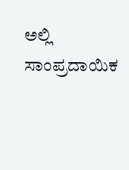ಅಲ್ಲಿ ಸಾಂಪ್ರದಾಯಿಕ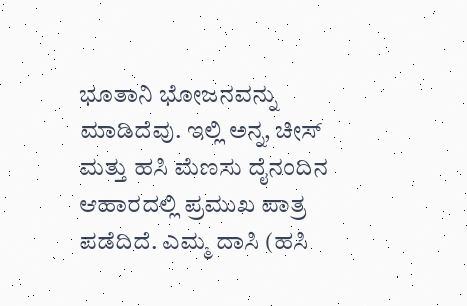ಭೂತಾನಿ ಭೋಜನವನ್ನು ಮಾಡಿದೆವು. ಇಲ್ಲಿ ಅನ್ನ, ಚೀಸ್ ಮತ್ತು ಹಸಿ ಮೆಣಸು ದೈನಂದಿನ ಆಹಾರದಲ್ಲಿ ಪ್ರಮುಖ ಪಾತ್ರ ಪಡೆದಿದೆ. ಎಮ್ಮ ದಾಸಿ (ಹಸಿ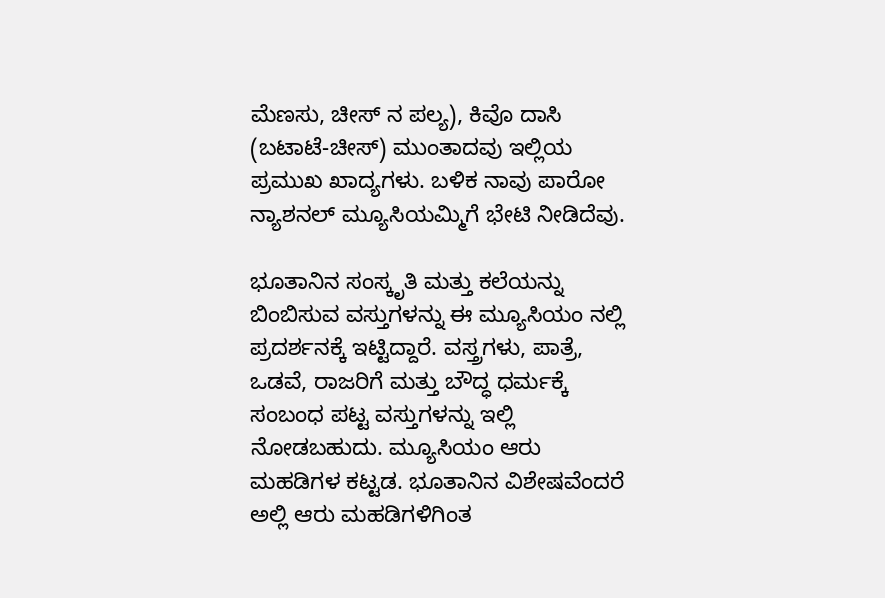ಮೆಣಸು, ಚೀಸ್ ನ ಪಲ್ಯ), ಕಿವೊ ದಾಸಿ (ಬಟಾಟೆ-ಚೀಸ್) ಮುಂತಾದವು ಇಲ್ಲಿಯ ಪ್ರಮುಖ ಖಾದ್ಯಗಳು. ಬಳಿಕ ನಾವು ಪಾರೋ ನ್ಯಾಶನಲ್ ಮ್ಯೂಸಿಯಮ್ಮಿಗೆ ಭೇಟಿ ನೀಡಿದೆವು.

ಭೂತಾನಿನ ಸಂಸ್ಕೃತಿ ಮತ್ತು ಕಲೆಯನ್ನು ಬಿಂಬಿಸುವ ವಸ್ತುಗಳನ್ನು ಈ ಮ್ಯೂಸಿಯಂ ನಲ್ಲಿ ಪ್ರದರ್ಶನಕ್ಕೆ ಇಟ್ಟಿದ್ದಾರೆ. ವಸ್ತ್ರಗಳು, ಪಾತ್ರೆ, ಒಡವೆ, ರಾಜರಿಗೆ ಮತ್ತು ಬೌದ್ಧ ಧರ್ಮಕ್ಕೆ ಸಂಬಂಧ ಪಟ್ಟ ವಸ್ತುಗಳನ್ನು ಇಲ್ಲಿ ನೋಡಬಹುದು. ಮ್ಯೂಸಿಯಂ ಆರು ಮಹಡಿಗಳ ಕಟ್ಟಡ. ಭೂತಾನಿನ ವಿಶೇಷವೆಂದರೆ ಅಲ್ಲಿ ಆರು ಮಹಡಿಗಳಿಗಿಂತ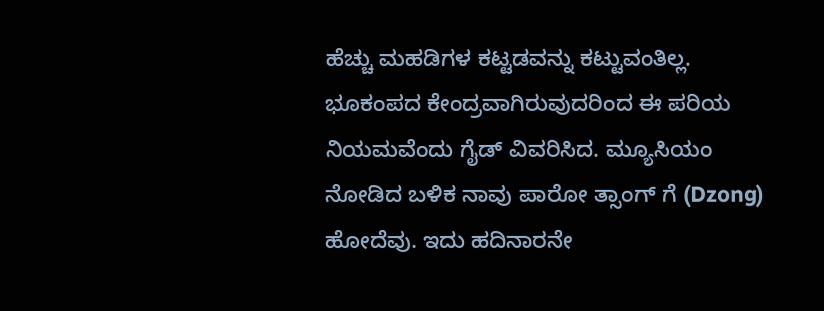ಹೆಚ್ಚು ಮಹಡಿಗಳ ಕಟ್ಟಡವನ್ನು ಕಟ್ಟುವಂತಿಲ್ಲ. ಭೂಕಂಪದ ಕೇಂದ್ರವಾಗಿರುವುದರಿಂದ ಈ ಪರಿಯ ನಿಯಮವೆಂದು ಗೈಡ್ ವಿವರಿಸಿದ. ಮ್ಯೂಸಿಯಂ ನೋಡಿದ ಬಳಿಕ ನಾವು ಪಾರೋ ತ್ಸಾಂಗ್ ಗೆ (Dzong) ಹೋದೆವು. ಇದು ಹದಿನಾರನೇ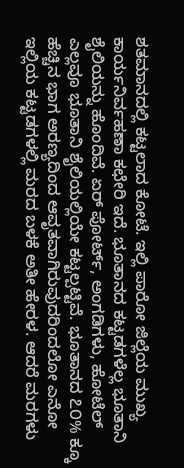ಶತಮಾನದಲ್ಲಿ ಕಟ್ಟಲಾದ ಕೋಟೆ. ಇಲ್ಲಿ ಪಾರೋ ಜಿಲ್ಲೆಯ ಮುಖ್ಯ ಕಾರ್ಯನಿರ್ವಹಣಾ ಕಛೇರಿ ಇದೆ. ಭೂತಾನದ ಕಟ್ಟಡಗಳೆಲ್ಲ ಭೂತಾನಿ ಶೈಲಿಯನ್ನು ಹೊಂದಿವೆ. ಏರ್ ಪೋರ್ಟ್, ಅಂಗಡಿಗಳು, ಹೋಟೆಲ್ ಎಲ್ಲವೂ ಭೂತಾನಿ ಶೈಲಿಯಲ್ಲಿಯೇ ಕಟ್ಟಲ್ಪಟ್ಟಿವೆ. ಭೂತಾನದ ೭೦% ಕ್ಕೂ ಹೆಚ್ಚಿನ ಭಾಗ ಅರಣ್ಯದಿಂದ ಆವೃತವಾಗಿರುವುದರಿಂದಲೋ ಎನೋ ಇಲ್ಲಿಯ ಕಟ್ಟಡಗಳಲ್ಲಿ ಮರದ ಬಳಕೆ ಅತೀ ಹೇರಳ. ಆದರೆ ಮರಗಳು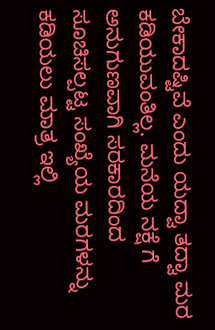ಬೇಕಾದಷ್ಟಿವೆ ಎಂದು ಯದ್ವಾ ತದ್ವಾ ಮರ ಕಡಿಯುವಂತಿಲ್ಲ. ಮನೆಯ ನಕ್ಷೆ ಗೆ ಅನುಗುಣವಾಗಿ ಸರಕಾರದಿಂದ ಸೂಚಿಸಲ್ಪಟ್ಟ ಸಂಖ್ಯೆಯ ಮರಗಳನ್ನು ಕಡಿಯಲು ಮಾತ್ರ ಇಲ್ಲಿ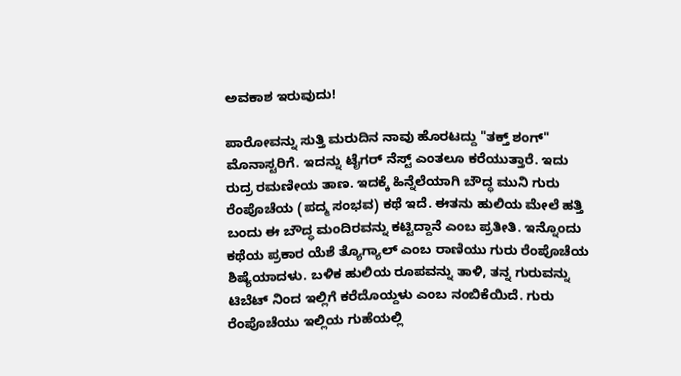ಅವಕಾಶ ಇರುವುದು!

ಪಾರೋವನ್ನು ಸುತ್ತಿ ಮರುದಿನ ನಾವು ಹೊರಟದ್ದು "ತಕ್ತ್ ಶಂಗ್" ಮೊನಾಸ್ಟರಿಗೆ. ಇದನ್ನು ಟೈಗರ್ ನೆಸ್ಟ್ ಎಂತಲೂ ಕರೆಯುತ್ತಾರೆ. ಇದು ರುದ್ರ ರಮಣೀಯ ತಾಣ. ಇದಕ್ಕೆ ಹಿನ್ನೆಲೆಯಾಗಿ ಬೌದ್ಧ ಮುನಿ ಗುರು ರೆಂಪೊಚೆಯ (ಪದ್ಮ ಸಂಭವ) ಕಥೆ ಇದೆ. ಈತನು ಹುಲಿಯ ಮೇಲೆ ಹತ್ತಿ ಬಂದು ಈ ಬೌದ್ಧ ಮಂದಿರವನ್ನು ಕಟ್ಟಿದ್ದಾನೆ ಎಂಬ ಪ್ರತೀತಿ. ಇನ್ನೊಂದು ಕಥೆಯ ಪ್ರಕಾರ ಯೆಶೆ ತ್ಯೊಗ್ಯಾಲ್ ಎಂಬ ರಾಣಿಯು ಗುರು ರೆಂಪೊಚೆಯ ಶಿಷ್ಯೆಯಾದಳು. ಬಳಿಕ ಹುಲಿಯ ರೂಪವನ್ನು ತಾಳಿ, ತನ್ನ ಗುರುವನ್ನು ಟಿಬೆಟ್ ನಿಂದ ಇಲ್ಲಿಗೆ ಕರೆದೊಯ್ದಳು ಎಂಬ ನಂಬಿಕೆಯಿದೆ. ಗುರು ರೆಂಪೊಚೆಯು ಇಲ್ಲಿಯ ಗುಹೆಯಲ್ಲಿ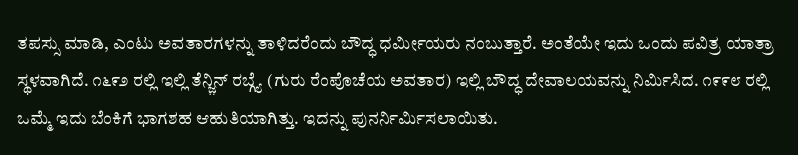ತಪಸ್ಸು ಮಾಡಿ, ಎಂಟು ಅವತಾರಗಳನ್ನು ತಾಳಿದರೆಂದು ಬೌದ್ಧ ಧರ್ಮೀಯರು ನಂಬುತ್ತಾರೆ. ಅಂತೆಯೇ ಇದು ಒಂದು ಪವಿತ್ರ ಯಾತ್ರಾ ಸ್ಥಳವಾಗಿದೆ. ೧೬೯೨ ರಲ್ಲಿ ಇಲ್ಲಿ ತೆನ್ಜ಼ಿನ್ ರಬ್ಗ್ಯೆ (ಗುರು ರೆಂಪೊಚೆಯ ಅವತಾರ) ಇಲ್ಲಿ ಬೌದ್ಧ ದೇವಾಲಯವನ್ನು ನಿರ್ಮಿಸಿದ. ೧೯೯೮ ರಲ್ಲಿ ಒಮ್ಮೆ ಇದು ಬೆಂಕಿಗೆ ಭಾಗಶಹ ಆಹುತಿಯಾಗಿತ್ತು. ಇದನ್ನು ಪುನರ್ನಿರ್ಮಿಸಲಾಯಿತು.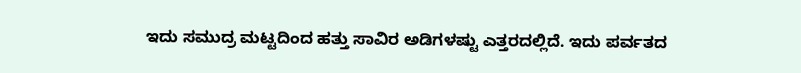ಇದು ಸಮುದ್ರ ಮಟ್ಟದಿಂದ ಹತ್ತು ಸಾವಿರ ಅಡಿಗಳಷ್ಟು ಎತ್ತರದಲ್ಲಿದೆ. ಇದು ಪರ್ವತದ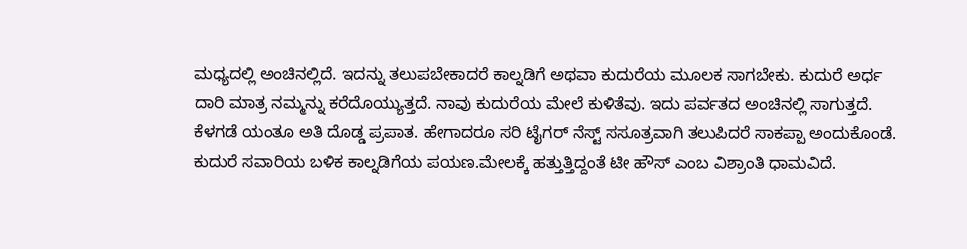ಮಧ್ಯದಲ್ಲಿ ಅಂಚಿನಲ್ಲಿದೆ. ಇದನ್ನು ತಲುಪಬೇಕಾದರೆ ಕಾಲ್ನಡಿಗೆ ಅಥವಾ ಕುದುರೆಯ ಮೂಲಕ ಸಾಗಬೇಕು. ಕುದುರೆ ಅರ್ಧ ದಾರಿ ಮಾತ್ರ ನಮ್ಮನ್ನು ಕರೆದೊಯ್ಯುತ್ತದೆ. ನಾವು ಕುದುರೆಯ ಮೇಲೆ ಕುಳಿತೆವು. ಇದು ಪರ್ವತದ ಅಂಚಿನಲ್ಲಿ ಸಾಗುತ್ತದೆ. ಕೆಳಗಡೆ ಯಂತೂ ಅತಿ ದೊಡ್ಡ ಪ್ರಪಾತ. ಹೇಗಾದರೂ ಸರಿ ಟೈಗರ್ ನೆಸ್ಟ್ ಸಸೂತ್ರವಾಗಿ ತಲುಪಿದರೆ ಸಾಕಪ್ಪಾ ಅಂದುಕೊಂಡೆ. ಕುದುರೆ ಸವಾರಿಯ ಬಳಿಕ ಕಾಲ್ನಡಿಗೆಯ ಪಯಣ.ಮೇಲಕ್ಕೆ ಹತ್ತುತ್ತಿದ್ದಂತೆ ಟೀ ಹೌಸ್ ಎಂಬ ವಿಶ್ರಾಂತಿ ಧಾಮವಿದೆ.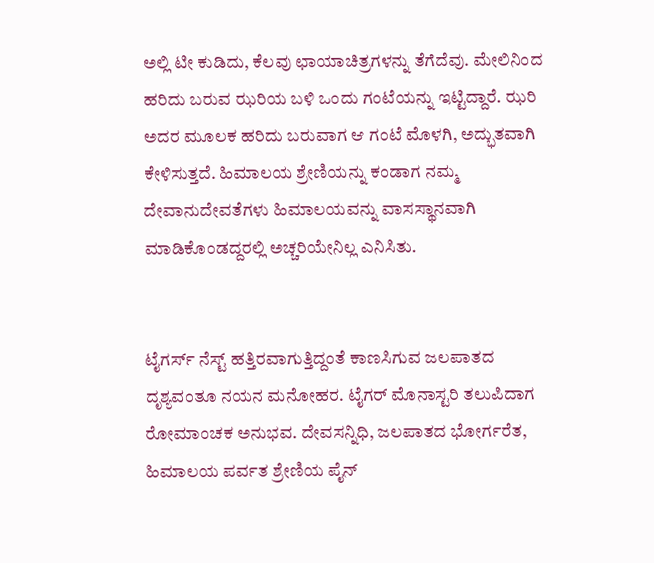ಅಲ್ಲಿ ಟೀ ಕುಡಿದು, ಕೆಲವು ಛಾಯಾಚಿತ್ರಗಳನ್ನು ತೆಗೆದೆವು. ಮೇಲಿನಿಂದ ಹರಿದು ಬರುವ ಝರಿಯ ಬಳಿ ಒಂದು ಗಂಟೆಯನ್ನು ಇಟ್ಟಿದ್ದಾರೆ. ಝರಿ ಅದರ ಮೂಲಕ ಹರಿದು ಬರುವಾಗ ಆ ಗಂಟೆ ಮೊಳಗಿ, ಅದ್ಭುತವಾಗಿ ಕೇಳಿಸುತ್ತದೆ. ಹಿಮಾಲಯ ಶ್ರೇಣಿಯನ್ನು ಕಂಡಾಗ ನಮ್ಮ ದೇವಾನುದೇವತೆಗಳು ಹಿಮಾಲಯವನ್ನು ವಾಸಸ್ಥಾನವಾಗಿ ಮಾಡಿಕೊಂಡದ್ದರಲ್ಲಿ ಅಚ್ಚರಿಯೇನಿಲ್ಲ ಎನಿಸಿತು.


ಟೈಗರ್ಸ್ ನೆಸ್ಟ್ ಹತ್ತಿರವಾಗುತ್ತಿದ್ದಂತೆ ಕಾಣಸಿಗುವ ಜಲಪಾತದ ದೃಶ್ಯವಂತೂ ನಯನ ಮನೋಹರ. ಟೈಗರ್ ಮೊನಾಸ್ಟರಿ ತಲುಪಿದಾಗ ರೋಮಾಂಚಕ ಅನುಭವ. ದೇವಸನ್ನಿಧಿ, ಜಲಪಾತದ ಭೋರ್ಗರೆತ, ಹಿಮಾಲಯ ಪರ್ವತ ಶ್ರೇಣಿಯ ಪೈನ್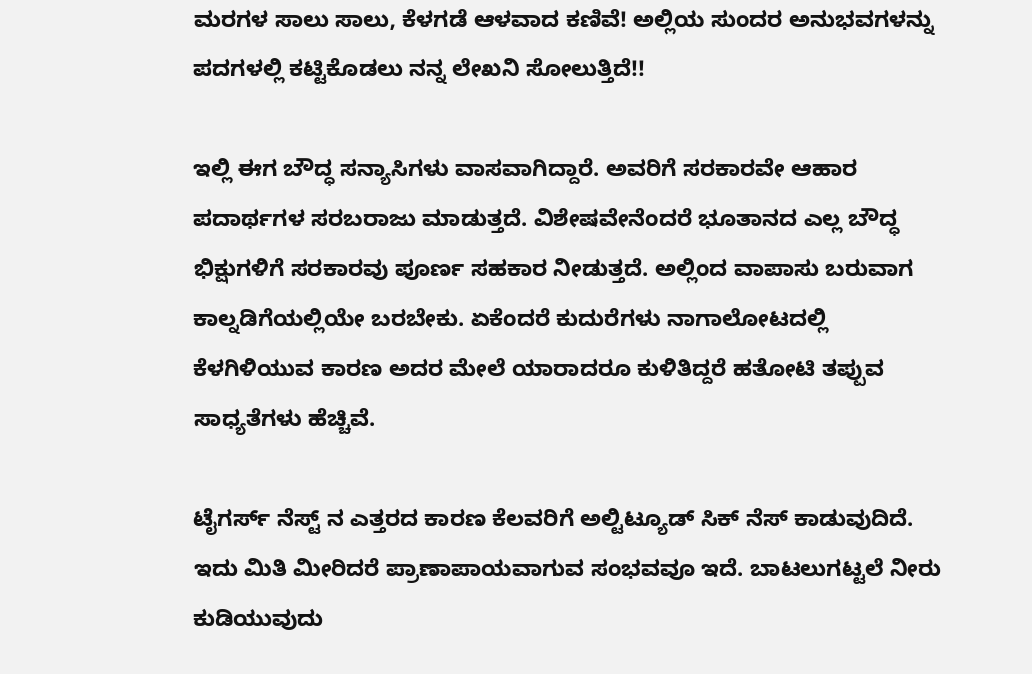ಮರಗಳ ಸಾಲು ಸಾಲು, ಕೆಳಗಡೆ ಆಳವಾದ ಕಣಿವೆ! ಅಲ್ಲಿಯ ಸುಂದರ ಅನುಭವಗಳನ್ನು ಪದಗಳಲ್ಲಿ ಕಟ್ಟಿಕೊಡಲು ನನ್ನ ಲೇಖನಿ ಸೋಲುತ್ತಿದೆ!!

ಇಲ್ಲಿ ಈಗ ಬೌದ್ಧ ಸನ್ಯಾಸಿಗಳು ವಾಸವಾಗಿದ್ದಾರೆ. ಅವರಿಗೆ ಸರಕಾರವೇ ಆಹಾರ ಪದಾರ್ಥಗಳ ಸರಬರಾಜು ಮಾಡುತ್ತದೆ. ವಿಶೇಷವೇನೆಂದರೆ ಭೂತಾನದ ಎಲ್ಲ ಬೌದ್ಧ ಭಿಕ್ಷುಗಳಿಗೆ ಸರಕಾರವು ಪೂರ್ಣ ಸಹಕಾರ ನೀಡುತ್ತದೆ. ಅಲ್ಲಿಂದ ವಾಪಾಸು ಬರುವಾಗ ಕಾಲ್ನಡಿಗೆಯಲ್ಲಿಯೇ ಬರಬೇಕು. ಏಕೆಂದರೆ ಕುದುರೆಗಳು ನಾಗಾಲೋಟದಲ್ಲಿ ಕೆಳಗಿಳಿಯುವ ಕಾರಣ ಅದರ ಮೇಲೆ ಯಾರಾದರೂ ಕುಳಿತಿದ್ದರೆ ಹತೋಟಿ ತಪ್ಪುವ ಸಾಧ್ಯತೆಗಳು ಹೆಚ್ಚಿವೆ.

ಟೈಗರ್ಸ್ ನೆಸ್ಟ್ ನ ಎತ್ತರದ ಕಾರಣ ಕೆಲವರಿಗೆ ಅಲ್ಟಿಟ್ಯೂಡ್ ಸಿಕ್ ನೆಸ್ ಕಾಡುವುದಿದೆ. ಇದು ಮಿತಿ ಮೀರಿದರೆ ಪ್ರಾಣಾಪಾಯವಾಗುವ ಸಂಭವವೂ ಇದೆ. ಬಾಟಲುಗಟ್ಟಲೆ ನೀರು ಕುಡಿಯುವುದು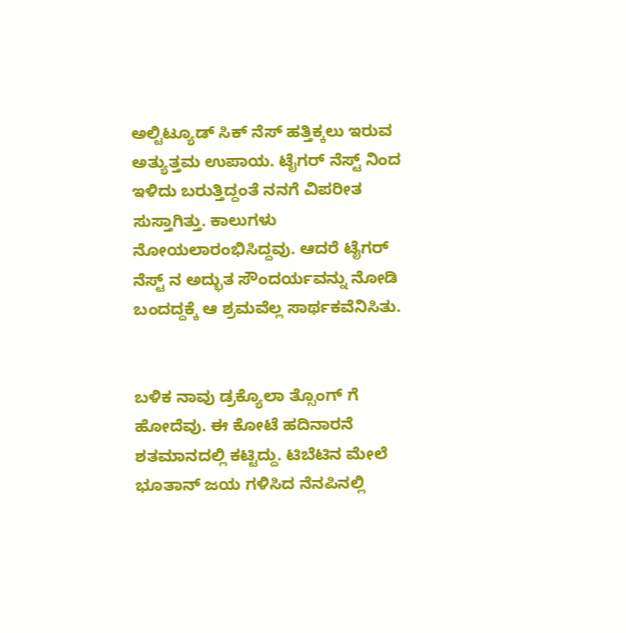ಅಲ್ಟಿಟ್ಯೂಡ್ ಸಿಕ್ ನೆಸ್ ಹತ್ತಿಕ್ಕಲು ಇರುವ ಅತ್ಯುತ್ತಮ ಉಪಾಯ. ಟೈಗರ್ ನೆಸ್ಟ್ ನಿಂದ ಇಳಿದು ಬರುತ್ತಿದ್ದಂತೆ ನನಗೆ ವಿಪರೀತ ಸುಸ್ತಾಗಿತ್ತು. ಕಾಲುಗಳು ನೋಯಲಾರಂಭಿಸಿದ್ದವು. ಆದರೆ ಟೈಗರ್ ನೆಸ್ಟ್ ನ ಅದ್ಭುತ ಸೌಂದರ್ಯವನ್ನು ನೋಡಿ ಬಂದದ್ದಕ್ಕೆ ಆ ಶ್ರಮವೆಲ್ಲ ಸಾರ್ಥಕವೆನಿಸಿತು.


ಬಳಿಕ ನಾವು ಡ್ರಕ್ಯೊಲಾ ತ್ಸೊಂಗ್ ಗೆ ಹೋದೆವು. ಈ ಕೋಟೆ ಹದಿನಾರನೆ ಶತಮಾನದಲ್ಲಿ ಕಟ್ಟಿದ್ದು. ಟಿಬೆಟಿನ ಮೇಲೆ ಭೂತಾನ್ ಜಯ ಗಳಿಸಿದ ನೆನಪಿನಲ್ಲಿ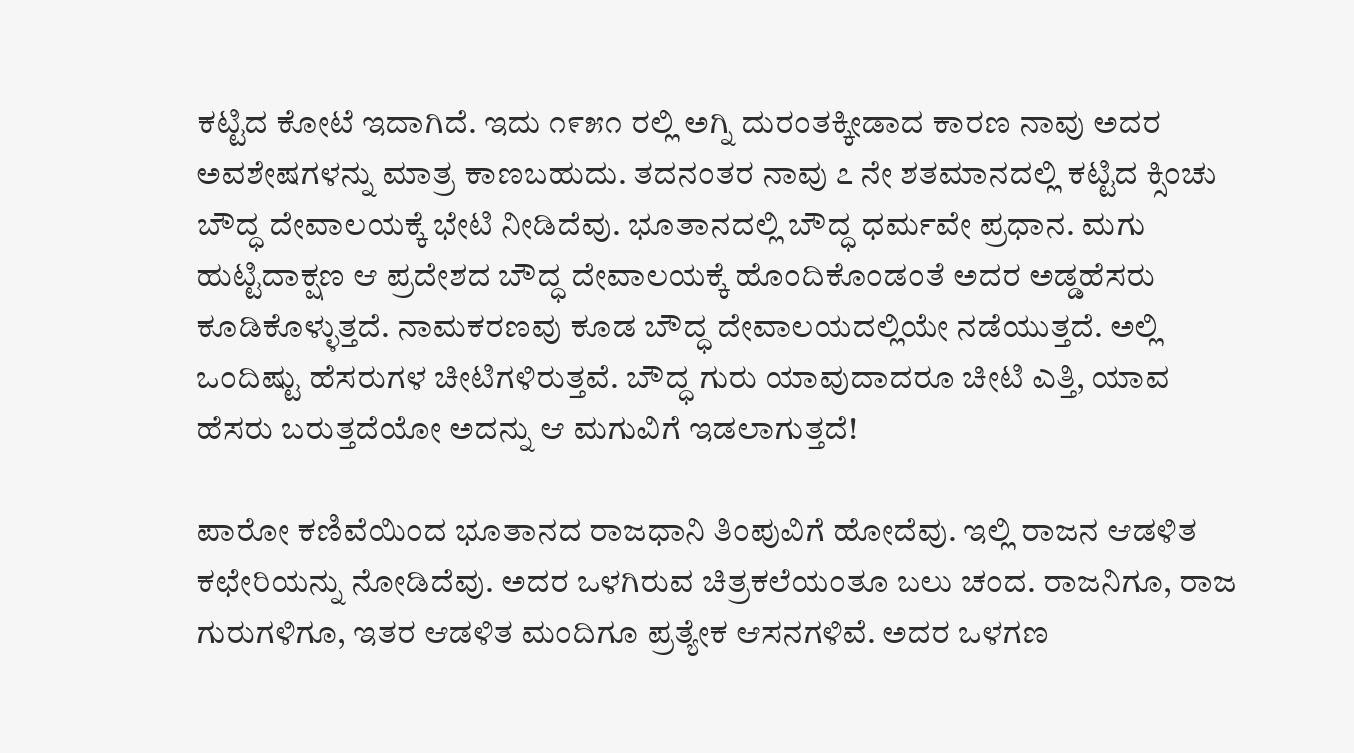ಕಟ್ಟಿದ ಕೋಟೆ ಇದಾಗಿದೆ. ಇದು ೧೯೫೧ ರಲ್ಲಿ ಅಗ್ನಿ ದುರಂತಕ್ಕೀಡಾದ ಕಾರಣ ನಾವು ಅದರ ಅವಶೇಷಗಳನ್ನು ಮಾತ್ರ ಕಾಣಬಹುದು. ತದನಂತರ ನಾವು ೭ ನೇ ಶತಮಾನದಲ್ಲಿ ಕಟ್ಟಿದ ಕ್ಸಿಂಚು ಬೌದ್ಧ ದೇವಾಲಯಕ್ಕೆ ಭೇಟಿ ನೀಡಿದೆವು. ಭೂತಾನದಲ್ಲಿ ಬೌದ್ಧ ಧರ್ಮವೇ ಪ್ರಧಾನ. ಮಗು ಹುಟ್ಟಿದಾಕ್ಷಣ ಆ ಪ್ರದೇಶದ ಬೌದ್ಧ ದೇವಾಲಯಕ್ಕೆ ಹೊಂದಿಕೊಂಡಂತೆ ಅದರ ಅಡ್ಡಹೆಸರು ಕೂಡಿಕೊಳ್ಳುತ್ತದೆ. ನಾಮಕರಣವು ಕೂಡ ಬೌದ್ಧ ದೇವಾಲಯದಲ್ಲಿಯೇ ನಡೆಯುತ್ತದೆ. ಅಲ್ಲಿ ಒಂದಿಷ್ಟು ಹೆಸರುಗಳ ಚೀಟಿಗಳಿರುತ್ತವೆ. ಬೌದ್ಧ ಗುರು ಯಾವುದಾದರೂ ಚೀಟಿ ಎತ್ತಿ, ಯಾವ ಹೆಸರು ಬರುತ್ತದೆಯೋ ಅದನ್ನು ಆ ಮಗುವಿಗೆ ಇಡಲಾಗುತ್ತದೆ!

ಪಾರೋ ಕಣಿವೆಯಿಂದ ಭೂತಾನದ ರಾಜಧಾನಿ ತಿಂಪುವಿಗೆ ಹೋದೆವು. ಇಲ್ಲಿ ರಾಜನ ಆಡಳಿತ ಕಛೇರಿಯನ್ನು ನೋಡಿದೆವು. ಅದರ ಒಳಗಿರುವ ಚಿತ್ರಕಲೆಯಂತೂ ಬಲು ಚಂದ. ರಾಜನಿಗೂ, ರಾಜ ಗುರುಗಳಿಗೂ, ಇತರ ಆಡಳಿತ ಮಂದಿಗೂ ಪ್ರತ್ಯೇಕ ಆಸನಗಳಿವೆ. ಅದರ ಒಳಗಣ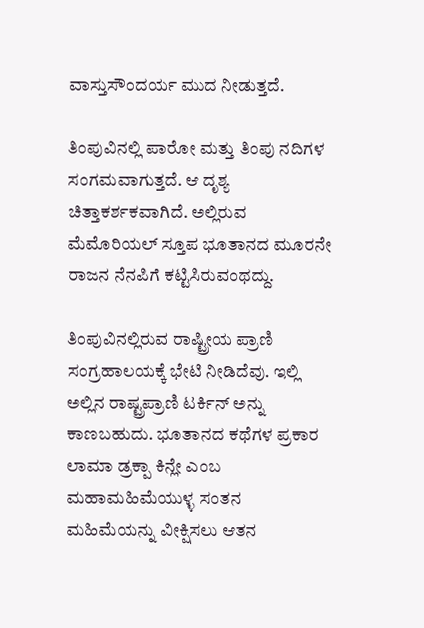ವಾಸ್ತುಸೌಂದರ್ಯ ಮುದ ನೀಡುತ್ತದೆ.

ತಿಂಪುವಿನಲ್ಲಿ ಪಾರೋ ಮತ್ತು ತಿಂಪು ನದಿಗಳ ಸಂಗಮವಾಗುತ್ತದೆ. ಆ ದೃಶ್ಯ ಚಿತ್ತಾಕರ್ಶಕವಾಗಿದೆ. ಅಲ್ಲಿರುವ ಮೆಮೊರಿಯಲ್ ಸ್ತೂಪ ಭೂತಾನದ ಮೂರನೇ ರಾಜನ ನೆನಪಿಗೆ ಕಟ್ಟಿಸಿರುವಂಥದ್ದು.

ತಿಂಪುವಿನಲ್ಲಿರುವ ರಾಷ್ಟ್ರೀಯ ಪ್ರಾಣಿ ಸಂಗ್ರಹಾಲಯಕ್ಕೆ ಭೇಟಿ ನೀಡಿದೆವು. ಇಲ್ಲಿ ಅಲ್ಲಿನ ರಾಷ್ಟ್ರಪ್ರಾಣಿ ಟರ್ಕಿನ್ ಅನ್ನು ಕಾಣಬಹುದು. ಭೂತಾನದ ಕಥೆಗಳ ಪ್ರಕಾರ ಲಾಮಾ ಡ್ರಕ್ಪಾ ಕಿನ್ಲೇ ಎಂಬ ಮಹಾಮಹಿಮೆಯುಳ್ಳ ಸಂತನ ಮಹಿಮೆಯನ್ನು ವೀಕ್ಷಿಸಲು ಆತನ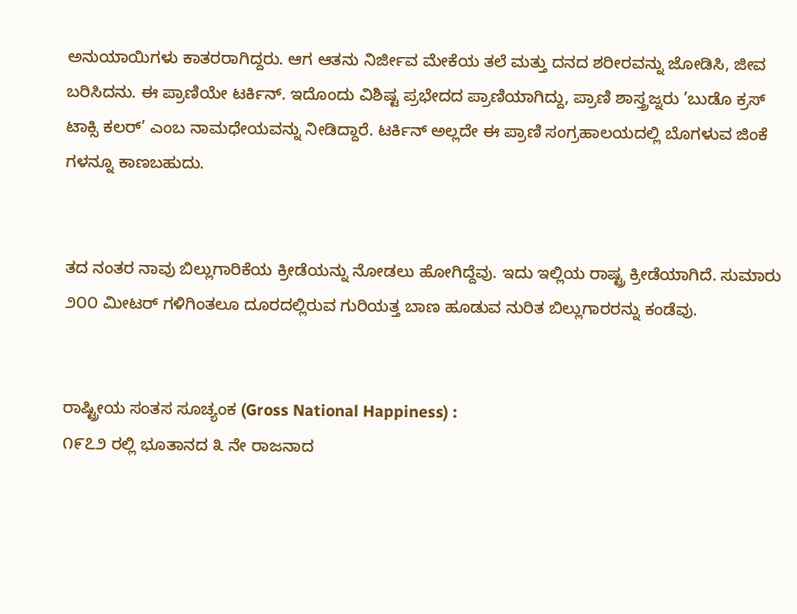ಅನುಯಾಯಿಗಳು ಕಾತರರಾಗಿದ್ದರು. ಆಗ ಆತನು ನಿರ್ಜೀವ ಮೇಕೆಯ ತಲೆ ಮತ್ತು ದನದ ಶರೀರವನ್ನು ಜೋಡಿಸಿ, ಜೀವ ಬರಿಸಿದನು. ಈ ಪ್ರಾಣಿಯೇ ಟರ್ಕಿನ್. ಇದೊಂದು ವಿಶಿಷ್ಟ ಪ್ರಭೇದದ ಪ್ರಾಣಿಯಾಗಿದ್ದು, ಪ್ರಾಣಿ ಶಾಸ್ತ್ರಜ್ನರು ’ಬುಡೊ ಕ್ರಸ್ ಟಾಕ್ಸಿ ಕಲರ್’ ಎಂಬ ನಾಮಧೇಯವನ್ನು ನೀಡಿದ್ದಾರೆ. ಟರ್ಕಿನ್ ಅಲ್ಲದೇ ಈ ಪ್ರಾಣಿ ಸಂಗ್ರಹಾಲಯದಲ್ಲಿ ಬೊಗಳುವ ಜಿಂಕೆ ಗಳನ್ನೂ ಕಾಣಬಹುದು.


ತದ ನಂತರ ನಾವು ಬಿಲ್ಲುಗಾರಿಕೆಯ ಕ್ರೀಡೆಯನ್ನು ನೋಡಲು ಹೋಗಿದ್ದೆವು. ಇದು ಇಲ್ಲಿಯ ರಾಷ್ಟ್ರ ಕ್ರೀಡೆಯಾಗಿದೆ. ಸುಮಾರು ೨೦೦ ಮೀಟರ್ ಗಳಿಗಿಂತಲೂ ದೂರದಲ್ಲಿರುವ ಗುರಿಯತ್ತ ಬಾಣ ಹೂಡುವ ನುರಿತ ಬಿಲ್ಲುಗಾರರನ್ನು ಕಂಡೆವು.


ರಾಷ್ಟ್ರೀಯ ಸಂತಸ ಸೂಚ್ಯಂಕ (Gross National Happiness) :
೧೯೭೨ ರಲ್ಲಿ ಭೂತಾನದ ೩ ನೇ ರಾಜನಾದ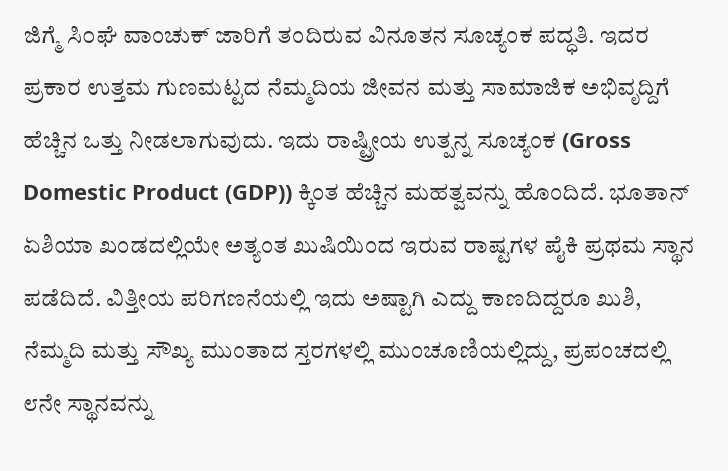ಜಿಗ್ಮೆ ಸಿ೦ಘೆ ವಾಂಚುಕ್ ಜಾರಿಗೆ ತಂದಿರುವ ವಿನೂತನ ಸೂಚ್ಯಂಕ ಪದ್ಧತಿ. ಇದರ ಪ್ರಕಾರ ಉತ್ತಮ ಗುಣಮಟ್ಟದ ನೆಮ್ಮದಿಯ ಜೀವನ ಮತ್ತು ಸಾಮಾಜಿಕ ಅಭಿವೃದ್ದಿಗೆ ಹೆಚ್ಚಿನ ಒತ್ತು ನೀಡಲಾಗುವುದು. ಇದು ರಾಷ್ಟ್ರೀಯ ಉತ್ಪನ್ನ ಸೂಚ್ಯಂಕ (Gross Domestic Product (GDP)) ಕ್ಕಿಂತ ಹೆಚ್ಚಿನ ಮಹತ್ವವನ್ನು ಹೊಂದಿದೆ. ಭೂತಾನ್ ಏಶಿಯಾ ಖಂಡದಲ್ಲಿಯೇ ಅತ್ಯಂತ ಖುಷಿಯಿಂದ ಇರುವ ರಾಷ್ಟಗಳ ಪೈಕಿ ಪ್ರಥಮ ಸ್ಥಾನ ಪಡೆದಿದೆ. ವಿತ್ತೀಯ ಪರಿಗಣನೆಯಲ್ಲಿ ಇದು ಅಷ್ಟಾಗಿ ಎದ್ದು ಕಾಣದಿದ್ದರೂ ಖುಶಿ, ನೆಮ್ಮದಿ ಮತ್ತು ಸೌಖ್ಯ ಮುಂತಾದ ಸ್ತರಗಳಲ್ಲಿ ಮುಂಚೂಣಿಯಲ್ಲಿದ್ದು, ಪ್ರಪಂಚದಲ್ಲಿ ೮ನೇ ಸ್ಥಾನವನ್ನು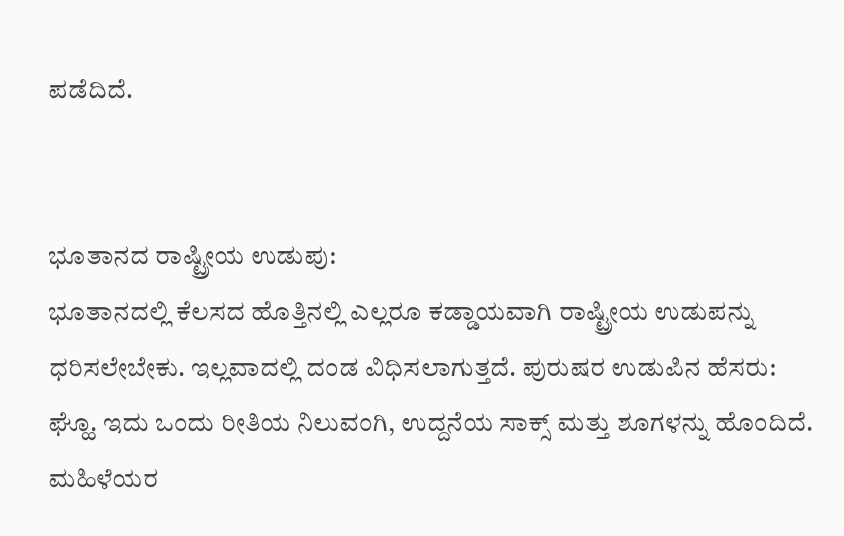ಪಡೆದಿದೆ.


ಭೂತಾನದ ರಾಷ್ಟ್ರೀಯ ಉಡುಪು:
ಭೂತಾನದಲ್ಲಿ ಕೆಲಸದ ಹೊತ್ತಿನಲ್ಲಿ ಎಲ್ಲರೂ ಕಡ್ಡಾಯವಾಗಿ ರಾಷ್ಟ್ರೀಯ ಉಡುಪನ್ನು ಧರಿಸಲೇಬೇಕು. ಇಲ್ಲವಾದಲ್ಲಿ ದಂಡ ವಿಧಿಸಲಾಗುತ್ತದೆ. ಪುರುಷರ ಉಡುಪಿನ ಹೆಸರು: ಘ್ಹೊ. ಇದು ಒಂದು ರೀತಿಯ ನಿಲುವಂಗಿ, ಉದ್ದನೆಯ ಸಾಕ್ಸ್ ಮತ್ತು ಶೂಗಳನ್ನು ಹೊಂದಿದೆ. ಮಹಿಳೆಯರ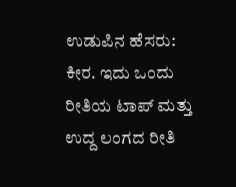ಉಡುಪಿನ ಹೆಸರು: ಕೀರ. ಇದು ಒಂದು ರೀತಿಯ ಟಾಪ್ ಮತ್ತು ಉದ್ದ ಲಂಗದ ರೀತಿ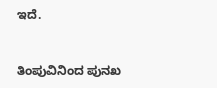ಇದೆ.


ತಿಂಪುವಿನಿಂದ ಪುನಖ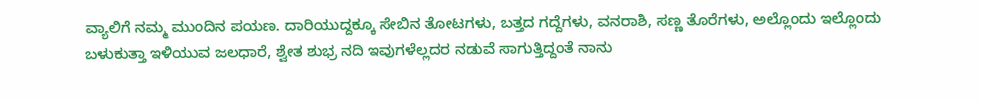ವ್ಯಾಲಿಗೆ ನಮ್ಮ ಮುಂದಿನ ಪಯಣ. ದಾರಿಯುದ್ದಕ್ಕೂ ಸೇಬಿನ ತೋಟಗಳು, ಬತ್ತದ ಗದ್ದೆಗಳು, ವನರಾಶಿ, ಸಣ್ಣ ತೊರೆಗಳು, ಅಲ್ಲೊಂದು ಇಲ್ಲೊಂದು ಬಳುಕುತ್ತಾ ಇಳಿಯುವ ಜಲಧಾರೆ, ಶ್ವೇತ ಶುಭ್ರ ನದಿ ಇವುಗಳೆಲ್ಲದರ ನಡುವೆ ಸಾಗುತ್ತಿದ್ದಂತೆ ನಾನು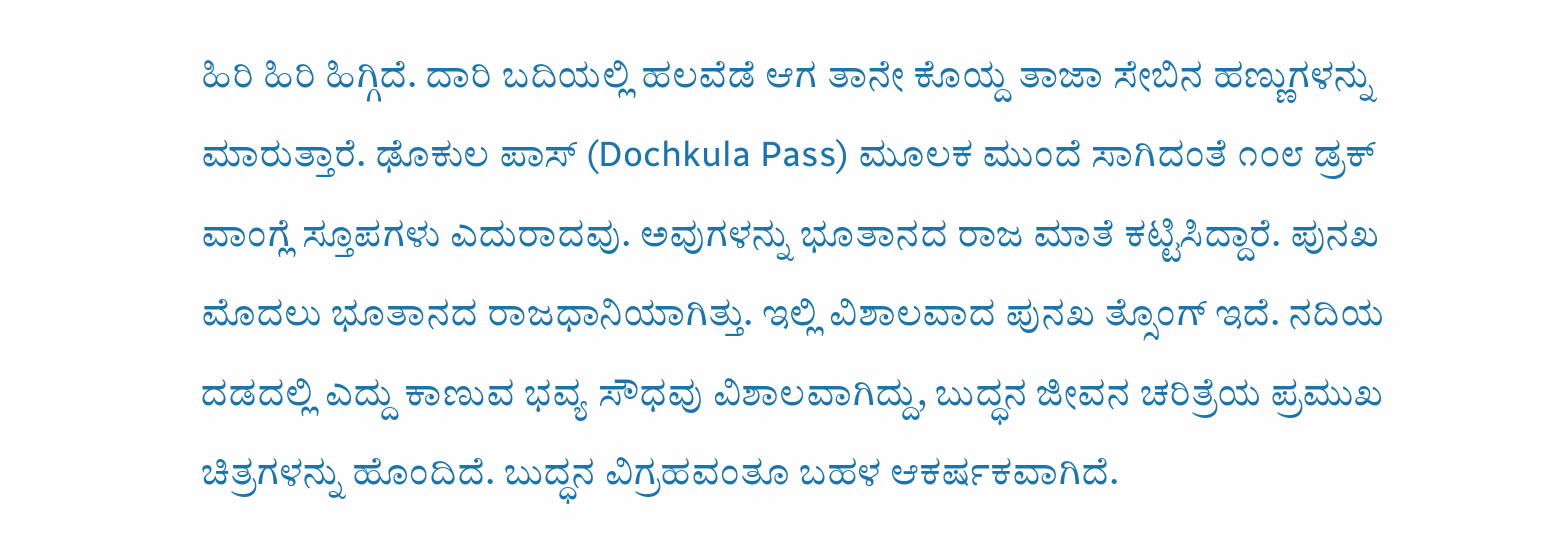ಹಿರಿ ಹಿರಿ ಹಿಗ್ಗಿದೆ. ದಾರಿ ಬದಿಯಲ್ಲಿ ಹಲವೆಡೆ ಆಗ ತಾನೇ ಕೊಯ್ದ ತಾಜಾ ಸೇಬಿನ ಹಣ್ಣುಗಳನ್ನು ಮಾರುತ್ತಾರೆ. ಢೊಕುಲ ಪಾಸ್ (Dochkula Pass) ಮೂಲಕ ಮುಂದೆ ಸಾಗಿದಂತೆ ೧೦೮ ಡ್ರಕ್ ವಾಂಗ್ಲೆ ಸ್ತೂಪಗಳು ಎದುರಾದವು. ಅವುಗಳನ್ನು ಭೂತಾನದ ರಾಜ ಮಾತೆ ಕಟ್ಟಿಸಿದ್ದಾರೆ. ಪುನಖ ಮೊದಲು ಭೂತಾನದ ರಾಜಧಾನಿಯಾಗಿತ್ತು. ಇಲ್ಲಿ ವಿಶಾಲವಾದ ಪುನಖ ತ್ಸೊಂಗ್ ಇದೆ. ನದಿಯ ದಡದಲ್ಲಿ ಎದ್ದು ಕಾಣುವ ಭವ್ಯ ಸೌಧವು ವಿಶಾಲವಾಗಿದ್ದು, ಬುದ್ಧನ ಜೀವನ ಚರಿತ್ರೆಯ ಪ್ರಮುಖ ಚಿತ್ರಗಳನ್ನು ಹೊಂದಿದೆ. ಬುದ್ಧನ ವಿಗ್ರಹವಂತೂ ಬಹಳ ಆಕರ್ಷಕವಾಗಿದೆ.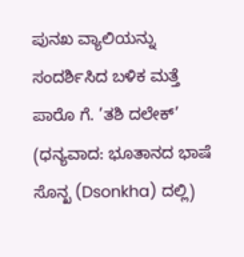ಪುನಖ ವ್ಯಾಲಿಯನ್ನು ಸಂದರ್ಶಿಸಿದ ಬಳಿಕ ಮತ್ತೆ ಪಾರೊ ಗೆ. ’ತಶಿ ದಲೇಕ್’ (ಧನ್ಯವಾದ: ಭೂತಾನದ ಭಾಷೆ ಸೊನ್ಖ (Dsonkha) ದಲ್ಲಿ)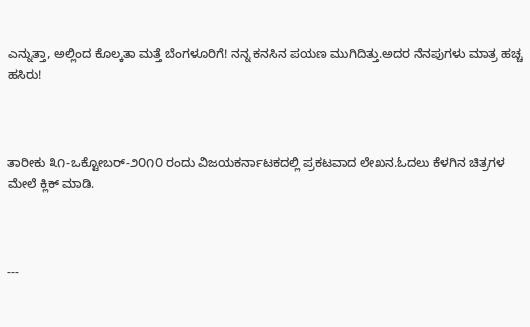ಎನ್ನುತ್ತಾ, ಅಲ್ಲಿಂದ ಕೊಲ್ಕತಾ ಮತ್ತೆ ಬೆಂಗಳೂರಿಗೆ! ನನ್ನ ಕನಸಿನ ಪಯಣ ಮುಗಿದಿತ್ತು.ಅದರ ನೆನಪುಗಳು ಮಾತ್ರ ಹಚ್ಚ ಹಸಿರು!



ತಾರೀಕು ೩೧-ಒಕ್ಟೋಬರ್-೨೦೧೦ ರಂದು ವಿಜಯಕರ್ನಾಟಕದಲ್ಲಿ ಪ್ರಕಟವಾದ ಲೇಖನ.ಓದಲು ಕೆಳಗಿನ ಚಿತ್ರಗಳ ಮೇಲೆ ಕ್ಲಿಕ್ ಮಾಡಿ.



---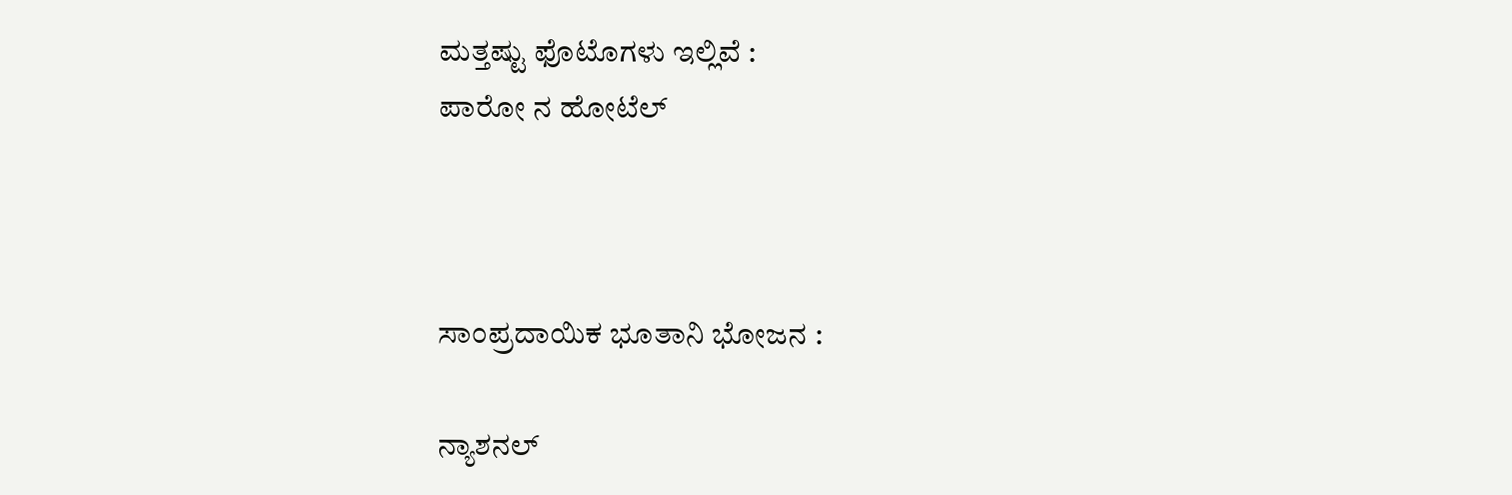ಮತ್ತಷ್ಟು ಫೊಟೊಗಳು ಇಲ್ಲಿವೆ :
ಪಾರೋ ನ ಹೋಟೆಲ್



ಸಾಂಪ್ರದಾಯಿಕ ಭೂತಾನಿ ಭೋಜನ :

ನ್ಯಾಶನಲ್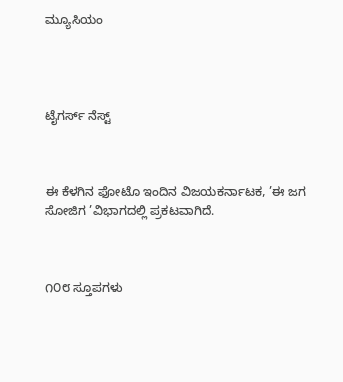ಮ್ಯೂಸಿಯಂ




ಟೈಗರ್ಸ್ ನೆಸ್ಟ್



ಈ ಕೆಳಗಿನ ಫೋಟೊ ಇಂದಿನ ವಿಜಯಕರ್ನಾಟಕ, ’ಈ ಜಗ ಸೋಜಿಗ ’ವಿಭಾಗದಲ್ಲಿ ಪ್ರಕಟವಾಗಿದೆ.



೧೦೮ ಸ್ತೂಪಗಳು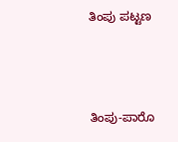ತಿಂಪು ಪಟ್ಟಣ



ತಿಂಪು-ಪಾರೊ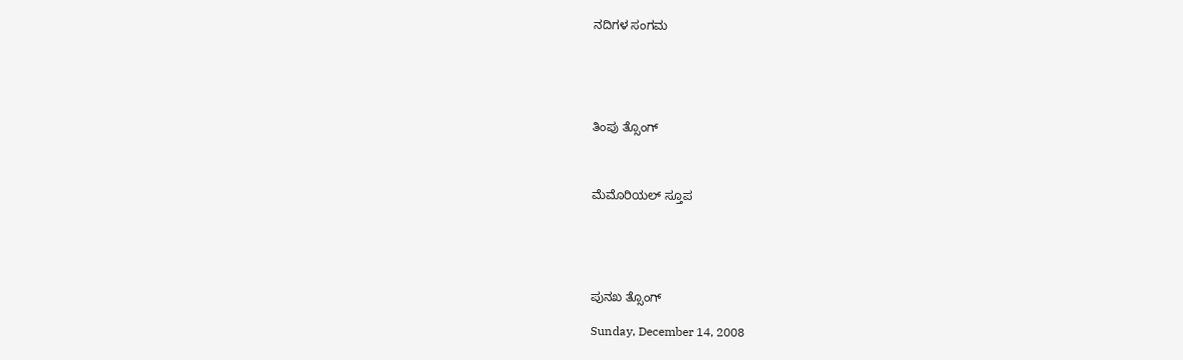ನದಿಗಳ ಸಂಗಮ





ತಿಂಪು ತ್ಸೊಂಗ್



ಮೆಮೊರಿಯಲ್ ಸ್ತೂಪ





ಪುನಖ ತ್ಸೊಂಗ್

Sunday, December 14, 2008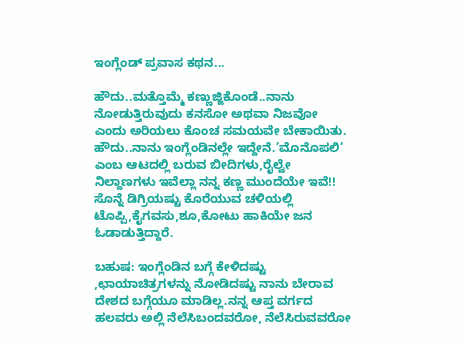ಇಂಗ್ಲೆಂಡ್ ಪ್ರವಾಸ ಕಥನ...

ಹೌದು..ಮತ್ತೊಮ್ಮೆ ಕಣ್ಣುಜ್ಜಿಕೊಂಡೆ..ನಾನು ನೋಡುತ್ತಿರುವುದು ಕನಸೋ ಅಥವಾ ನಿಜವೋ ಎಂದು ಅರಿಯಲು ಕೊಂಚ ಸಮಯವೇ ಬೇಕಾಯಿತು. ಹೌದು..ನಾನು ಇಂಗ್ಲೆಂಡಿನಲ್ಲೇ ಇದ್ದೇನೆ.’ಮೊನೊಪಲಿ’ ಎಂಬ ಆಟದಲ್ಲಿ ಬರುವ ಬೀದಿಗಳು,ರೈಲ್ವೇ ನಿಲ್ದಾಣಗಳು ಇವೆಲ್ಲಾ ನನ್ನ ಕಣ್ಣ ಮುಂದೆಯೇ ಇವೆ!! ಸೊನ್ನೆ ಡಿಗ್ರಿಯಷ್ಟು ಕೊರೆಯುವ ಚಳಿಯಲ್ಲಿ ಟೊಪ್ಪಿ,ಕೈಗವಸು,ಶೂ,ಕೋಟು ಹಾಕಿಯೇ ಜನ ಓಡಾಡುತ್ತಿದ್ದಾರೆ.

ಬಹುಷ: ಇಂಗ್ಲೆಂಡಿನ ಬಗ್ಗೆ ಕೇಳಿದಷ್ಟು ,ಛಾಯಾಚಿತ್ರಗಳನ್ನು ನೋಡಿದಷ್ಟು ನಾನು ಬೇರಾವ ದೇಶದ ಬಗ್ಗೆಯೂ ಮಾಡಿಲ್ಲ.ನನ್ನ ಆಪ್ತ ವರ್ಗದ ಹಲವರು ಅಲ್ಲಿ ನೆಲೆಸಿಬಂದವರೋ, ನೆಲೆಸಿರುವವರೋ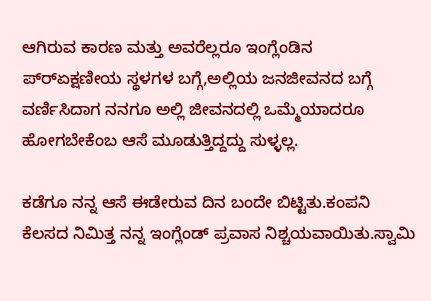ಆಗಿರುವ ಕಾರಣ ಮತ್ತು ಅವರೆಲ್ಲರೂ ಇಂಗ್ಲೆಂಡಿನ ಪ್ರ್‍ಏಕ್ಷಣೀಯ ಸ್ಥಳಗಳ ಬಗ್ಗೆ,ಅಲ್ಲಿಯ ಜನಜೀವನದ ಬಗ್ಗೆ ವರ್ಣಿಸಿದಾಗ ನನಗೂ ಅಲ್ಲಿ ಜೀವನದಲ್ಲಿ ಒಮ್ಮೆಯಾದರೂ ಹೋಗಬೇಕೆಂಬ ಆಸೆ ಮೂಡುತ್ತಿದ್ದದ್ದು ಸುಳ್ಳಲ್ಲ.

ಕಡೆಗೂ ನನ್ನ ಆಸೆ ಈಡೇರುವ ದಿನ ಬಂದೇ ಬಿಟ್ಟಿತು.ಕಂಪನಿ ಕೆಲಸದ ನಿಮಿತ್ತ ನನ್ನ ಇಂಗ್ಲೆಂಡ್ ಪ್ರವಾಸ ನಿಶ್ಚಯವಾಯಿತು.ಸ್ವಾಮಿ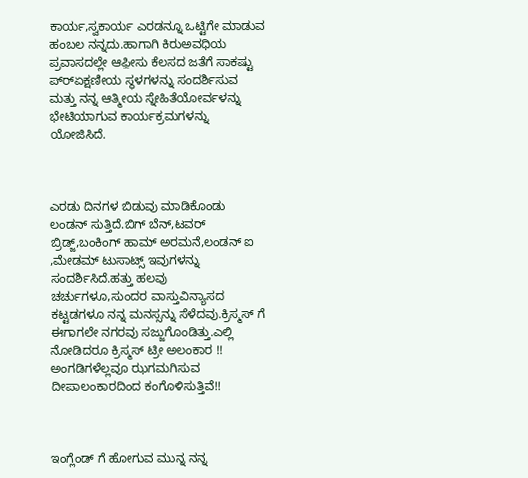ಕಾರ್ಯ,ಸ್ವಕಾರ್ಯ ಎರಡನ್ನೂ ಒಟ್ಟಿಗೇ ಮಾಡುವ ಹಂಬಲ ನನ್ನದು.ಹಾಗಾಗಿ ಕಿರುಅವಧಿಯ ಪ್ರವಾಸದಲ್ಲೇ ಆಫ಼ೀಸು ಕೆಲಸದ ಜತೆಗೆ ಸಾಕಷ್ಟು ಪ್ರ್‍ಏಕ್ಷಣೀಯ ಸ್ಥಳಗಳನ್ನು ಸಂದರ್ಶಿಸುವ ಮತ್ತು ನನ್ನ ಆತ್ಮೀಯ ಸ್ನೇಹಿತೆಯೋರ್ವಳನ್ನು ಭೇಟಿಯಾಗುವ ಕಾರ್ಯಕ್ರಮಗಳನ್ನು ಯೋಜಿಸಿದೆ.



ಎರಡು ದಿನಗಳ ಬಿಡುವು ಮಾಡಿಕೊಂಡು ಲಂಡನ್ ಸುತ್ತಿದೆ.ಬಿಗ್ ಬೆನ್,ಟವರ್ ಬ್ರಿಡ್ಜ್,ಬಂಕಿಂಗ್ ಹಾಮ್ ಅರಮನೆ,ಲಂಡನ್ ಐ ,ಮೇಡಮ್ ಟುಸಾಟ್ಸ್ ಇವುಗಳನ್ನು ಸಂದರ್ಶಿಸಿದೆ.ಹತ್ತು ಹಲವು ಚರ್ಚುಗಳೂ,ಸುಂದರ ವಾಸ್ತುವಿನ್ಯಾಸದ ಕಟ್ಟಡಗಳೂ ನನ್ನ ಮನಸ್ಸನ್ನು ಸೆಳೆದವು.ಕ್ರಿಸ್ಮಸ್ ಗೆ ಈಗಾಗಲೇ ನಗರವು ಸಜ್ಜುಗೊಂಡಿತ್ತು.ಎಲ್ಲಿ ನೋಡಿದರೂ ಕ್ರಿಸ್ಮಸ್ ಟ್ರೀ ಅಲಂಕಾರ !! ಅಂಗಡಿಗಳೆಲ್ಲವೂ ಝಗಮಗಿಸುವ ದೀಪಾಲಂಕಾರದಿಂದ ಕಂಗೊಳಿಸುತ್ತಿವೆ!!



ಇಂಗ್ಲೆಂಡ್ ಗೆ ಹೋಗುವ ಮುನ್ನ ನನ್ನ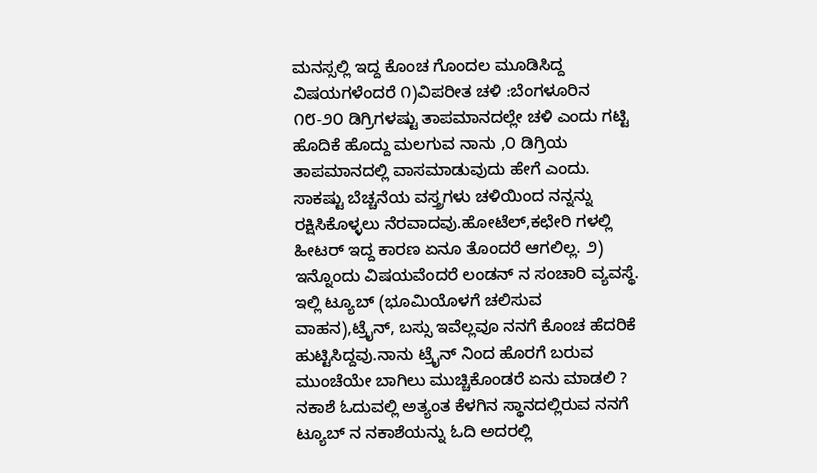ಮನಸ್ಸಲ್ಲಿ ಇದ್ದ ಕೊಂಚ ಗೊಂದಲ ಮೂಡಿಸಿದ್ದ ವಿಷಯಗಳೆಂದರೆ ೧)ವಿಪರೀತ ಚಳಿ :ಬೆಂಗಳೂರಿನ ೧೮-೨೦ ಡಿಗ್ರಿಗಳಷ್ಟು ತಾಪಮಾನದಲ್ಲೇ ಚಳಿ ಎಂದು ಗಟ್ಟಿ ಹೊದಿಕೆ ಹೊದ್ದು ಮಲಗುವ ನಾನು ,೦ ಡಿಗ್ರಿಯ ತಾಪಮಾನದಲ್ಲಿ ವಾಸಮಾಡುವುದು ಹೇಗೆ ಎಂದು. ಸಾಕಷ್ಟು ಬೆಚ್ಚನೆಯ ವಸ್ತ್ರಗಳು ಚಳಿಯಿಂದ ನನ್ನನ್ನು ರಕ್ಷಿಸಿಕೊಳ್ಳಲು ನೆರವಾದವು.ಹೋಟೆಲ್,ಕಛೇರಿ ಗಳಲ್ಲಿ ಹೀಟರ್ ಇದ್ದ ಕಾರಣ ಏನೂ ತೊಂದರೆ ಆಗಲಿಲ್ಲ. ೨) ಇನ್ನೊಂದು ವಿಷಯವೆಂದರೆ ಲಂಡನ್ ನ ಸಂಚಾರಿ ವ್ಯವಸ್ಥೆ. ಇಲ್ಲಿ ಟ್ಯೂಬ್ (ಭೂಮಿಯೊಳಗೆ ಚಲಿಸುವ ವಾಹನ),ಟ್ರೈನ್, ಬಸ್ಸು ಇವೆಲ್ಲವೂ ನನಗೆ ಕೊಂಚ ಹೆದರಿಕೆ ಹುಟ್ಟಿಸಿದ್ದವು.ನಾನು ಟ್ರೈನ್ ನಿಂದ ಹೊರಗೆ ಬರುವ ಮುಂಚೆಯೇ ಬಾಗಿಲು ಮುಚ್ಚಿಕೊಂಡರೆ ಏನು ಮಾಡಲಿ ? ನಕಾಶೆ ಓದುವಲ್ಲಿ ಅತ್ಯಂತ ಕೆಳಗಿನ ಸ್ಥಾನದಲ್ಲಿರುವ ನನಗೆ ಟ್ಯೂಬ್ ನ ನಕಾಶೆಯನ್ನು ಓದಿ ಅದರಲ್ಲಿ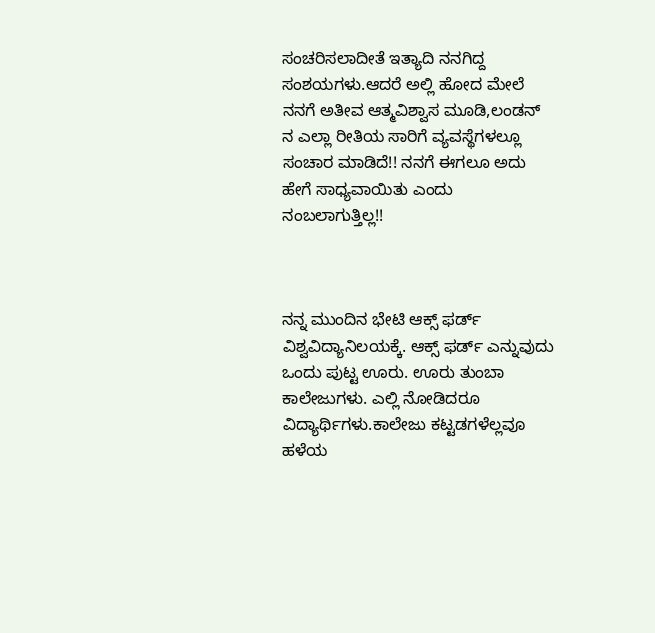ಸಂಚರಿಸಲಾದೀತೆ ಇತ್ಯಾದಿ ನನಗಿದ್ದ ಸಂಶಯಗಳು.ಆದರೆ ಅಲ್ಲಿ ಹೋದ ಮೇಲೆ ನನಗೆ ಅತೀವ ಆತ್ಮವಿಶ್ವಾಸ ಮೂಡಿ,ಲಂಡನ್ ನ ಎಲ್ಲಾ ರೀತಿಯ ಸಾರಿಗೆ ವ್ಯವಸ್ಥೆಗಳಲ್ಲೂ ಸಂಚಾರ ಮಾಡಿದೆ!! ನನಗೆ ಈಗಲೂ ಅದು ಹೇಗೆ ಸಾಧ್ಯವಾಯಿತು ಎಂದು ನಂಬಲಾಗುತ್ತಿಲ್ಲ!!



ನನ್ನ ಮುಂದಿನ ಭೇಟಿ ಆಕ್ಸ್ ಫರ್ಡ್ ವಿಶ್ವವಿದ್ಯಾನಿಲಯಕ್ಕೆ. ಆಕ್ಸ್ ಫರ್ಡ್ ಎನ್ನುವುದು ಒಂದು ಪುಟ್ಟ ಊರು. ಊರು ತುಂಬಾ ಕಾಲೇಜುಗಳು. ಎಲ್ಲಿ ನೋಡಿದರೂ ವಿದ್ಯಾರ್ಥಿಗಳು.ಕಾಲೇಜು ಕಟ್ಟಡಗಳೆಲ್ಲವೂ ಹಳೆಯ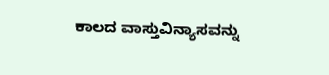ಕಾಲದ ವಾಸ್ತುವಿನ್ಯಾಸವನ್ನು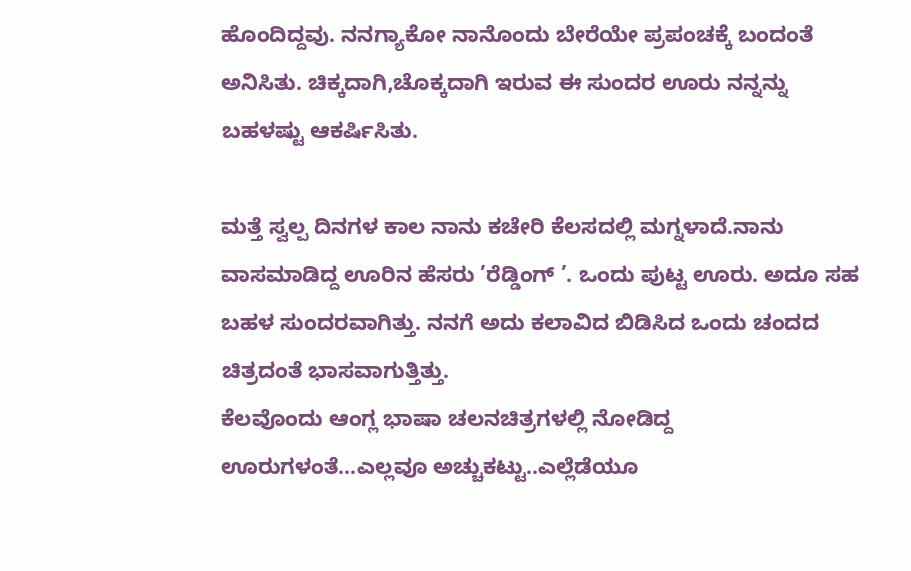ಹೊಂದಿದ್ದವು. ನನಗ್ಯಾಕೋ ನಾನೊಂದು ಬೇರೆಯೇ ಪ್ರಪಂಚಕ್ಕೆ ಬಂದಂತೆ ಅನಿಸಿತು. ಚಿಕ್ಕದಾಗಿ,ಚೊಕ್ಕದಾಗಿ ಇರುವ ಈ ಸುಂದರ ಊರು ನನ್ನನ್ನು ಬಹಳಷ್ಟು ಆಕರ್ಷಿಸಿತು.

ಮತ್ತೆ ಸ್ವಲ್ಪ ದಿನಗಳ ಕಾಲ ನಾನು ಕಚೇರಿ ಕೆಲಸದಲ್ಲಿ ಮಗ್ನಳಾದೆ.ನಾನು ವಾಸಮಾಡಿದ್ದ ಊರಿನ ಹೆಸರು ’ರೆಡ್ಡಿಂಗ್ ’. ಒಂದು ಪುಟ್ಟ ಊರು. ಅದೂ ಸಹ ಬಹಳ ಸುಂದರವಾಗಿತ್ತು. ನನಗೆ ಅದು ಕಲಾವಿದ ಬಿಡಿಸಿದ ಒಂದು ಚಂದದ ಚಿತ್ರದಂತೆ ಭಾಸವಾಗುತ್ತಿತ್ತು.
ಕೆಲವೊಂದು ಆಂಗ್ಲ ಭಾಷಾ ಚಲನಚಿತ್ರಗಳಲ್ಲಿ ನೋಡಿದ್ದ ಊರುಗಳಂತೆ...ಎಲ್ಲವೂ ಅಚ್ಚುಕಟ್ಟು..ಎಲ್ಲೆಡೆಯೂ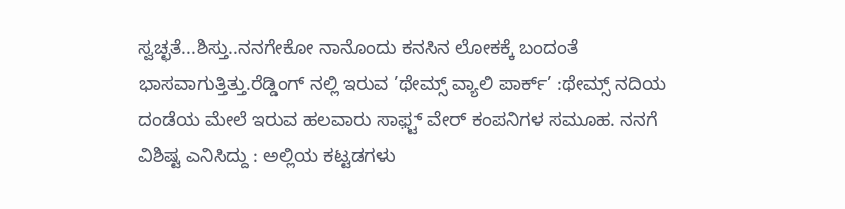ಸ್ವಚ್ಛತೆ...ಶಿಸ್ತು..ನನಗೇಕೋ ನಾನೊಂದು ಕನಸಿನ ಲೋಕಕ್ಕೆ ಬಂದಂತೆ ಭಾಸವಾಗುತ್ತಿತ್ತು.ರೆಡ್ಡಿಂಗ್ ನಲ್ಲಿ ಇರುವ ’ಥೇಮ್ಸ್ ವ್ಯಾಲಿ ಪಾರ್ಕ್’ :ಥೇಮ್ಸ್ ನದಿಯ ದಂಡೆಯ ಮೇಲೆ ಇರುವ ಹಲವಾರು ಸಾಫ಼್ಟ್ ವೇರ್ ಕಂಪನಿಗಳ ಸಮೂಹ. ನನಗೆ ವಿಶಿಷ್ಟ ಎನಿಸಿದ್ದು : ಅಲ್ಲಿಯ ಕಟ್ಟಡಗಳು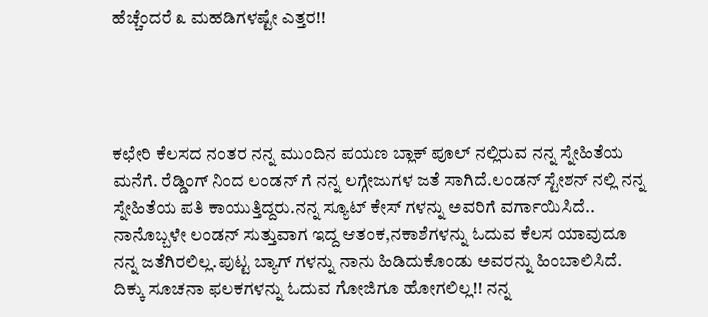ಹೆಚ್ಚೆಂದರೆ ೩ ಮಹಡಿಗಳಷ್ಟೇ ಎತ್ತರ!!




ಕಛೇರಿ ಕೆಲಸದ ನಂತರ ನನ್ನ ಮುಂದಿನ ಪಯಣ ಬ್ಲಾಕ್ ಪೂಲ್ ನಲ್ಲಿರುವ ನನ್ನ ಸ್ನೇಹಿತೆಯ ಮನೆಗೆ. ರೆಡ್ಡಿಂಗ್ ನಿಂದ ಲಂಡನ್ ಗೆ ನನ್ನ ಲಗ್ಗೇಜುಗಳ ಜತೆ ಸಾಗಿದೆ.ಲಂಡನ್ ಸ್ಟೇಶನ್ ನಲ್ಲಿ ನನ್ನ ಸ್ನೇಹಿತೆಯ ಪತಿ ಕಾಯುತ್ತಿದ್ದರು.ನನ್ನ ಸ್ಯೂಟ್ ಕೇಸ್ ಗಳನ್ನು ಅವರಿಗೆ ವರ್ಗಾಯಿಸಿದೆ.. ನಾನೊಬ್ಬಳೇ ಲಂಡನ್ ಸುತ್ತುವಾಗ ಇದ್ದ ಆತಂಕ,ನಕಾಶೆಗಳನ್ನು ಓದುವ ಕೆಲಸ ಯಾವುದೂ ನನ್ನ ಜತೆಗಿರಲಿಲ್ಲ.ಪುಟ್ಟ ಬ್ಯಾಗ್ ಗಳನ್ನು ನಾನು ಹಿಡಿದುಕೊಂಡು ಅವರನ್ನು ಹಿಂಬಾಲಿಸಿದೆ. ದಿಕ್ಕು ಸೂಚನಾ ಫಲಕಗಳನ್ನು ಓದುವ ಗೋಜಿಗೂ ಹೋಗಲಿಲ್ಲ!! ನನ್ನ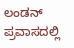ಲಂಡನ್ ಪ್ರವಾಸದಲ್ಲಿ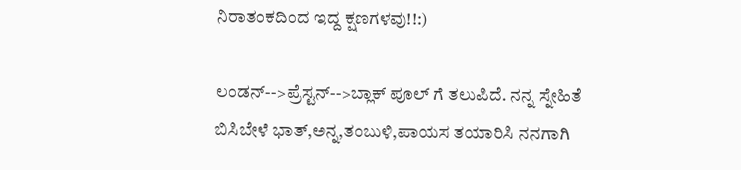ನಿರಾತಂಕದಿಂದ ಇದ್ದ ಕ್ಷಣಗಳವು!!:)

ಲಂಡನ್-->ಪ್ರೆಸ್ಟನ್-->ಬ್ಲಾಕ್ ಪೂಲ್ ಗೆ ತಲುಪಿದೆ. ನನ್ನ ಸ್ನೇಹಿತೆ ಬಿಸಿಬೇಳೆ ಭಾತ್,ಅನ್ನ,ತಂಬುಳಿ,ಪಾಯಸ ತಯಾರಿಸಿ ನನಗಾಗಿ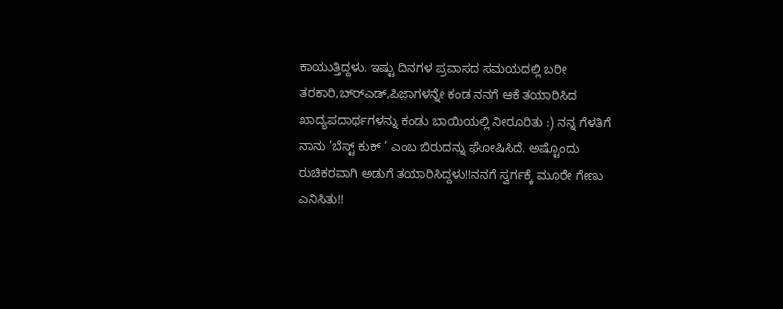ಕಾಯುತ್ತಿದ್ದಳು. ಇಷ್ಟು ದಿನಗಳ ಪ್ರವಾಸದ ಸಮಯದಲ್ಲಿ ಬರೀ ತರಕಾರಿ,ಬ್ರ್‍ಎಡ್,ಪಿಜ಼ಾಗಳನ್ನೇ ಕಂಡ ನನಗೆ ಆಕೆ ತಯಾರಿಸಿದ ಖಾದ್ಯಪದಾರ್ಥಗಳನ್ನು ಕಂಡು ಬಾಯಿಯಲ್ಲಿ ನೀರೂರಿತು :) ನನ್ನ ಗೆಳತಿಗೆ ನಾನು ’ಬೆಸ್ಟ್ ಕುಕ್ ’ ಎಂಬ ಬಿರುದನ್ನು ಘೋಷಿಸಿದೆ. ಅಷ್ಟೊಂದು ರುಚಿಕರವಾಗಿ ಅಡುಗೆ ತಯಾರಿಸಿದ್ದಳು!!ನನಗೆ ಸ್ವರ್ಗಕ್ಕೆ ಮೂರೇ ಗೇಣು ಎನಿಸಿತು!!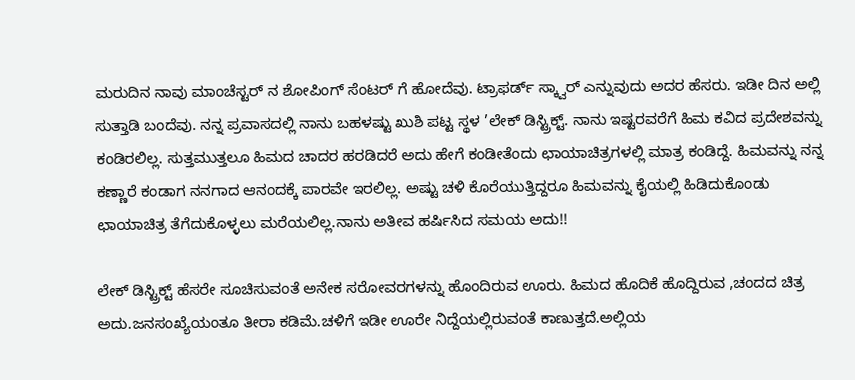ಮರುದಿನ ನಾವು ಮಾಂಚೆಸ್ಟರ್ ನ ಶೋಪಿಂಗ್ ಸೆಂಟರ್ ಗೆ ಹೋದೆವು. ಟ್ರಾಫರ್ಡ್ ಸ್ಕ್ವಾರ್ ಎನ್ನುವುದು ಅದರ ಹೆಸರು. ಇಡೀ ದಿನ ಅಲ್ಲಿ ಸುತ್ತಾಡಿ ಬಂದೆವು. ನನ್ನ ಪ್ರವಾಸದಲ್ಲಿ ನಾನು ಬಹಳಷ್ಟು ಖುಶಿ ಪಟ್ಟ ಸ್ಥಳ ’ಲೇಕ್ ಡಿಸ್ಟ್ರಿಕ್ಟ್. ನಾನು ಇಷ್ಟರವರೆಗೆ ಹಿಮ ಕವಿದ ಪ್ರದೇಶವನ್ನು ಕಂಡಿರಲಿಲ್ಲ. ಸುತ್ತಮುತ್ತಲೂ ಹಿಮದ ಚಾದರ ಹರಡಿದರೆ ಅದು ಹೇಗೆ ಕಂಡೀತೆಂದು ಛಾಯಾಚಿತ್ರಗಳಲ್ಲಿ ಮಾತ್ರ ಕಂಡಿದ್ದೆ. ಹಿಮವನ್ನು ನನ್ನ ಕಣ್ಣಾರೆ ಕಂಡಾಗ ನನಗಾದ ಆನಂದಕ್ಕೆ ಪಾರವೇ ಇರಲಿಲ್ಲ. ಅಷ್ಟು ಚಳಿ ಕೊರೆಯುತ್ತಿದ್ದರೂ ಹಿಮವನ್ನು ಕೈಯಲ್ಲಿ ಹಿಡಿದುಕೊಂಡು ಛಾಯಾಚಿತ್ರ ತೆಗೆದುಕೊಳ್ಳಲು ಮರೆಯಲಿಲ್ಲ.ನಾನು ಅತೀವ ಹರ್ಷಿಸಿದ ಸಮಯ ಅದು!!

ಲೇಕ್ ಡಿಸ್ಟ್ರಿಕ್ಟ್ ಹೆಸರೇ ಸೂಚಿಸುವಂತೆ ಅನೇಕ ಸರೋವರಗಳನ್ನು ಹೊಂದಿರುವ ಊರು. ಹಿಮದ ಹೊದಿಕೆ ಹೊದ್ದಿರುವ ,ಚಂದದ ಚಿತ್ರ ಅದು.ಜನಸಂಖ್ಯೆಯಂತೂ ತೀರಾ ಕಡಿಮೆ.ಚಳಿಗೆ ಇಡೀ ಊರೇ ನಿದ್ದೆಯಲ್ಲಿರುವಂತೆ ಕಾಣುತ್ತದೆ.ಅಲ್ಲಿಯ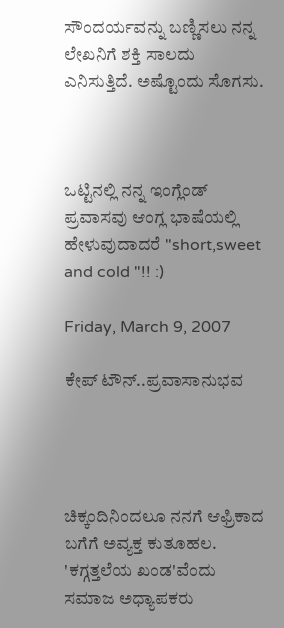ಸೌಂದರ್ಯವನ್ನು ಬಣ್ಣಿಸಲು ನನ್ನ ಲೇಖನಿಗೆ ಶಕ್ತಿ ಸಾಲದು ಎನಿಸುತ್ತಿದೆ. ಅಷ್ಟೊಂದು ಸೊಗಸು.



ಒಟ್ಟಿನಲ್ಲಿ ನನ್ನ ಇಂಗ್ಲೆಂಡ್ ಪ್ರವಾಸವು ಆಂಗ್ಲ ಭಾಷೆಯಲ್ಲಿ ಹೇಳುವುದಾದರೆ "short,sweet and cold "!! :)

Friday, March 9, 2007

ಕೇಪ್ ಟೌನ್..ಪ್ರವಾಸಾನುಭವ




ಚಿಕ್ಕಂದಿನಿಂದಲೂ ನನಗೆ ಆಫ್ರಿಕಾದ ಬಗೆಗೆ ಅವ್ಯಕ್ತ ಕುತೂಹಲ. 'ಕಗ್ಗತ್ತಲೆಯ ಖಂಡ'ವೆಂದು ಸಮಾಜ ಅಧ್ಯಾಪಕರು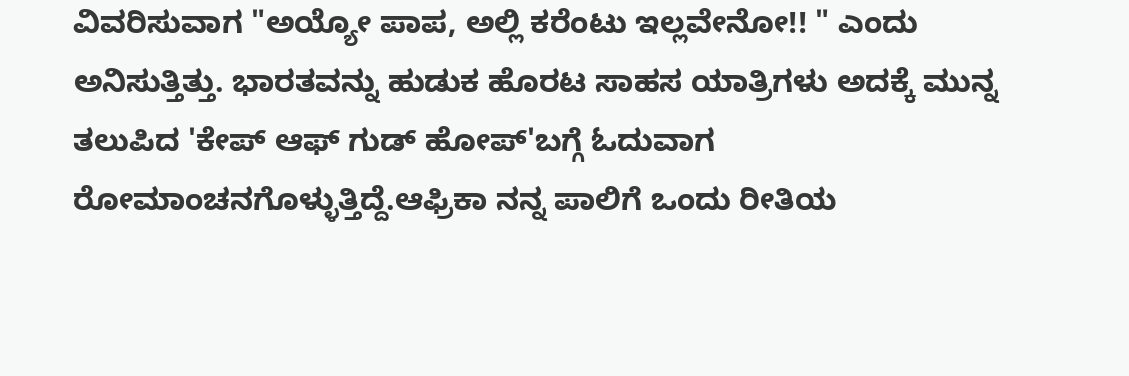ವಿವರಿಸುವಾಗ "ಅಯ್ಯೋ ಪಾಪ, ಅಲ್ಲಿ ಕರೆಂಟು ಇಲ್ಲವೇನೋ!! " ಎಂದು ಅನಿಸುತ್ತಿತ್ತು. ಭಾರತವನ್ನು ಹುಡುಕ ಹೊರಟ ಸಾಹಸ ಯಾತ್ರಿಗಳು ಅದಕ್ಕೆ ಮುನ್ನ ತಲುಪಿದ 'ಕೇಪ್ ಆಫ್ ಗುಡ್ ಹೋಪ್'ಬಗ್ಗೆ ಓದುವಾಗ ರೋಮಾಂಚನಗೊಳ್ಳುತ್ತಿದ್ದೆ.ಆಫ್ರಿಕಾ ನನ್ನ ಪಾಲಿಗೆ ಒಂದು ರೀತಿಯ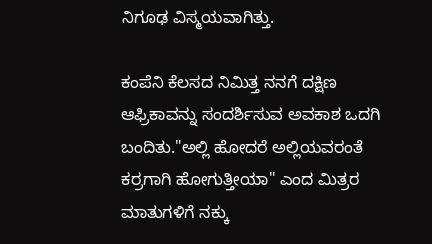ನಿಗೂಢ ವಿಸ್ಮಯವಾಗಿತ್ತು.

ಕಂಪೆನಿ ಕೆಲಸದ ನಿಮಿತ್ತ ನನಗೆ ದಕ್ಷಿಣ ಆಫ್ರಿಕಾವನ್ನು ಸಂದರ್ಶಿಸುವ ಅವಕಾಶ ಒದಗಿ ಬಂದಿತು."ಅಲ್ಲಿ ಹೋದರೆ ಅಲ್ಲಿಯವರಂತೆ ಕರ್ರಗಾಗಿ ಹೋಗುತ್ತೀಯಾ" ಎಂದ ಮಿತ್ರರ ಮಾತುಗಳಿಗೆ ನಕ್ಕು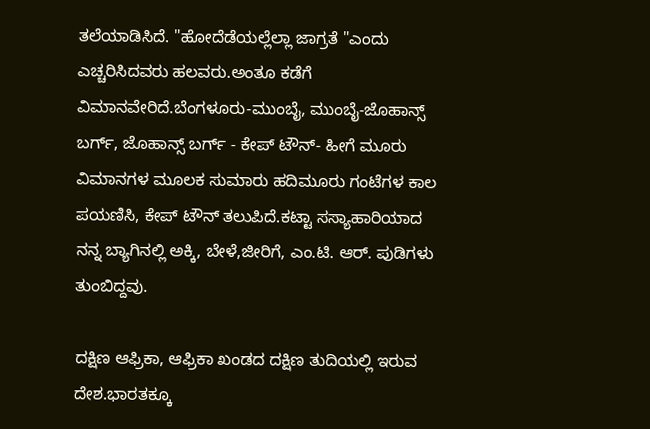ತಲೆಯಾಡಿಸಿದೆ. "ಹೋದೆಡೆಯಲ್ಲೆಲ್ಲಾ ಜಾಗ್ರತೆ "ಎಂದು ಎಚ್ಚರಿಸಿದವರು ಹಲವರು.ಅಂತೂ ಕಡೆಗೆ ವಿಮಾನವೇರಿದೆ.ಬೆಂಗಳೂರು-ಮುಂಬೈ, ಮುಂಬೈ-ಜೊಹಾನ್ಸ್ ಬರ್ಗ್, ಜೊಹಾನ್ಸ್ ಬರ್ಗ್ - ಕೇಪ್ ಟೌನ್- ಹೀಗೆ ಮೂರು ವಿಮಾನಗಳ ಮೂಲಕ ಸುಮಾರು ಹದಿಮೂರು ಗಂಟೆಗಳ ಕಾಲ ಪಯಣಿಸಿ, ಕೇಪ್ ಟೌನ್ ತಲುಪಿದೆ.ಕಟ್ಟಾ ಸಸ್ಯಾಹಾರಿಯಾದ ನನ್ನ ಬ್ಯಾಗಿನಲ್ಲಿ ಅಕ್ಕಿ, ಬೇಳೆ,ಜೀರಿಗೆ, ಎಂ.ಟಿ. ಆರ್. ಪುಡಿಗಳು ತುಂಬಿದ್ದವು.

ದಕ್ಷಿಣ ಆಫ್ರಿಕಾ, ಆಫ್ರಿಕಾ ಖಂಡದ ದಕ್ಷಿಣ ತುದಿಯಲ್ಲಿ ಇರುವ ದೇಶ.ಭಾರತಕ್ಕೂ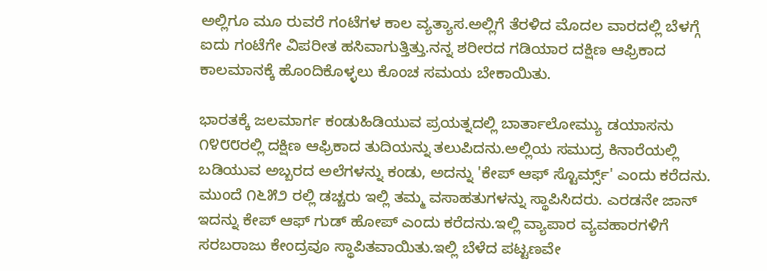ಅಲ್ಲಿಗೂ ಮೂ ರುವರೆ ಗಂಟೆಗಳ ಕಾಲ ವ್ಯತ್ಯಾಸ.ಅಲ್ಲಿಗೆ ತೆರಳಿದ ಮೊದಲ ವಾರದಲ್ಲಿ ಬೆಳಗ್ಗೆ ಐದು ಗಂಟೆಗೇ ವಿಪರೀತ ಹಸಿವಾಗುತ್ತಿತ್ತು.ನನ್ನ ಶರೀರದ ಗಡಿಯಾರ ದಕ್ಷಿಣ ಆಫ್ರಿಕಾದ ಕಾಲಮಾನಕ್ಕೆ ಹೊಂದಿಕೊಳ್ಳಲು ಕೊಂಚ ಸಮಯ ಬೇಕಾಯಿತು.

ಭಾರತಕ್ಕೆ ಜಲಮಾರ್ಗ ಕಂಡುಹಿಡಿಯುವ ಪ್ರಯತ್ನದಲ್ಲಿ ಬಾರ್ತಾಲೋಮ್ಯು ಡಯಾಸನು ೧೪೮೮ರಲ್ಲಿ ದಕ್ಷಿಣ ಆಫ್ರಿಕಾದ ತುದಿಯನ್ನು ತಲುಪಿದನು.ಅಲ್ಲಿಯ ಸಮುದ್ರ ಕಿನಾರೆಯಲ್ಲಿ ಬಡಿಯುವ ಅಬ್ಬರದ ಅಲೆಗಳನ್ನು ಕಂಡು, ಅದನ್ನು 'ಕೇಪ್ ಆಫ್ ಸ್ಟೊರ್ಮ್ಸ್' ಎಂದು ಕರೆದನು. ಮುಂದೆ ೧೬೫೨ ರಲ್ಲಿ ಡಚ್ಚರು ಇಲ್ಲಿ ತಮ್ಮ ವಸಾಹತುಗಳನ್ನು ಸ್ಥಾಪಿಸಿದರು. ಎರಡನೇ ಜಾನ್ ಇದನ್ನು ಕೇಪ್ ಆಫ್ ಗುಡ್ ಹೋಪ್ ಎಂದು ಕರೆದನು.ಇಲ್ಲಿ ವ್ಯಾಪಾರ ವ್ಯವಹಾರಗಳಿಗೆ ಸರಬರಾಜು ಕೇಂದ್ರವೂ ಸ್ಥಾಪಿತವಾಯಿತು.ಇಲ್ಲಿ ಬೆಳೆದ ಪಟ್ಟಣವೇ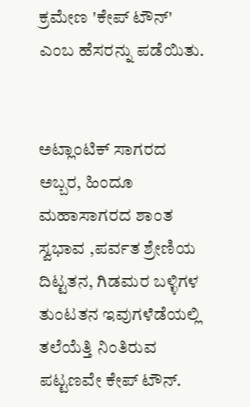ಕ್ರಮೇಣ 'ಕೇಪ್ ಟೌನ್' ಎಂಬ ಹೆಸರನ್ನು ಪಡೆಯಿತು.


ಅಟ್ಲಾಂಟಿಕ್ ಸಾಗರದ ಅಬ್ಬರ, ಹಿಂದೂ ಮಹಾಸಾಗರದ ಶಾಂತ ಸ್ವಭಾವ ,ಪರ್ವತ ಶ್ರೇಣಿಯ ದಿಟ್ಟತನ, ಗಿಡಮರ ಬಳ್ಳಿಗಳ ತುಂಟತನ ಇವುಗಳೆಡೆಯಲ್ಲಿ ತಲೆಯೆತ್ತಿ ನಿಂತಿರುವ ಪಟ್ಟಣವೇ ಕೇಪ್ ಟೌನ್.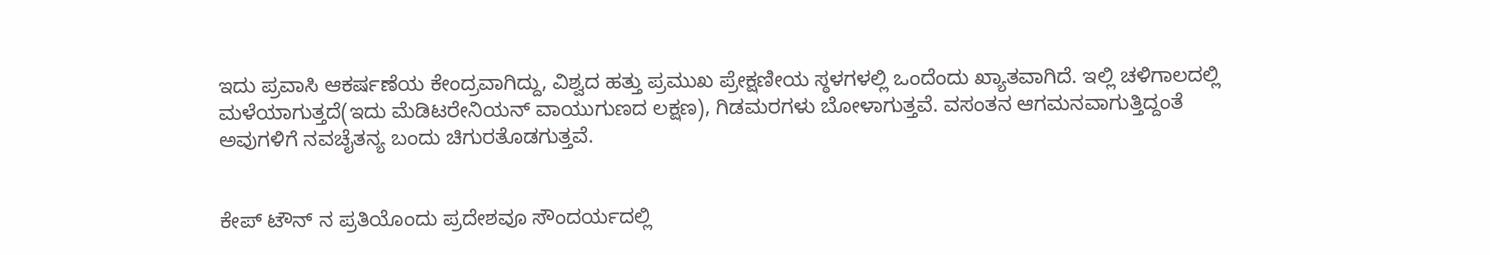ಇದು ಪ್ರವಾಸಿ ಆಕರ್ಷಣೆಯ ಕೇಂದ್ರವಾಗಿದ್ದು, ವಿಶ್ವದ ಹತ್ತು ಪ್ರಮುಖ ಪ್ರೇಕ್ಷಣೀಯ ಸ್ಠಳಗಳಲ್ಲಿ ಒಂದೆಂದು ಖ್ಯಾತವಾಗಿದೆ. ಇಲ್ಲಿ ಚಳಿಗಾಲದಲ್ಲಿ ಮಳೆಯಾಗುತ್ತದೆ(ಇದು ಮೆಡಿಟರೇನಿಯನ್ ವಾಯುಗುಣದ ಲಕ್ಷಣ), ಗಿಡಮರಗಳು ಬೋಳಾಗುತ್ತವೆ. ವಸಂತನ ಆಗಮನವಾಗುತ್ತಿದ್ದಂತೆ ಅವುಗಳಿಗೆ ನವಚೈತನ್ಯ ಬಂದು ಚಿಗುರತೊಡಗುತ್ತವೆ.


ಕೇಪ್ ಟೌನ್ ನ ಪ್ರತಿಯೊಂದು ಪ್ರದೇಶವೂ ಸೌಂದರ್ಯದಲ್ಲಿ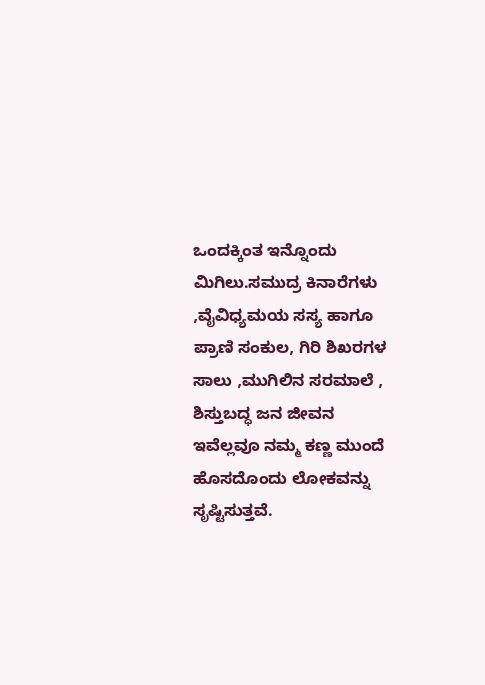ಒಂದಕ್ಕಿಂತ ಇನ್ನೊಂದು ಮಿಗಿಲು.ಸಮುದ್ರ ಕಿನಾರೆಗಳು ,ವೈವಿಧ್ಯಮಯ ಸಸ್ಯ ಹಾಗೂ ಪ್ರಾಣಿ ಸಂಕುಲ, ಗಿರಿ ಶಿಖರಗಳ ಸಾಲು ,ಮುಗಿಲಿನ ಸರಮಾಲೆ , ಶಿಸ್ತುಬದ್ಧ ಜನ ಜೀವನ ಇವೆಲ್ಲವೂ ನಮ್ಮ ಕಣ್ಣ ಮುಂದೆ ಹೊಸದೊಂದು ಲೋಕವನ್ನು ಸೃಷ್ಟಿಸುತ್ತವೆ.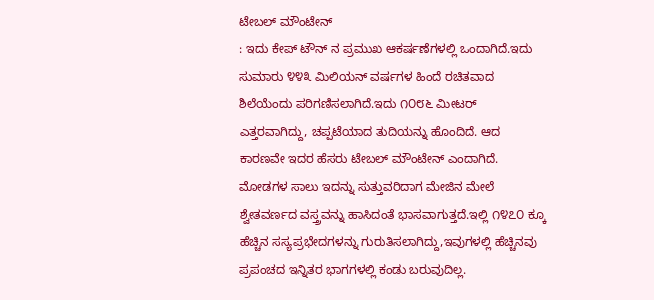ಟೇಬಲ್ ಮೌಂಟೇನ್
: ಇದು ಕೇಪ್ ಟೌನ್ ನ ಪ್ರಮುಖ ಆಕರ್ಷಣೆಗಳಲ್ಲಿ ಒಂದಾಗಿದೆ.ಇದು ಸುಮಾರು ೪೪೩ ಮಿಲಿಯನ್ ವರ್ಷಗಳ ಹಿಂದೆ ರಚಿತವಾದ ಶಿಲೆಯೆಂದು ಪರಿಗಣಿಸಲಾಗಿದೆ.ಇದು ೧೦೮೬ ಮೀಟರ್ ಎತ್ತರವಾಗಿದ್ದು, ಚಪ್ಪಟೆಯಾದ ತುದಿಯನ್ನು ಹೊಂದಿದೆ. ಆದ ಕಾರಣವೇ ಇದರ ಹೆಸರು ಟೇಬಲ್ ಮೌಂಟೇನ್ ಎಂದಾಗಿದೆ. ಮೋಡಗಳ ಸಾಲು ಇದನ್ನು ಸುತ್ತುವರಿದಾಗ ಮೇಜಿನ ಮೇಲೆ ಶ್ವೇತವರ್ಣದ ವಸ್ತ್ರವನ್ನು ಹಾಸಿದಂತೆ ಭಾಸವಾಗುತ್ತದೆ.ಇಲ್ಲಿ ೧೪೭೦ ಕ್ಕೂ ಹೆಚ್ಚಿನ ಸಸ್ಯಪ್ರಭೇದಗಳನ್ನು ಗುರುತಿಸಲಾಗಿದ್ದು,ಇವುಗಳಲ್ಲಿ ಹೆಚ್ಚಿನವು ಪ್ರಪಂಚದ ಇನ್ನಿತರ ಭಾಗಗಳಲ್ಲಿ ಕಂಡು ಬರುವುದಿಲ್ಲ.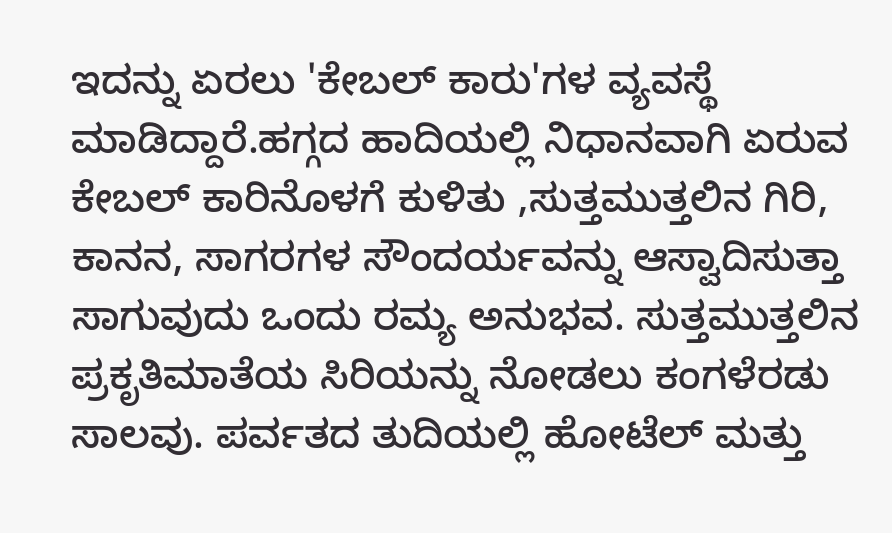ಇದನ್ನು ಏರಲು 'ಕೇಬಲ್ ಕಾರು'ಗಳ ವ್ಯವಸ್ಥೆ ಮಾಡಿದ್ದಾರೆ.ಹಗ್ಗದ ಹಾದಿಯಲ್ಲಿ ನಿಧಾನವಾಗಿ ಏರುವ ಕೇಬಲ್ ಕಾರಿನೊಳಗೆ ಕುಳಿತು ,ಸುತ್ತಮುತ್ತಲಿನ ಗಿರಿ, ಕಾನನ, ಸಾಗರಗಳ ಸೌಂದರ್ಯವನ್ನು ಆಸ್ವಾದಿಸುತ್ತಾ ಸಾಗುವುದು ಒಂದು ರಮ್ಯ ಅನುಭವ. ಸುತ್ತಮುತ್ತಲಿನ ಪ್ರಕೃತಿಮಾತೆಯ ಸಿರಿಯನ್ನು ನೋಡಲು ಕಂಗಳೆರಡು ಸಾಲವು. ಪರ್ವತದ ತುದಿಯಲ್ಲಿ ಹೋಟೆಲ್ ಮತ್ತು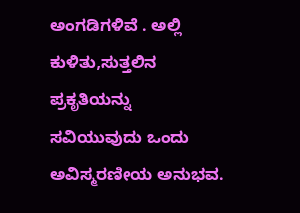ಅಂಗಡಿಗಳಿವೆ . ಅಲ್ಲಿ ಕುಳಿತು,ಸುತ್ತಲಿನ ಪ್ರಕೃತಿಯನ್ನು ಸವಿಯುವುದು ಒಂದು ಅವಿಸ್ಮರಣೀಯ ಅನುಭವ.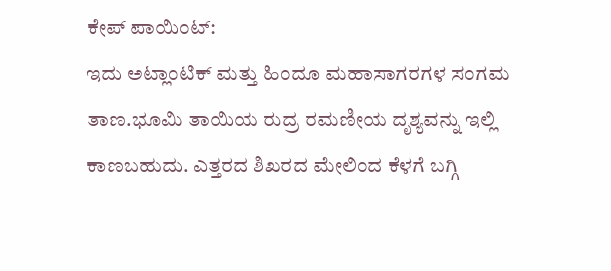ಕೇಪ್ ಪಾಯಿಂಟ್:
ಇದು ಅಟ್ಲಾಂಟಿಕ್ ಮತ್ತು ಹಿಂದೂ ಮಹಾಸಾಗರಗಳ ಸಂಗಮ ತಾಣ.ಭೂಮಿ ತಾಯಿಯ ರುದ್ರ ರಮಣೀಯ ದೃಶ್ಯವನ್ನು ಇಲ್ಲಿ ಕಾಣಬಹುದು. ಎತ್ತರದ ಶಿಖರದ ಮೇಲಿಂದ ಕೆಳಗೆ ಬಗ್ಗಿ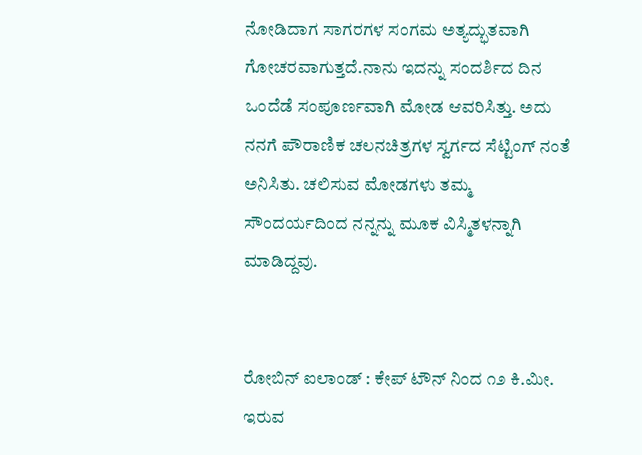ನೋಡಿದಾಗ ಸಾಗರಗಳ ಸಂಗಮ ಅತ್ಯದ್ಭುತವಾಗಿ ಗೋಚರವಾಗುತ್ತದೆ.ನಾನು ಇದನ್ನು ಸಂದರ್ಶಿದ ದಿನ ಒಂದೆಡೆ ಸಂಪೂರ್ಣವಾಗಿ ಮೋಡ ಆವರಿಸಿತ್ತು. ಅದು ನನಗೆ ಪೌರಾಣಿಕ ಚಲನಚಿತ್ರಗಳ ಸ್ವರ್ಗದ ಸೆಟ್ಟಿಂಗ್ ನಂತೆ ಅನಿಸಿತು. ಚಲಿಸುವ ಮೋಡಗಳು ತಮ್ಮ ಸೌಂದರ್ಯದಿಂದ ನನ್ನನ್ನು ಮೂಕ ವಿಸ್ಮಿತಳನ್ನಾಗಿ ಮಾಡಿದ್ದವು.


ರೋಬಿನ್ ಐಲಾಂಡ್ : ಕೇಪ್ ಟೌನ್ ನಿಂದ ೧೨ ಕಿ.ಮೀ. ಇರುವ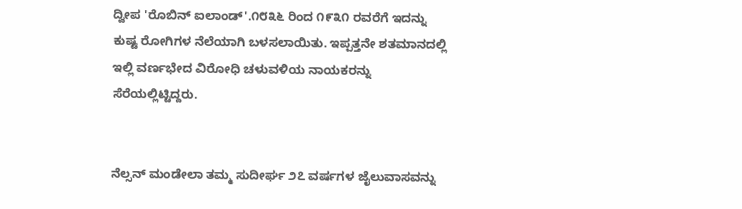ದ್ವೀಪ 'ರೊಬಿನ್ ಐಲಾಂಡ್'.೧೮೩೬ ರಿಂದ ೧೯೩೧ ರವರೆಗೆ ಇದನ್ನು ಕುಷ್ಟ ರೋಗಿಗಳ ನೆಲೆಯಾಗಿ ಬಳಸಲಾಯಿತು. ಇಪ್ಪತ್ತನೇ ಶತಮಾನದಲ್ಲಿ ಇಲ್ಲಿ ವರ್ಣಭೇದ ವಿರೋಧಿ ಚಳುವಳಿಯ ನಾಯಕರನ್ನು ಸೆರೆಯಲ್ಲಿಟ್ಟಿದ್ದರು.


ನೆಲ್ಸನ್ ಮಂಡೇಲಾ ತಮ್ಮ ಸುದೀರ್ಘ ೨೭ ವರ್ಷಗಳ ಜೈಲುವಾಸವನ್ನು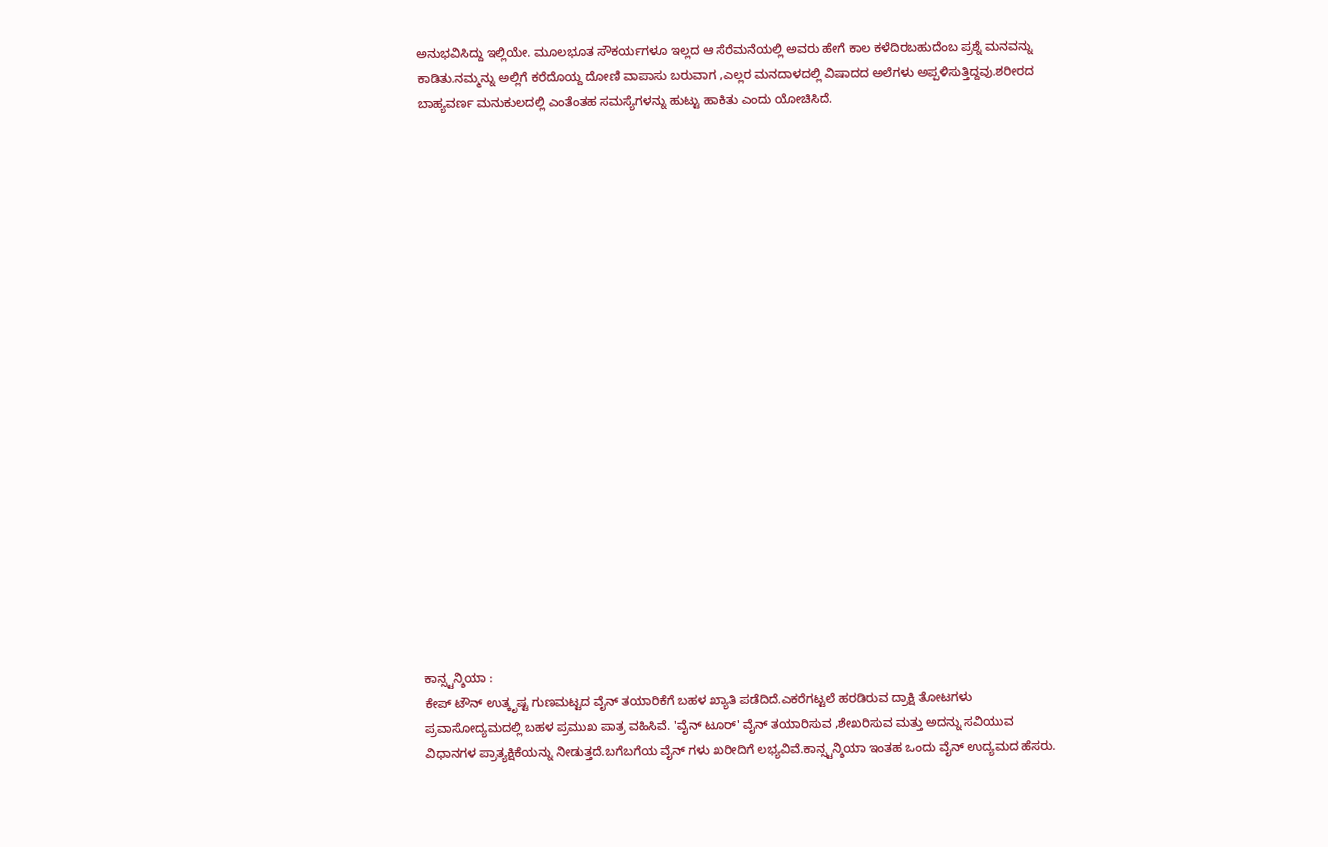ಅನುಭವಿಸಿದ್ದು ಇಲ್ಲಿಯೇ. ಮೂಲಭೂತ ಸೌಕರ್ಯಗಳೂ ಇಲ್ಲದ ಆ ಸೆರೆಮನೆಯಲ್ಲಿ ಅವರು ಹೇಗೆ ಕಾಲ ಕಳೆದಿರಬಹುದೆಂಬ ಪ್ರಶ್ನೆ ಮನವನ್ನು ಕಾಡಿತು.ನಮ್ಮನ್ನು ಅಲ್ಲಿಗೆ ಕರೆದೊಯ್ದ ದೋಣಿ ವಾಪಾಸು ಬರುವಾಗ ,ಎಲ್ಲರ ಮನದಾಳದಲ್ಲಿ ವಿಷಾದದ ಅಲೆಗಳು ಅಪ್ಪಳಿಸುತ್ತಿದ್ದವು.ಶರೀರದ ಬಾಹ್ಯವರ್ಣ ಮನುಕುಲದಲ್ಲಿ ಎಂತೆಂತಹ ಸಮಸ್ಯೆಗಳನ್ನು ಹುಟ್ಟು ಹಾಕಿತು ಎಂದು ಯೋಚಿಸಿದೆ.






















ಕಾನ್ಸ್ಟನ್ಶಿಯಾ :
ಕೇಪ್ ಟೌನ್ ಉತ್ಕೃಷ್ಟ ಗುಣಮಟ್ಟದ ವೈನ್ ತಯಾರಿಕೆಗೆ ಬಹಳ ಖ್ಯಾತಿ ಪಡೆದಿದೆ.ಎಕರೆಗಟ್ಟಲೆ ಹರಡಿರುವ ದ್ರಾಕ್ಷಿ ತೋಟಗಳು ಪ್ರವಾಸೋದ್ಯಮದಲ್ಲಿ ಬಹಳ ಪ್ರಮುಖ ಪಾತ್ರ ವಹಿಸಿವೆ. 'ವೈನ್ ಟೂರ್' ವೈನ್ ತಯಾರಿಸುವ ,ಶೇಖರಿಸುವ ಮತ್ತು ಅದನ್ನು ಸವಿಯುವ ವಿಧಾನಗಳ ಪ್ರಾತ್ಯಕ್ಷಿಕೆಯನ್ನು ನೀಡುತ್ತದೆ.ಬಗೆಬಗೆಯ ವೈನ್ ಗಳು ಖರೀದಿಗೆ ಲಭ್ಯವಿವೆ.ಕಾನ್ಸ್ಟನ್ಶಿಯಾ ಇಂತಹ ಒಂದು ವೈನ್ ಉದ್ಯಮದ ಹೆಸರು.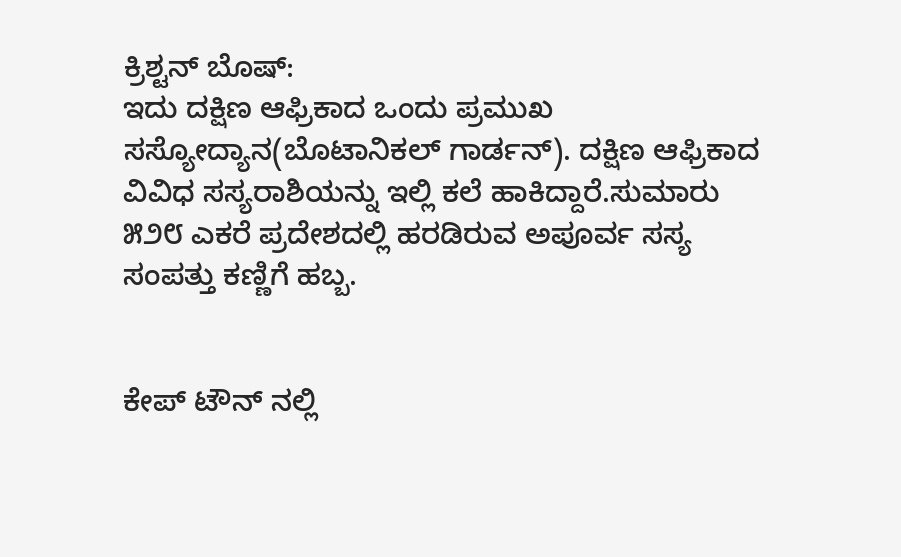ಕ್ರಿಶ್ಟನ್ ಬೊಷ್:
ಇದು ದಕ್ಷಿಣ ಆಫ್ರಿಕಾದ ಒಂದು ಪ್ರಮುಖ ಸಸ್ಯೋದ್ಯಾನ(ಬೊಟಾನಿಕಲ್ ಗಾರ್ಡನ್). ದಕ್ಷಿಣ ಆಫ್ರಿಕಾದ ವಿವಿಧ ಸಸ್ಯರಾಶಿಯನ್ನು ಇಲ್ಲಿ ಕಲೆ ಹಾಕಿದ್ದಾರೆ.ಸುಮಾರು ೫೨೮ ಎಕರೆ ಪ್ರದೇಶದಲ್ಲಿ ಹರಡಿರುವ ಅಪೂರ್ವ ಸಸ್ಯ ಸಂಪತ್ತು ಕಣ್ಣಿಗೆ ಹಬ್ಬ.


ಕೇಪ್ ಟೌನ್ ನಲ್ಲಿ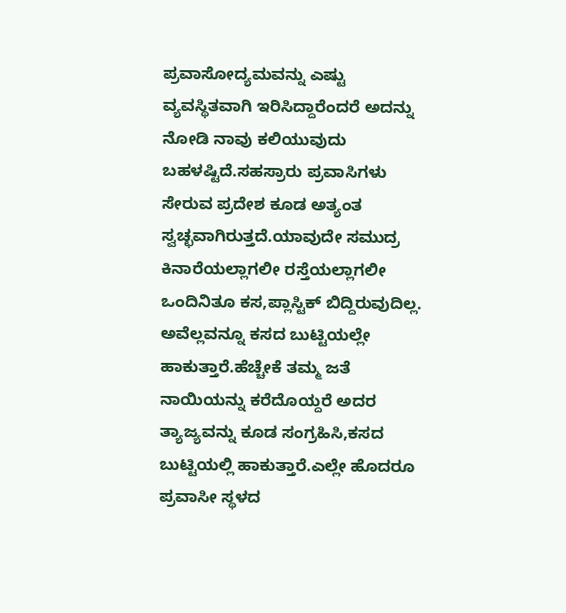ಪ್ರವಾಸೋದ್ಯಮವನ್ನು ಎಷ್ಟು ವ್ಯವಸ್ಥಿತವಾಗಿ ಇರಿಸಿದ್ದಾರೆಂದರೆ ಅದನ್ನು ನೋಡಿ ನಾವು ಕಲಿಯುವುದು ಬಹಳಷ್ಟಿದೆ.ಸಹಸ್ರಾರು ಪ್ರವಾಸಿಗಳು ಸೇರುವ ಪ್ರದೇಶ ಕೂಡ ಅತ್ಯಂತ ಸ್ವಚ್ಛವಾಗಿರುತ್ತದೆ.ಯಾವುದೇ ಸಮುದ್ರ ಕಿನಾರೆಯಲ್ಲಾಗಲೀ ರಸ್ತೆಯಲ್ಲಾಗಲೀ ಒಂದಿನಿತೂ ಕಸ,ಪ್ಲಾಸ್ಟಿಕ್ ಬಿದ್ದಿರುವುದಿಲ್ಲ. ಅವೆಲ್ಲವನ್ನೂ ಕಸದ ಬುಟ್ಟಿಯಲ್ಲೇ ಹಾಕುತ್ತಾರೆ.ಹೆಚ್ಚೇಕೆ ತಮ್ಮ ಜತೆ ನಾಯಿಯನ್ನು ಕರೆದೊಯ್ದರೆ ಅದರ ತ್ಯಾಜ್ಯವನ್ನು ಕೂಡ ಸಂಗ್ರಹಿಸಿ,ಕಸದ ಬುಟ್ಟಿಯಲ್ಲಿ ಹಾಕುತ್ತಾರೆ.ಎಲ್ಲೇ ಹೊದರೂ ಪ್ರವಾಸೀ ಸ್ಥಳದ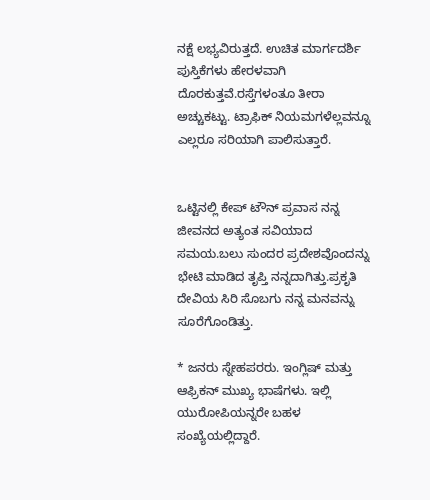ನಕ್ಷೆ ಲಭ್ಯವಿರುತ್ತದೆ. ಉಚಿತ ಮಾರ್ಗದರ್ಶಿ ಪುಸ್ತಿಕೆಗಳು ಹೇರಳವಾಗಿ ದೊರಕುತ್ತವೆ.ರಸ್ತೆಗಳಂತೂ ತೀರಾ ಅಚ್ಚುಕಟ್ಟು. ಟ್ರಾಫಿಕ್ ನಿಯಮಗಳೆಲ್ಲವನ್ನೂ ಎಲ್ಲರೂ ಸರಿಯಾಗಿ ಪಾಲಿಸುತ್ತಾರೆ.


ಒಟ್ಟಿನಲ್ಲಿ ಕೇಪ್ ಟೌನ್ ಪ್ರವಾಸ ನನ್ನ ಜೀವನದ ಅತ್ಯಂತ ಸವಿಯಾದ ಸಮಯ.ಬಲು ಸುಂದರ ಪ್ರದೇಶವೊಂದನ್ನು ಭೇಟಿ ಮಾಡಿದ ತೃಪ್ತಿ ನನ್ನದಾಗಿತ್ತು.ಪ್ರಕೃತಿ ದೇವಿಯ ಸಿರಿ ಸೊಬಗು ನನ್ನ ಮನವನ್ನು ಸೂರೆಗೊಂಡಿತ್ತು.

* ಜನರು ಸ್ನೇಹಪರರು. ಇಂಗ್ಲಿಷ್ ಮತ್ತು ಆಫ್ರಿಕನ್ ಮುಖ್ಯ ಭಾಷೆಗಳು. ಇಲ್ಲಿ ಯುರೋಪಿಯನ್ನರೇ ಬಹಳ ಸಂಖ್ಯೆಯಲ್ಲಿದ್ದಾರೆ.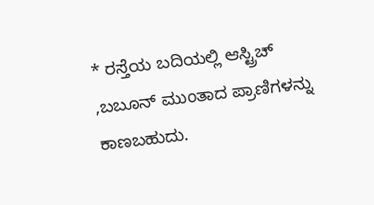* ರಸ್ತೆಯ ಬದಿಯಲ್ಲಿ ಆಸ್ಟ್ರಿಚ್ ,ಬಬೂನ್ ಮುಂತಾದ ಪ್ರಾಣಿಗಳನ್ನು ಕಾಣಬಹುದು.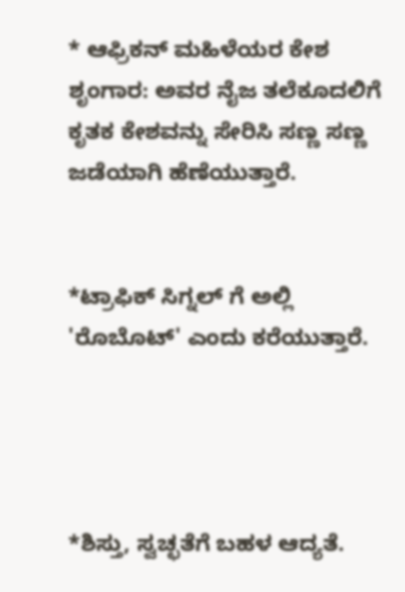* ಆಫ್ರಿಕನ್ ಮಹಿಳೆಯರ ಕೇಶ ಶೃಂಗಾರ: ಅವರ ನೈಜ ತಲೆಕೂದಲಿಗೆ ಕೃತಕ ಕೇಶವನ್ನು ಸೇರಿಸಿ ಸಣ್ಣ ಸಣ್ಣ ಜಡೆಯಾಗಿ ಹೆಣೆಯುತ್ತಾರೆ.


*ಟ್ರಾಫಿಕ್ ಸಿಗ್ನಲ್ ಗೆ ಅಲ್ಲಿ 'ರೊಬೊಟ್' ಎಂದು ಕರೆಯುತ್ತಾರೆ.




*ಶಿಸ್ತು, ಸ್ವಚ್ಛತೆಗೆ ಬಹಳ ಆದ್ಯತೆ.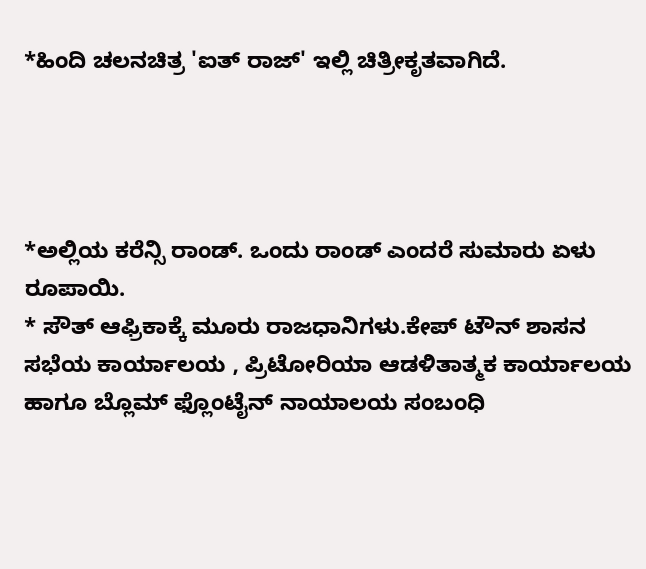*ಹಿಂದಿ ಚಲನಚಿತ್ರ 'ಐತ್ ರಾಜ್' ಇಲ್ಲಿ ಚಿತ್ರೀಕೃತವಾಗಿದೆ.




*ಅಲ್ಲಿಯ ಕರೆನ್ಸಿ ರಾಂಡ್. ಒಂದು ರಾಂಡ್ ಎಂದರೆ ಸುಮಾರು ಏಳು ರೂಪಾಯಿ.
* ಸೌತ್ ಆಫ್ರಿಕಾಕ್ಕೆ ಮೂರು ರಾಜಧಾನಿಗಳು.ಕೇಪ್ ಟೌನ್ ಶಾಸನ ಸಭೆಯ ಕಾರ್ಯಾಲಯ , ಪ್ರಿಟೋರಿಯಾ ಆಡಳಿತಾತ್ಮಕ ಕಾರ್ಯಾಲಯ ಹಾಗೂ ಬ್ಲೊಮ್ ಫ್ಲೊಂಟೈನ್ ನಾಯಾಲಯ ಸಂಬಂಧಿ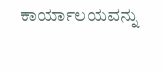ಕಾರ್ಯಾಲಯವನ್ನು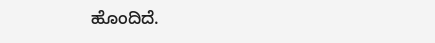ಹೊಂದಿದೆ.